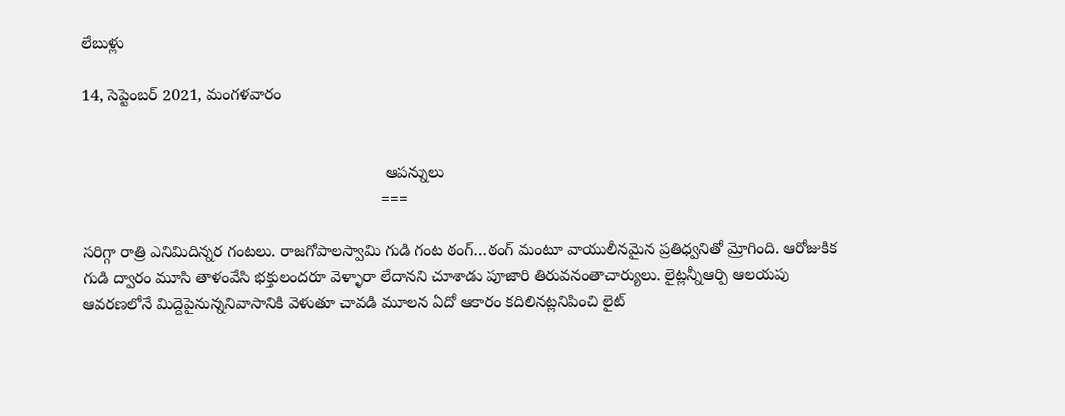లేబుళ్లు

14, సెప్టెంబర్ 2021, మంగళవారం


                                                                   ఆపన్నులు
                                                                  ===

సరిగ్గా రాత్రి ఎనిమిదిన్నర గంటలు. రాజగోపాలస్వామి గుడి గంట ఠంగ్…ఠంగ్ మంటూ వాయులీనమైన ప్రతిధ్వనితో మ్రోగింది. ఆరోజుకిక గుడి ద్వారం మూసి తాళంవేసి భక్తులందరూ వెళ్ళారా లేదానని చూశాడు పూజారి తిరువనంతాచార్యులు. లైట్లన్నీఆర్పి ఆలయపు ఆవరణలోనే మిద్దెపైనున్ననివాసానికి వెళుతూ చావడి మూలన ఏదో ఆకారం కదిలినట్లనిపించి లైట్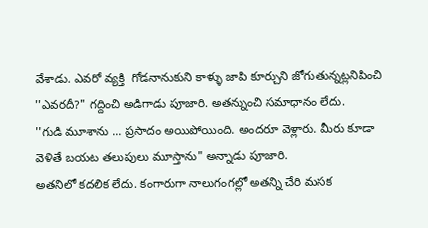వేశాడు. ఎవరో వ్యక్తి  గోడనానుకుని కాళ్ళు జాపి కూర్చుని జోగుతున్నట్లనిపించి ''ఎవరదీ?" గద్దించి అడిగాడు పూజారి. అతన్నుంచి సమాధానం లేదు.
''గుడి మూశాను ... ప్రసాదం అయిపోయింది. అందరూ వెళ్లారు. మీరు కూడా వెళితే బయట తలుపులు మూస్తాను" అన్నాడు పూజారి.
అతనిలో కదలిక లేదు. కంగారుగా నాలుగంగల్లో అతన్ని చేరి మసక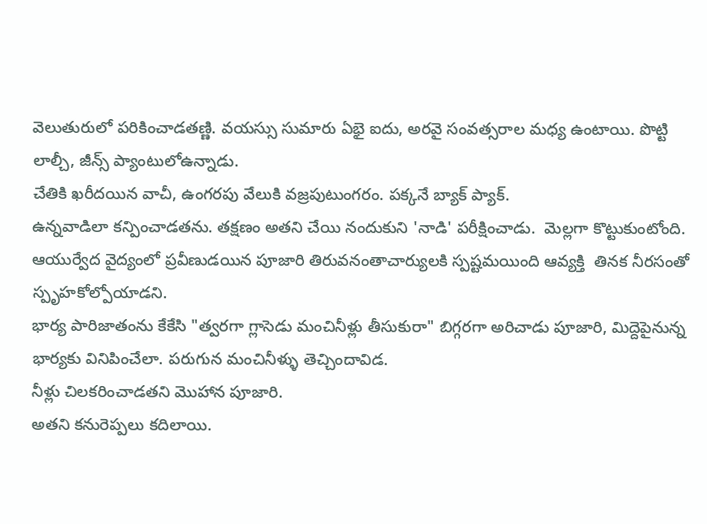వెలుతురులో పరికించాడతణ్ణి. వయస్సు సుమారు ఏభై ఐదు, అరవై సంవత్సరాల మధ్య ఉంటాయి. పొట్టి లాల్చీ, జీన్స్ ప్యాంటులోఉన్నాడు.
చేతికి ఖరీదయిన వాచీ, ఉంగరపు వేలుకి వజ్రపుటుంగరం. పక్కనే బ్యాక్ ప్యాక్.
ఉన్నవాడిలా కన్పించాడతను. తక్షణం అతని చేయి నందుకుని 'నాడి' పరీక్షించాడు.  మెల్లగా కొట్టుకుంటోంది. ఆయుర్వేద వైద్యంలో ప్రవీణుడయిన పూజారి తిరువనంతాచార్యులకి స్పష్టమయింది ఆవ్యక్తి  తినక నీరసంతో స్పృహకోల్పోయాడని.
భార్య పారిజాతంను కేకేసి "త్వరగా గ్లాసెడు మంచినీళ్లు తీసుకురా" బిగ్గరగా అరిచాడు పూజారి, మిద్దెపైనున్న భార్యకు వినిపించేలా. పరుగున మంచినీళ్ళు తెచ్చిందావిడ.
నీళ్లు చిలకరించాడతని మొహాన పూజారి.
అతని కనురెప్పలు కదిలాయి.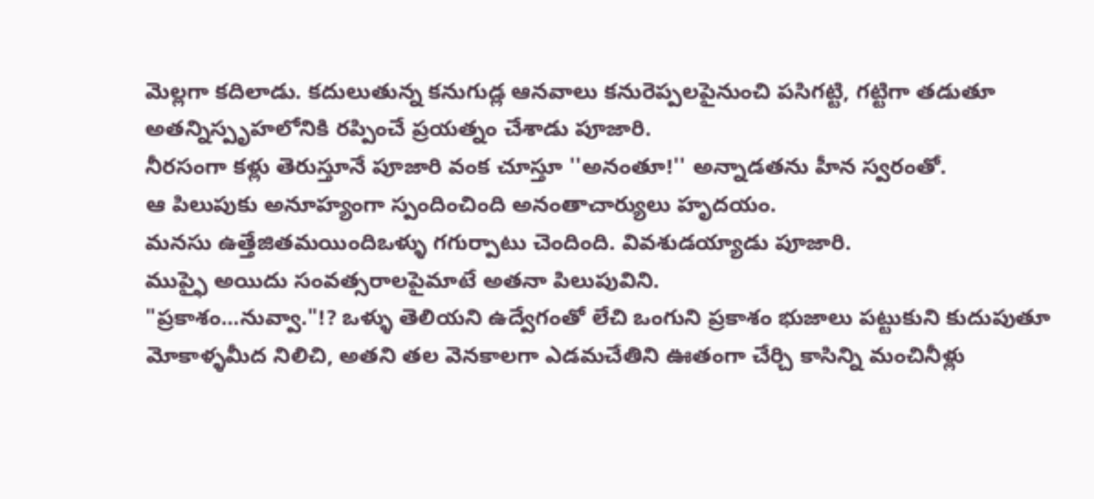మెల్లగా కదిలాడు. కదులుతున్న కనుగుడ్ల ఆనవాలు కనురెప్పలపైనుంచి పసిగట్టి, గట్టిగా తడుతూ అతన్నిస్పృహలోనికి రప్పించే ప్రయత్నం చేశాడు పూజారి.
నీరసంగా కళ్లు తెరుస్తూనే పూజారి వంక చూస్తూ ''అనంతూ!'' అన్నాడతను హీన స్వరంతో.
ఆ పిలుపుకు అనూహ్యంగా స్పందించింది అనంతాచార్యులు హృదయం.
మనసు ఉత్తేజితమయిందిఒళ్ళు గగుర్పాటు చెందింది. వివశుడయ్యాడు పూజారి.
ముప్ఫై అయిదు సంవత్సరాలపైమాటే అతనా పిలుపువిని.
"ప్రకాశం...నువ్వా."!? ఒళ్ళు తెలియని ఉద్వేగంతో లేచి ఒంగుని ప్రకాశం భుజాలు పట్టుకుని కుదుపుతూ మోకాళ్ళమీద నిలిచి, అతని తల వెనకాలగా ఎడమచేతిని ఊతంగా చేర్చి కాసిన్ని మంచినీళ్లు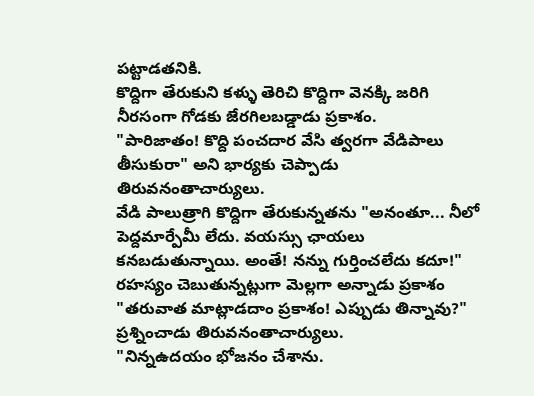పట్టాడతనికి.
కొద్దిగా తేరుకుని కళ్ళు తెరిచి కొద్దిగా వెనక్కి జరిగి నీరసంగా గోడకు జేరగిలబడ్డాడు ప్రకాశం.
"పారిజాతం! కొద్ది పంచదార వేసి త్వరగా వేడిపాలు తీసుకురా" అని భార్యకు చెప్పాడు
తిరువనంతాచార్యులు.
వేడి పాలుత్రాగి కొద్దిగా తేరుకున్నతను "అనంతూ... నీలో పెద్దమార్పేమీ లేదు. వయస్సు ఛాయలు కనబడుతున్నాయి. అంతే! నన్ను గుర్తించలేదు కదూ!" రహస్యం చెబుతున్నట్లుగా మెల్లగా అన్నాడు ప్రకాశం
"తరువాత మాట్లాడదాం ప్రకాశం! ఎప్పుడు తిన్నావు?" ప్రశ్నించాడు తిరువనంతాచార్యులు.
"నిన్నఉదయం భోజనం చేశాను.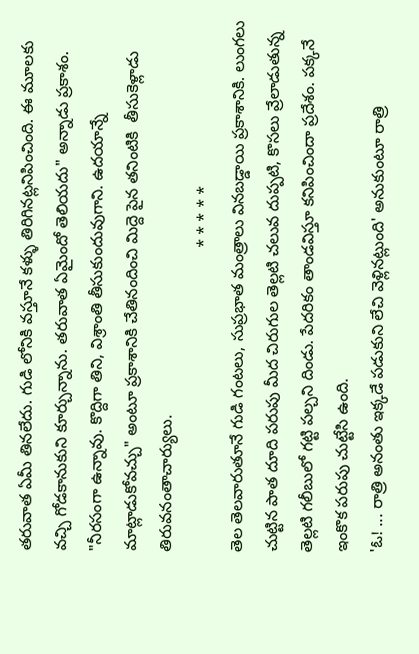తరువాత ఏమీ తినలేదు. గుడి లోనికి వస్తూనే కళ్ళు తిరిగినట్లనిపించింది. ఈ మూలకు వచ్చి గోడకానుకుని కూర్చున్నాను. తరువాత ఏమైందో తెలియదు" అన్నాడు ప్రకాశం.
"నీరసంగా ఉన్నావు. కొద్దిగా తిని, విశ్రాంతి తీసుకుందువుగాని. ఉదయాన్నే మాట్లాడుకోవచ్చు" అంటూ ప్రకాశానికి చేతినందించి మిద్దె పైన తనింటికి  తీసుకెళ్లాడు తిరువనంతాచార్యులు.
                                                                   * * * * *
తెల తెలవారుతూనే గుడి గంటలు, సుప్రభాత మంత్రాలు వినబడ్డాయి ప్రకాశానికి. లుంగలు చుట్టిన పాత దూది పరుపు మీద చిరుగుల తెల్లటి చలువ దుప్పటి, కొసలు వ్రేలాడుతున్న తెల్లటి గలీబులో గట్టి పల్చని దిండు. పేదరికం తాండవిస్తూ కనిపించిందా ప్రదేశం. పక్కనే ఇంకొక పరుపు చుట్టేసి ఉంది.
'ఓ! ... రాత్రి అనంతు ఇక్కడే పడుకుని లేచి వెళ్లినట్లుంది' అనుకుంటూ రాత్రి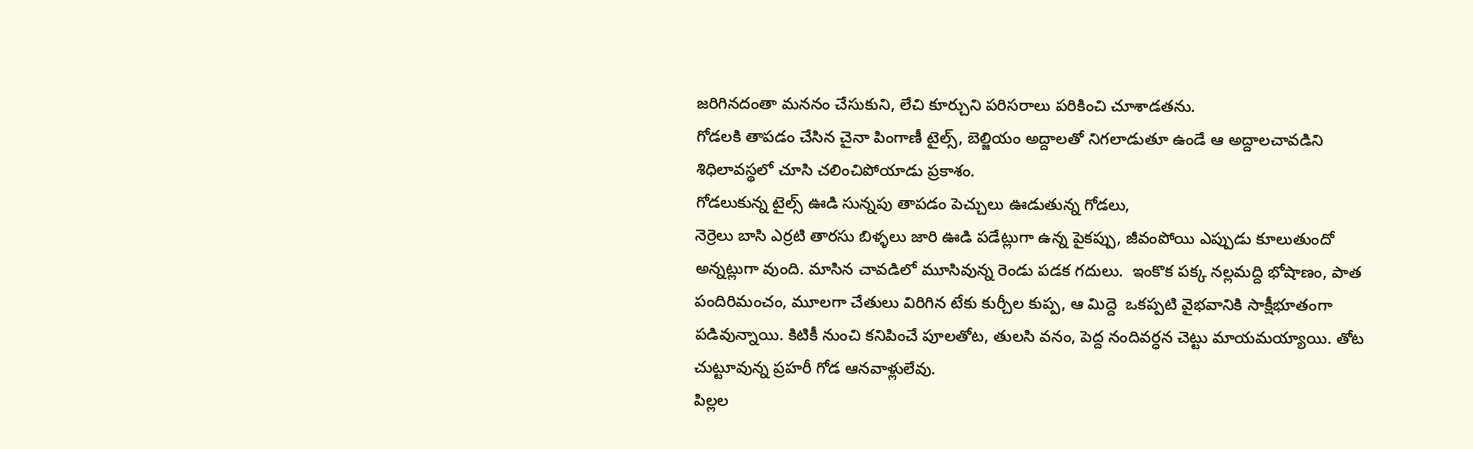జరిగినదంతా మననం చేసుకుని, లేచి కూర్చుని పరిసరాలు పరికించి చూశాడతను.
గోడలకి తాపడం చేసిన చైనా పింగాణీ టైల్స్, బెల్జియం అద్దాలతో నిగలాడుతూ ఉండే ఆ అద్దాలచావడిని శిధిలావస్థలో చూసి చలించిపోయాడు ప్రకాశం.
గోడలుకున్న టైల్స్ ఊడి సున్నపు తాపడం పెచ్చులు ఊడుతున్న గోడలు,
నెర్రెలు బాసి ఎర్రటి తారసు బిళ్ళలు జారి ఊడి పడేట్లుగా ఉన్న పైకప్పు, జీవంపోయి ఎప్పుడు కూలుతుందో అన్నట్లుగా వుంది. మాసిన చావడిలో మూసివున్న రెండు పడక గదులు.  ఇంకొక పక్క నల్లమద్ది భోషాణం, పాత పందిరిమంచం, మూలగా చేతులు విరిగిన టేకు కుర్చీల కుప్ప, ఆ మిద్దె  ఒకప్పటి వైభవానికి సాక్షీభూతంగా పడివున్నాయి. కిటికీ నుంచి కనిపించే పూలతోట, తులసి వనం, పెద్ద నందివర్ధన చెట్టు మాయమయ్యాయి. తోట చుట్టూవున్న ప్రహరీ గోడ ఆనవాళ్లులేవు.
పిల్లల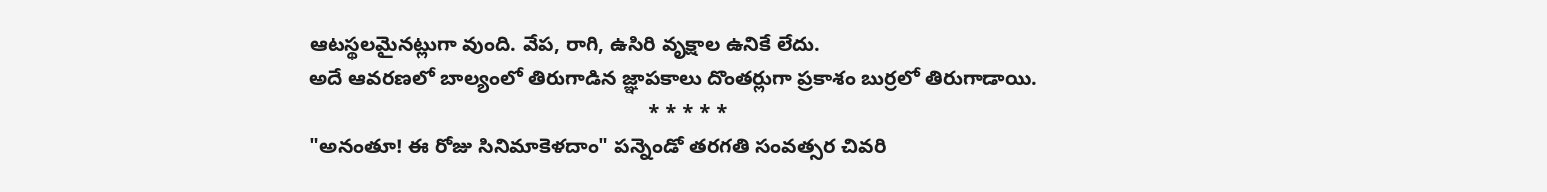ఆటస్థలమైనట్లుగా వుంది. వేప, రాగి, ఉసిరి వృక్షాల ఉనికే లేదు.
అదే ఆవరణలో బాల్యంలో తిరుగాడిన జ్ఞాపకాలు దొంతర్లుగా ప్రకాశం బుర్రలో తిరుగాడాయి.
                                                            * * * * *
"అనంతూ! ఈ రోజు సినిమాకెళదాం" పన్నెండో తరగతి సంవత్సర చివరి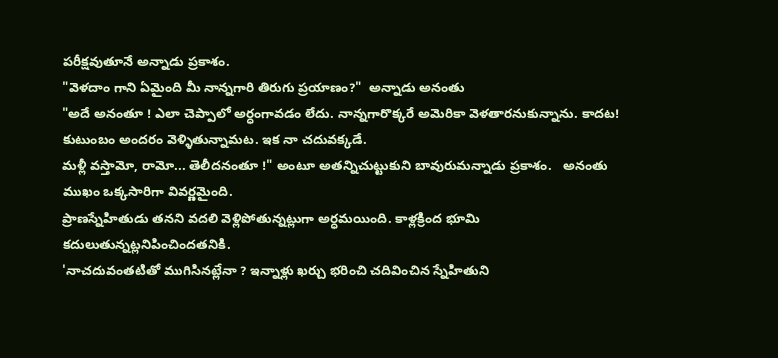పరీక్షవుతూనే అన్నాడు ప్రకాశం.
"వెళదాం గాని ఏమైంది మీ నాన్నగారి తిరుగు ప్రయాణం?"  అన్నాడు అనంతు
"అదే అనంతూ ! ఎలా చెప్పాలో అర్ధంగావడం లేదు. నాన్నగారొక్కరే అమెరికా వెళతారనుకున్నాను. కాదట! కుటుంబం అందరం వెళ్ళితున్నామట. ఇక నా చదువక్కడే.
మళ్లీ వస్తామో, రామో... తెలీదనంతూ !" అంటూ అతన్నిచుట్టుకుని బావురుమన్నాడు ప్రకాశం.   అనంతు ముఖం ఒక్కసారిగా వివర్ణమైంది.
ప్రాణస్నేహితుడు తనని వదలి వెళ్లిపోతున్నట్లుగా అర్ధమయింది. కాళ్లక్రింద భూమి
కదులుతున్నట్లనిపించిందతనికి.
'నాచదువంతటితో ముగిసినట్లేనా ? ఇన్నాళ్లు ఖర్చు భరించి చదివించిన స్నేహితుని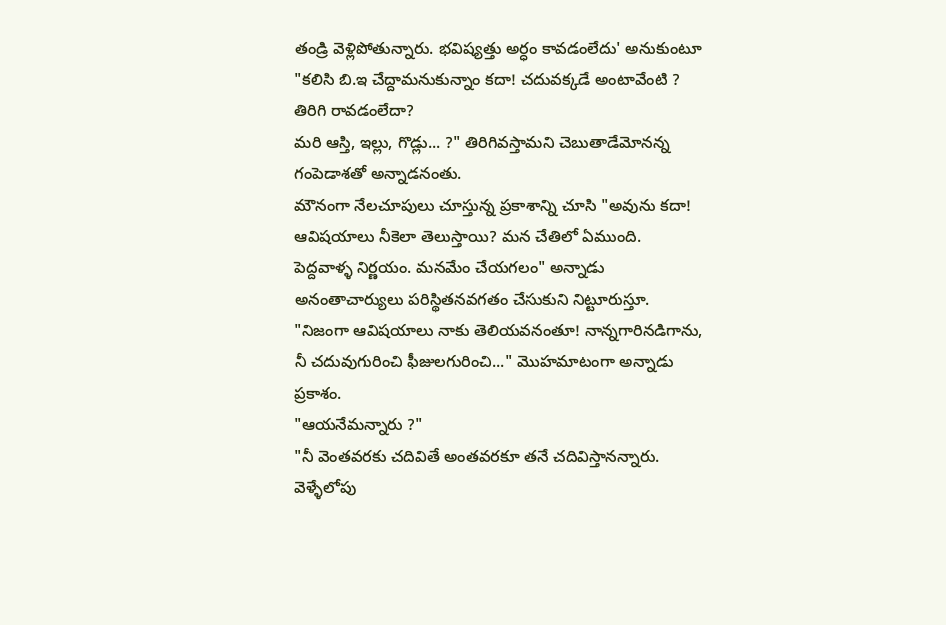తండ్రి వెళ్లిపోతున్నారు. భవిష్యత్తు అర్ధం కావడంలేదు' అనుకుంటూ
"కలిసి బి.ఇ చేద్దామనుకున్నాం కదా! చదువక్కడే అంటావేంటి ? తిరిగి రావడంలేదా?
మరి ఆస్తి, ఇల్లు, గొడ్లు... ?" తిరిగివస్తామని చెబుతాడేమోనన్న గంపెడాశతో అన్నాడనంతు.
మౌనంగా నేలచూపులు చూస్తున్న ప్రకాశాన్ని చూసి "అవును కదా! ఆవిషయాలు నీకెలా తెలుస్తాయి? మన చేతిలో ఏముంది. పెద్దవాళ్ళ నిర్ణయం. మనమేం చేయగలం" అన్నాడు అనంతాచార్యులు పరిస్థితనవగతం చేసుకుని నిట్టూరుస్తూ.
"నిజంగా ఆవిషయాలు నాకు తెలియవనంతూ! నాన్నగారినడిగాను, నీ చదువుగురించి ఫీజులగురించి..." మొహమాటంగా అన్నాడు ప్రకాశం.
"ఆయనేమన్నారు ?"
"నీ వెంతవరకు చదివితే అంతవరకూ తనే చదివిస్తానన్నారు. వెళ్ళేలోపు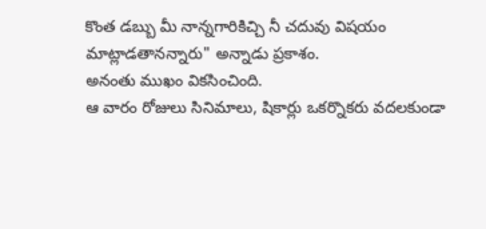కొంత డబ్బు మీ నాన్నగారికిచ్చి నీ చదువు విషయం మాట్లాడతానన్నారు" అన్నాడు ప్రకాశం.
అనంతు ముఖం వికసించింది.
ఆ వారం రోజులు సినిమాలు, షికార్లు ఒకర్నొకరు వదలకుండా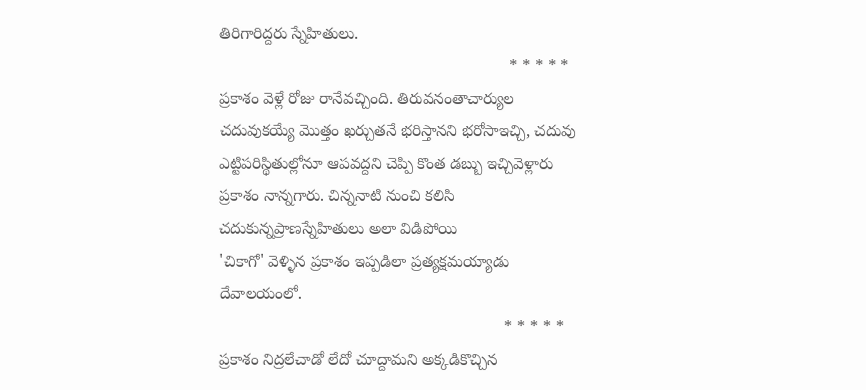తిరిగారిద్దరు స్నేహితులు.
                                                                * * * * *
ప్రకాశం వెళ్లే రోజు రానేవచ్చింది. తిరువనంతాచార్యుల చదువుకయ్యే మొత్తం ఖర్చుతనే భరిస్తానని భరోసాఇచ్చి, చదువు ఎట్టిపరిస్థితుల్లోనూ ఆపవద్దని చెప్పి కొంత డబ్బు ఇచ్చివెళ్లారు ప్రకాశం నాన్నగారు. చిన్ననాటి నుంచి కలిసి చదుకున్నప్రాణస్నేహితులు అలా విడిపోయి
'చికాగో' వెళ్ళిన ప్రకాశం ఇప్పడిలా ప్రత్యక్షమయ్యాడు దేవాలయంలో.
                                                               * * * * *
ప్రకాశం నిద్రలేచాడో లేదో చూద్దామని అక్కడికొచ్చిన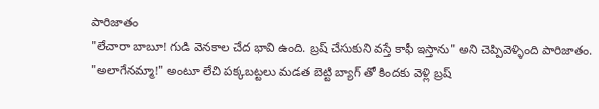పారిజాతం
"లేచారా బాబూ! గుడి వెనకాల చేద భావి ఉంది. బ్రష్ చేసుకుని వస్తే కాఫీ ఇస్తాను" అని చెప్పివెళ్ళింది పారిజాతం.
"అలాగేనమ్మా!" అంటూ లేచి పక్కబట్టలు మడత బెట్టి బ్యాగ్ తో కిందకు వెళ్లి బ్రష్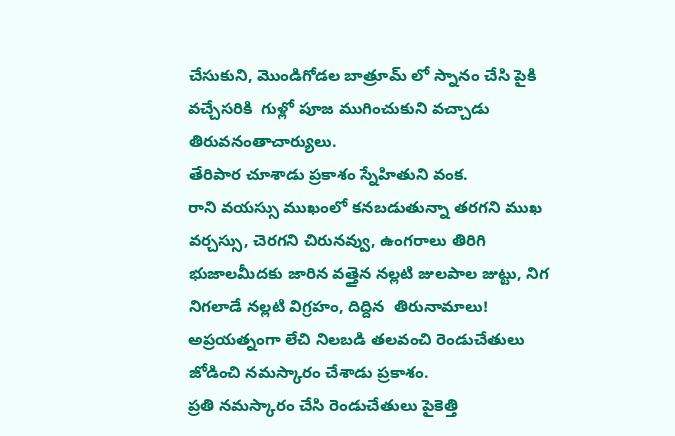చేసుకుని, మొండిగోడల బాత్రూమ్ లో స్నానం చేసి పైకి వచ్చేసరికి  గుళ్లో పూజ ముగించుకుని వచ్చాడు తిరువనంతాచార్యులు.
తేరిపార చూశాడు ప్రకాశం స్నేహితుని వంక.
రాని వయస్సు ముఖంలో కనబడుతున్నా తరగని ముఖ వర్చస్సు, చెరగని చిరునవ్వు, ఉంగరాలు తిరిగి భుజాలమీదకు జారిన వత్తైన నల్లటి జులపాల జుట్టు, నిగ నిగలాడే నల్లటి విగ్రహం, దిద్దిన  తిరునామాలు!
అప్రయత్నంగా లేచి నిలబడి తలవంచి రెండుచేతులు జోడించి నమస్కారం చేశాడు ప్రకాశం.
ప్రతి నమస్కారం చేసి రెండుచేతులు పైకెత్తి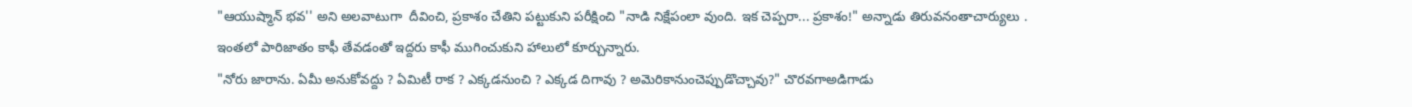"ఆయుష్మాన్ భవ'' అని అలవాటుగా  దీవించి, ప్రకాశం చేతిని పట్టుకుని పరీక్షించి "నాడి నిక్షేపంలా వుంది. ఇక చెప్పరా... ప్రకాశం!" అన్నాడు తిరువనంతాచార్యులు .
ఇంతలో పారిజాతం కాఫీ తేవడంతో ఇద్దరు కాఫీ ముగించుకుని హాలులో కూర్చున్నారు.
"నోరు జారాను. ఏమీ అనుకోవద్దు ? ఏమిటీ రాక ? ఎక్కడనుంచి ? ఎక్కడ దిగావు ? అమెరికానుంచెప్పుడొచ్చావు?" చొరవగాఅడిగాడు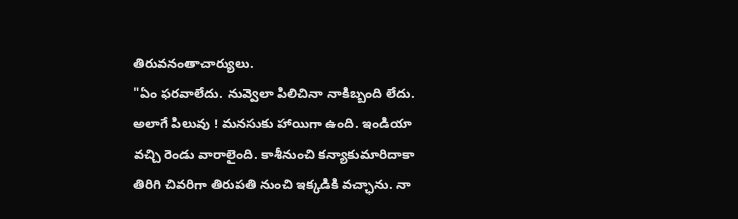తిరువనంతాచార్యులు.
"ఏం ఫరవాలేదు. నువ్వెలా పిలిచినా నాకిబ్బంది లేదు. అలాగే పిలువు ! మనసుకు హాయిగా ఉంది. ఇండియా వచ్చి రెండు వారాలైంది. కాశీనుంచి కన్యాకుమారిదాకా తిరిగి చివరిగా తిరుపతి నుంచి ఇక్కడికి వచ్ఛాను. నా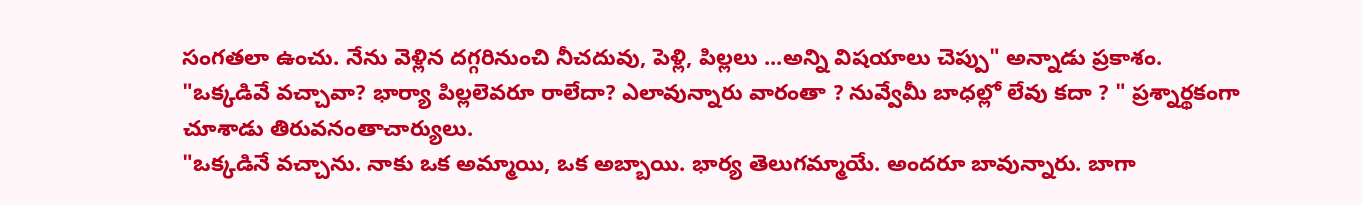సంగతలా ఉంచు. నేను వెళ్లిన దగ్గరినుంచి నీచదువు, పెళ్లి, పిల్లలు ...అన్ని విషయాలు చెప్పు" అన్నాడు ప్రకాశం.
"ఒక్కడివే వచ్చావా? భార్యా పిల్లలెవరూ రాలేదా? ఎలావున్నారు వారంతా ? నువ్వేమీ బాధల్లో లేవు కదా ? " ప్రశ్నార్థకంగా చూశాడు తిరువనంతాచార్యులు.
"ఒక్కడినే వచ్చాను. నాకు ఒక అమ్మాయి, ఒక అబ్బాయి. భార్య తెలుగమ్మాయే. అందరూ బావున్నారు. బాగా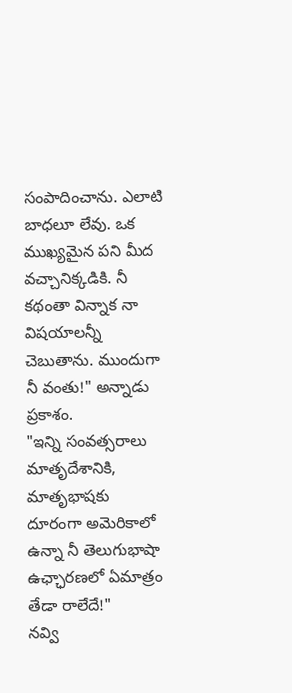సంపాదించాను. ఎలాటి బాధలూ లేవు. ఒక ముఖ్యమైన పని మీద వచ్చానిక్కడికి. నీ కథంతా విన్నాక నా విషయాలన్నీ చెబుతాను. ముందుగా నీ వంతు!" అన్నాడు ప్రకాశం.
"ఇన్ని సంవత్సరాలు మాతృదేశానికి, మాతృభాషకు దూరంగా అమెరికాలో ఉన్నా నీ తెలుగుభాషా ఉఛ్ఛారణలో ఏమాత్రం తేడా రాలేదే!"
నవ్వి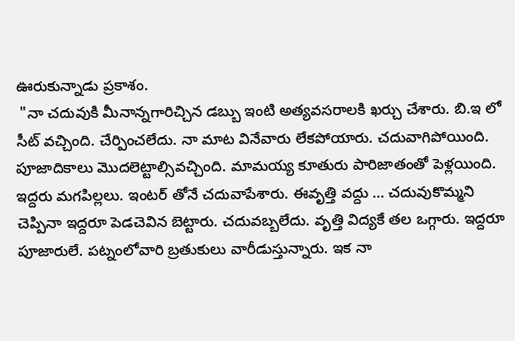ఊరుకున్నాడు ప్రకాశం.
 "నా చదువుకి మీనాన్నగారిచ్చిన డబ్బు ఇంటి అత్యవసరాలకి ఖర్చు చేశారు. బి.ఇ లో సీట్ వచ్చింది. చేర్పించలేదు. నా మాట వినేవారు లేకపోయారు. చదువాగిపోయింది.
పూజాదికాలు మొదలెట్టాల్సివచ్చింది. మామయ్య కూతురు పారిజాతంతో పెళ్లయింది.
ఇద్దరు మగపిల్లలు. ఇంటర్ తోనే చదువాపేశారు. ఈవృత్తి వద్దు ... చదువుకొమ్మని చెప్పినా ఇద్దరూ పెడచెవిన బెట్టారు. చదువబ్బలేదు. వృత్తి విద్యకే తల ఒగ్గారు. ఇద్దరూ పూజారులే. పట్నంలోవారి బ్రతుకులు వారీడుస్తున్నారు. ఇక నా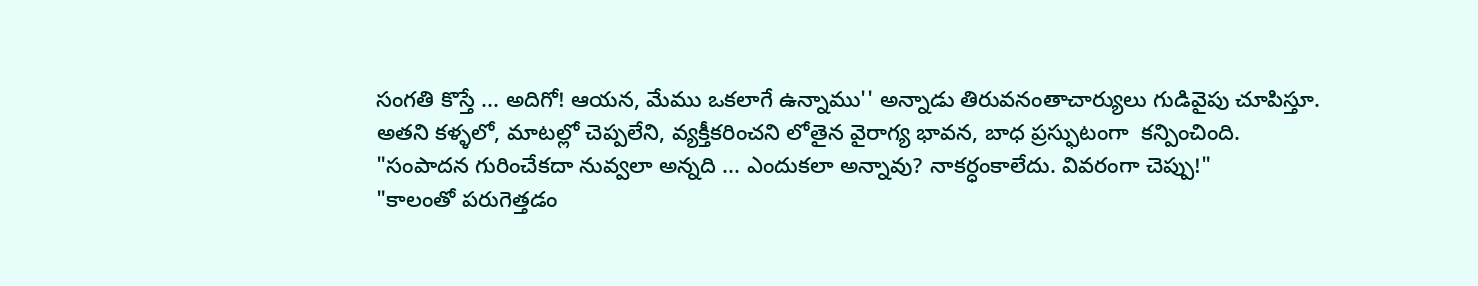సంగతి కొస్తే ... అదిగో! ఆయన, మేము ఒకలాగే ఉన్నాము'' అన్నాడు తిరువనంతాచార్యులు గుడివైపు చూపిస్తూ.
అతని కళ్ళలో, మాటల్లో చెప్పలేని, వ్యక్తీకరించని లోతైన వైరాగ్య భావన, బాధ ప్రస్ఫుటంగా  కన్పించింది.
"సంపాదన గురించేకదా నువ్వలా అన్నది ... ఎందుకలా అన్నావు? నాకర్ధంకాలేదు. వివరంగా చెప్పు!"
"కాలంతో పరుగెత్తడం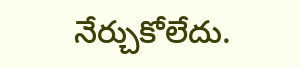నేర్చుకోలేదు.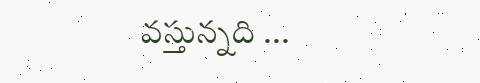వస్తున్నది ...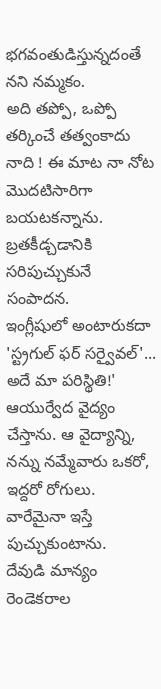భగవంతుడిస్తున్నదంతే నని నమ్మకం.
అది తప్పో, ఒప్పో తర్కించే తత్వంకాదు నాది ! ఈ మాట నా నోట మొదటిసారిగా బయటకన్నాను. బ్రతకీడ్చడానికి సరిపుచ్చుకునే సంపాదన.
ఇంగ్లీషులో అంటారుకదా 'స్ట్రగుల్ ఫర్ సర్వైవల్'... అదే మా పరిస్థితి!'
ఆయుర్వేద వైద్యం చేస్తాను. ఆ వైద్యాన్ని, నన్ను నమ్మేవారు ఒకరో, ఇద్దరో రోగులు. వారేమైనా ఇస్తే పుచ్చుకుంటాను.
దేవుడి మాన్యం రెండెకరాల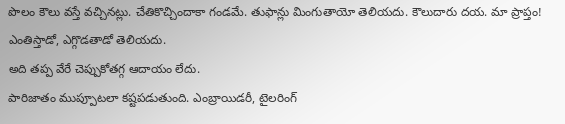పొలం కౌలు వస్తే వచ్చినట్లు. చేతికొచ్చిందాకా గండమే. తుఫాన్లు మింగుతాయో తెలియదు. కౌలుదారు దయ. మా ప్రాప్తం! ఎంతిస్తాడో, ఎగ్గొడతాడో తెలియదు.
అది తప్ప వేరే చెప్పుకోతగ్గ ఆదాయం లేదు.
పారిజాతం ముప్పూటలా కష్టపడుతుంది. ఎంబ్రాయిడరీ, టైలరింగ్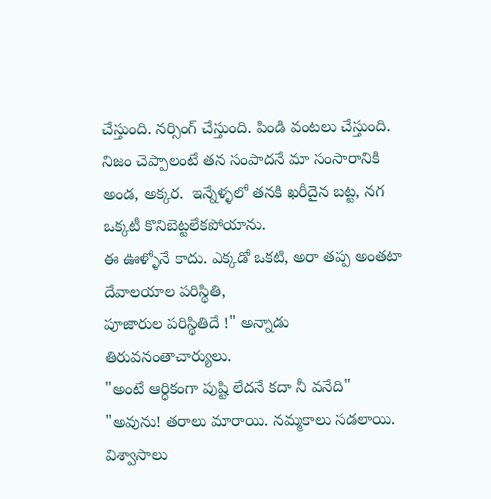చేస్తుంది. నర్సింగ్ చేస్తుంది. పిండి వంటలు చేస్తుంది. నిజం చెప్పాలంటే తన సంపాదనే మా సంసారానికి అండ, అక్కర.  ఇన్నేళ్ళలో తనకి ఖరీదైన బట్ట, నగ ఒక్కటీ కొనిబెట్టలేకపోయాను.
ఈ ఊళ్ళోనే కాదు. ఎక్కడో ఒకటి, అరా తప్ప అంతటా దేవాలయాల పరిస్థితి,
పూజారుల పరిస్థితిదే !" అన్నాడు తిరువనంతాచార్యులు.
"అంటే ఆర్ధికంగా పుష్టి లేదనే కదా నీ వనేది"
"అవును! తరాలు మారాయి. నమ్మకాలు సడలాయి. విశ్వాసాలు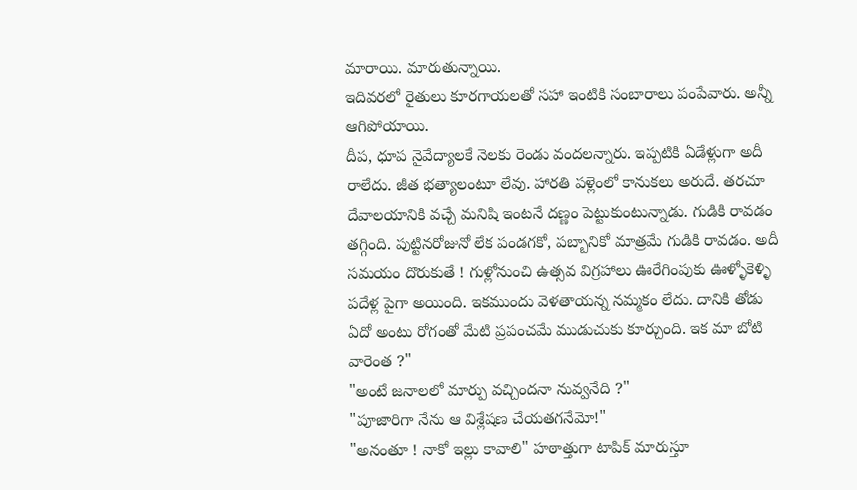మారాయి. మారుతున్నాయి.
ఇదివరలో రైతులు కూరగాయలతో సహా ఇంటికి సంబారాలు పంపేవారు. అన్నీ ఆగిపోయాయి.
దీప, ధూప నైవేద్యాలకే నెలకు రెండు వందలన్నారు. ఇప్పటికి ఏడేళ్లుగా అదీ రాలేదు. జీత భత్యాలంటూ లేవు. హారతి పళ్లెంలో కానుకలు అరుదే. తరచూ దేవాలయానికి వచ్చే మనిషి ఇంటనే దణ్ణం పెట్టుకుంటున్నాడు. గుడికి రావడం తగ్గింది. పుట్టినరోజునో లేక పండగకో, పబ్బానికో మాత్రమే గుడికి రావడం. అదీ సమయం దొరుకుతే ! గుళ్లోనుంచి ఉత్సవ విగ్రహాలు ఊరేగింపుకు ఊళ్ళోకెళ్ళి పదేళ్ల పైగా అయింది. ఇకముందు వెళతాయన్న నమ్మకం లేదు. దానికి తోడు ఏదో అంటు రోగంతో మేటి ప్రపంచమే ముడుచుకు కూర్చుంది. ఇక మా బోటి వారెంత ?"
"అంటే జనాలలో మార్పు వచ్చిందనా నువ్వనేది ?"
"పూజారిగా నేను ఆ విశ్లేషణ చేయతగనేమో!"
"అనంతూ ! నాకో ఇల్లు కావాలి" హఠాత్తుగా టాపిక్ మారుస్తూ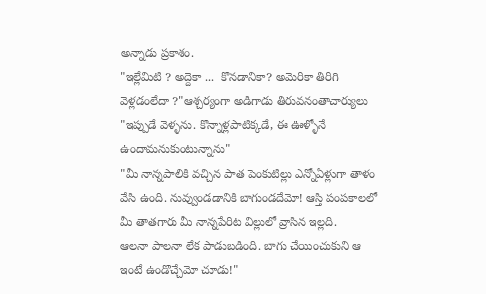అన్నాడు ప్రకాశం.
"ఇల్లేమిటి ? అద్దెకా ...  కొనడానికా? అమెరికా తిరిగి వెళ్లడంలేదా ?"ఆశ్చర్యంగా అడిగాడు తిరువనంతాచార్యులు
"ఇప్పుడే వెళ్ళను. కొన్నాళ్లపాటిక్కడే, ఈ ఊళ్ళోనే ఉందామనుకుంటున్నాను"
"మీ నాన్నపాలికి వచ్చిన పాత పెంకుటిల్లు ఎన్నోఏళ్లుగా తాళం వేసి ఉంది. నువ్వుండడానికి బాగుండదేమో! ఆస్తి పంపకాలలో మీ తాతగారు మీ నాన్నపేరిట విల్లులో వ్రాసిన ఇల్లది.
ఆలనా పాలనా లేక పాడుబడింది. బాగు చేయించుకుని ఆ ఇంటే ఉండొచ్చేమో చూడు!"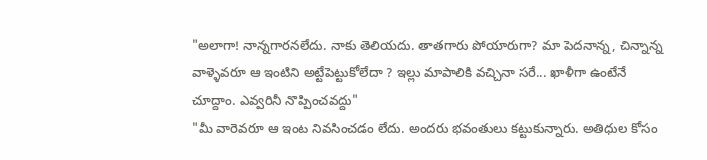"అలాగా! నాన్నగారనలేదు. నాకు తెలియదు. తాతగారు పోయారుగా? మా పెదనాన్న, చిన్నాన్న వాళ్ళెవరూ ఆ ఇంటిని అట్టేపెట్టుకోలేదా ? ఇల్లు మాపాలికి వచ్చినా సరే... ఖాళీగా ఉంటేనే చూద్దాం. ఎవ్వరినీ నొప్పించవద్దు"
"మీ వారెవరూ ఆ ఇంట నివసించడం లేదు. అందరు భవంతులు కట్టుకున్నారు. అతిధుల కోసం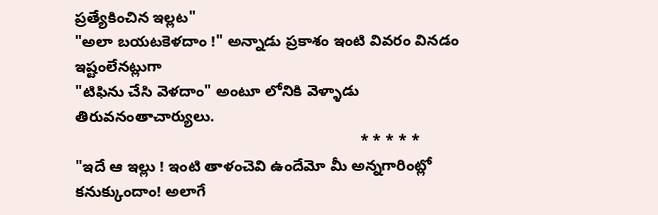ప్రత్యేకించిన ఇల్లట"
"అలా బయటకెళదాం !" అన్నాడు ప్రకాశం ఇంటి వివరం వినడం ఇష్టంలేనట్లుగా
"టిఫిను చేసి వెళదాం" అంటూ లోనికి వెళ్ళాడు తిరువనంతాచార్యులు.
                                                                   * * * * *
"ఇదే ఆ ఇల్లు ! ఇంటి తాళంచెవి ఉందేమో మీ అన్నగారింట్లో కనుక్కుందాం! అలాగే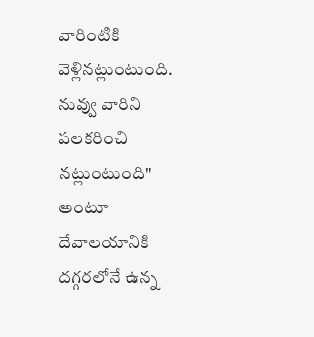వారింటికి వెళ్లినట్లుంటుంది. నువ్వు వారిని పలకరించి నట్లుంటుంది" అంటూ  దేవాలయానికి దగ్గరలోనే ఉన్న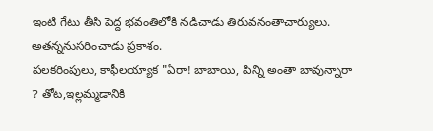ఇంటి గేటు తీసి పెద్ద భవంతిలోకి నడిచాడు తిరువనంతాచార్యులు. అతన్ననుసరించాడు ప్రకాశం.
పలకరింపులు, కాఫీలయ్యాక "ఏరా! బాబాయి, పిన్ని అంతా బావున్నారా ? తోట,ఇల్లమ్మడానికి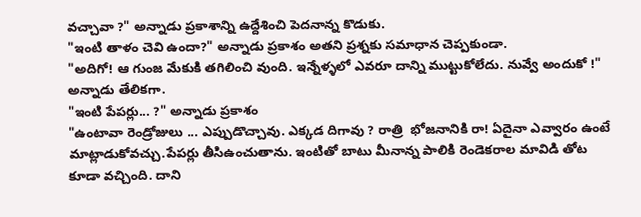వచ్చావా ?" అన్నాడు ప్రకాశాన్ని ఉద్దేశించి పెదనాన్న కొడుకు.
"ఇంటి తాళం చెవి ఉందా?" అన్నాడు ప్రకాశం అతని ప్రశ్నకు సమాధాన చెప్పకుండా.
"అదిగో! ఆ గుంజ మేకుకి తగిలించి వుంది. ఇన్నేళ్ళలో ఎవరూ దాన్ని ముట్టుకోలేదు. నువ్వే అందుకో !" అన్నాడు తేలికగా.
"ఇంటి పేపర్లు... ?" అన్నాడు ప్రకాశం
"ఉంటావా రెండ్రోజులు ... ఎప్పుడొచ్చావు. ఎక్కడ దిగావు ? రాత్రి  భోజనానికి రా! ఏదైనా ఎవ్వారం ఉంటే మాట్లాడుకోవచ్చు.పేపర్లు తీసిఉంచుతాను. ఇంటితో బాటు మీనాన్న పాలికి రెండెకరాల మావిడి తోట కూడా వచ్చింది. దాని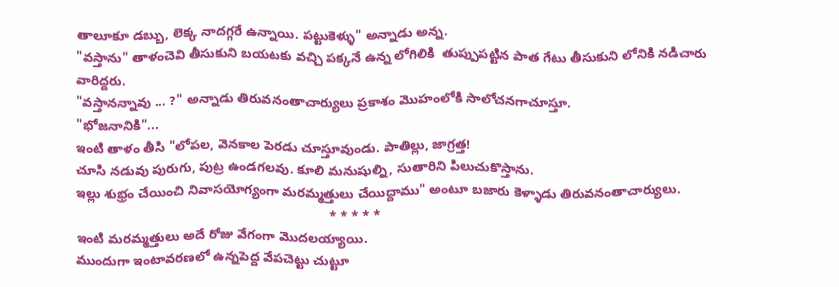తాలూకూ డబ్బు, లెక్క నాదగ్గరే ఉన్నాయి. పట్టుకెళ్ళు" అన్నాడు అన్న.
"వస్తాను" తాళంచెవి తీసుకుని బయటకు వచ్చి పక్కనే ఉన్న లోగిలికి  తుప్పుపట్టిన పాత గేటు తీసుకుని లోనికి నడిచారు వారిద్దరు.
"వస్తానన్నావు ... ?" అన్నాడు తిరువనంతాచార్యులు ప్రకాశం మొహంలోకి సాలోచనగాచూస్తూ.
"భోజనానికి"...
ఇంటి తాళం తీసి "లోపల, వెనకాల పెరడు చూస్తూవుండు. పాతిల్లు, జాగ్రత్త!
చూసి నడువు పురుగు, పుట్ర ఉండగలవు. కూలి మనుషుల్ని, సుతారిని పిలుచుకొస్తాను.
ఇల్లు శుభ్రం చేయించి నివాసయోగ్యంగా మరమ్మత్తులు చేయిద్దాము" అంటూ బజారు కెళ్ళాడు తిరువనంతాచార్యులు.
                                                                     * * * * *
ఇంటి మరమ్మత్తులు అదే రోజు వేగంగా మొదలయ్యాయి.
ముందుగా ఇంటావరణలో ఉన్నపెద్ద వేపచెట్టు చుట్టూ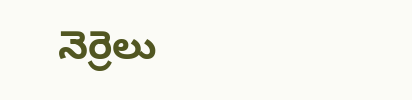నెర్రెలు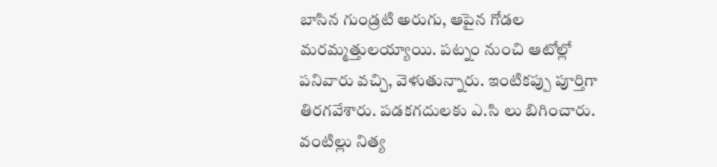బాసిన గుండ్రటి అరుగు, ఆపైన గోడల మరమ్మత్తులయ్యాయి. పట్నం నుంచి ఆటోల్లో పనివారు వచ్చి, వెళుతున్నారు. ఇంటికప్పు పూర్తిగా తిరగవేశారు. పడకగదులకు ఎ.సి లు బిగించారు. వంటిల్లు నిత్య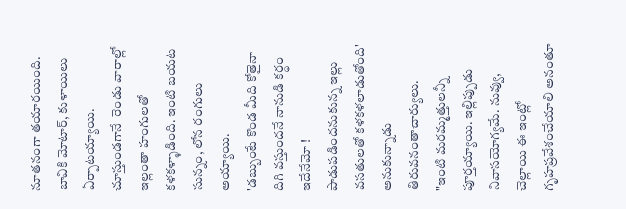నూతనంగా తయారయింది. బావికి మోటార్, కుళాయిలు ఏర్పాటయ్యాయి. చూస్తుండగానే  రెండు వారాల్లో ఇల్లంతా హంగులతో కళకళ్ళాడింది. ఇంటి బయట సున్నం, లోన రంగులు అయ్యాయి.
'డబ్బుంటే కొండ మీది కోతైనా దిగి వస్తుందనే నానుడి కర్ధం ఇదేనేమో ! పాడుపడిందనుకున్న ఇల్లు వసతులతో కళకళలాడుతోంది' అనుకున్నాడు తిరువనంతాచార్యులు.
"ఇంటి మరమ్మత్తులన్నీ పూర్తయ్యాయి. ఇల్లిప్పుడు నివాసయోగ్యమే. నువ్వు, చెల్లాయి ఈ ఇంట్లో గృహప్రవేశంచేయాలి అనంతూ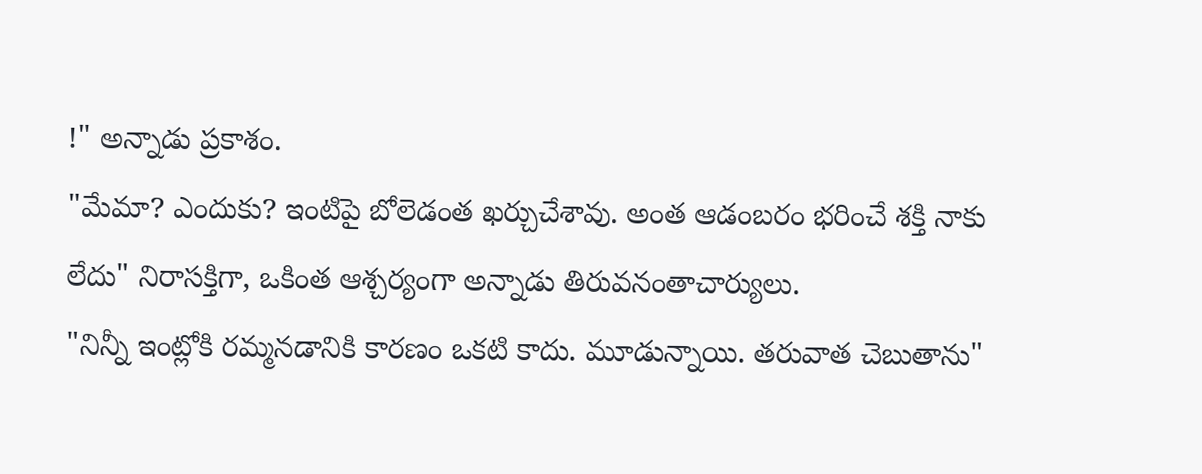!" అన్నాడు ప్రకాశం.
"మేమా? ఎందుకు? ఇంటిపై బోలెడంత ఖర్చుచేశావు. అంత ఆడంబరం భరించే శక్తి నాకు లేదు" నిరాసక్తిగా, ఒకింత ఆశ్చర్యంగా అన్నాడు తిరువనంతాచార్యులు.
"నిన్నీ ఇంట్లోకి రమ్మనడానికి కారణం ఒకటి కాదు. మూడున్నాయి. తరువాత చెబుతాను"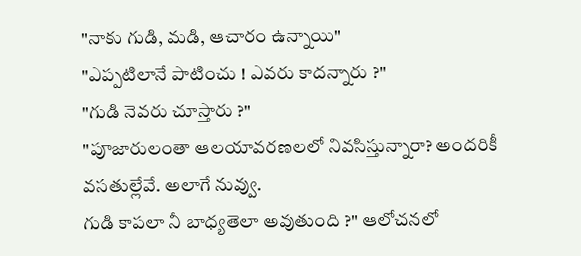"నాకు గుడి, మడి, ఆచారం ఉన్నాయి"
"ఎప్పటిలానే పాటించు ! ఎవరు కాదన్నారు ?"
"గుడి నెవరు చూస్తారు ?"
"పూజారులంతా ఆలయావరణలలో నివసిస్తున్నారా? అందరికీ వసతుల్లేవే. అలాగే నువ్వు.
గుడి కాపలా నీ బాధ్యతెలా అవుతుంది ?" ఆలోచనలో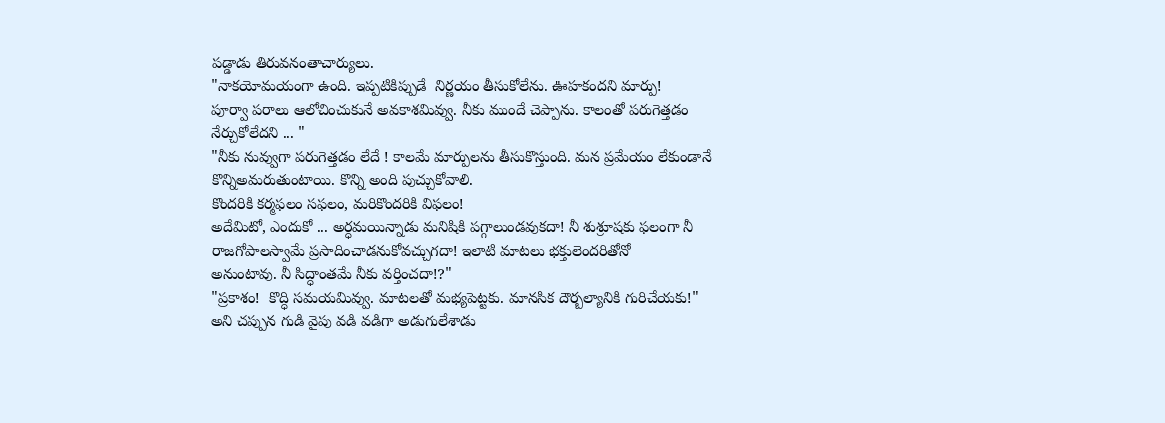పడ్డాడు తిరువనంతాచార్యులు.
"నాకయోమయంగా ఉంది. ఇప్పటికిప్పుడే  నిర్ణయం తీసుకోలేను. ఊహకందని మార్పు!
పూర్వా పరాలు ఆలోచించుకునే అవకాశమివ్వు. నీకు ముందే చెప్పాను. కాలంతో పరుగెత్తడం నేర్చుకోలేదని ... "
"నీకు నువ్వుగా పరుగెత్తడం లేదే ! కాలమే మార్పులను తీసుకొస్తుంది. మన ప్రమేయం లేకుండానే  కొన్నిఅమరుతుంటాయి. కొన్ని అంది పుచ్చుకోవాలి.
కొందరికి కర్మఫలం సఫలం, మరికొందరికి విఫలం!
అదేమిటో, ఎందుకో ... అర్ధమయిన్నాడు మనిషికి పగ్గాలుండవుకదా! నీ శుశ్రూషకు ఫలంగా నీ రాజగోపాలస్వామే ప్రసాదించాడనుకోవచ్చుగదా! ఇలాటి మాటలు భక్తులెందరితోనో
అనుంటావు. నీ సిద్ధాంతమే నీకు వర్తించదా!?"
"ప్రకాశం!  కొద్ధి సమయమివ్వు. మాటలతో మభ్యపెట్టకు. మానసిక దౌర్బల్యానికి గురిచేయకు!" అని చప్పున గుడి వైపు వడి వడిగా అడుగులేశాడు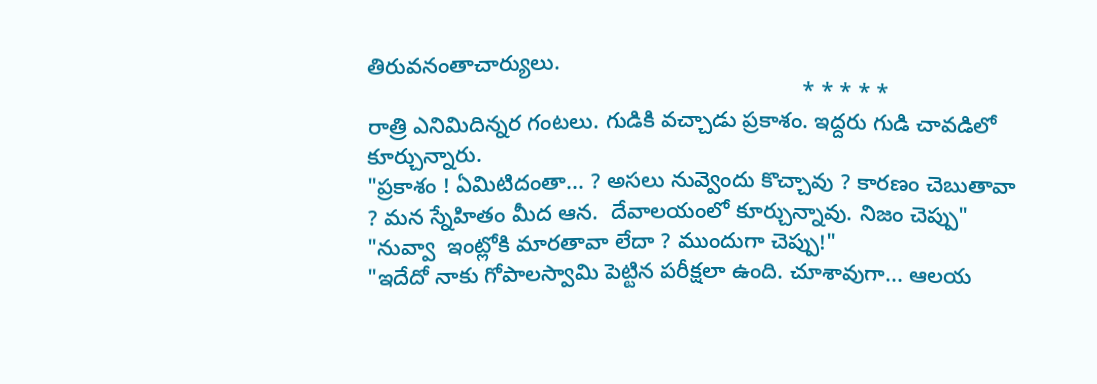తిరువనంతాచార్యులు.
                                                                      * * * * *
రాత్రి ఎనిమిదిన్నర గంటలు. గుడికి వచ్చాడు ప్రకాశం. ఇద్దరు గుడి చావడిలో కూర్చున్నారు.
"ప్రకాశం ! ఏమిటిదంతా... ? అసలు నువ్వెందు కొచ్చావు ? కారణం చెబుతావా ? మన స్నేహితం మీద ఆన.  దేవాలయంలో కూర్చున్నావు. నిజం చెప్పు"
"నువ్వా  ఇంట్లోకి మారతావా లేదా ? ముందుగా చెప్పు!"
"ఇదేదో నాకు గోపాలస్వామి పెట్టిన పరీక్షలా ఉంది. చూశావుగా... ఆలయ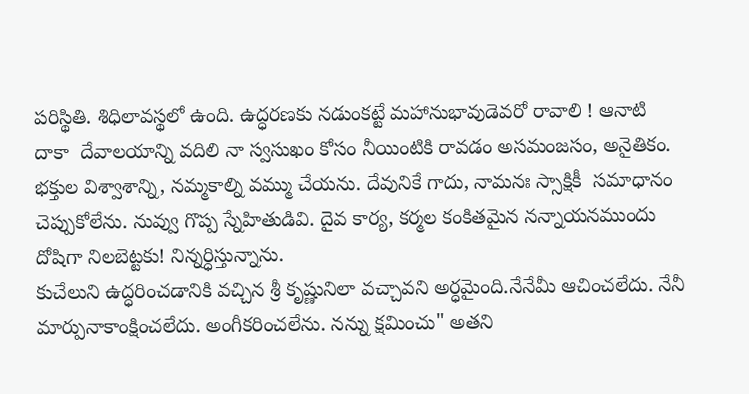పరిస్థితి. శిధిలావస్థలో ఉంది. ఉద్ధరణకు నడుంకట్టే మహానుభావుడెవరో రావాలి ! ఆనాటి దాకా  దేవాలయాన్ని వదిలి నా స్వసుఖం కోసం నీయింటికి రావడం అసమంజసం, అనైతికం. భక్తుల విశ్వాశాన్ని, నమ్మకాల్ని వమ్ము చేయను. దేవునికే గాదు, నామనః స్సాక్షికీ  సమాధానం చెప్పుకోలేను. నువ్వు గొప్ప స్నేహితుడివి. దైవ కార్య, కర్మల కంకితమైన నన్నాయనముందు దోషిగా నిలబెట్టకు! నిన్నర్ధిస్తున్నాను.
కుచేలుని ఉద్ధరించడానికి వచ్చిన శ్రీ కృష్ణునిలా వచ్చావని అర్ధమైంది.నేనేమీ ఆచించలేదు. నేనీ మార్పునాకాంక్షించలేదు. అంగీకరించలేను. నన్ను క్షమించు" అతని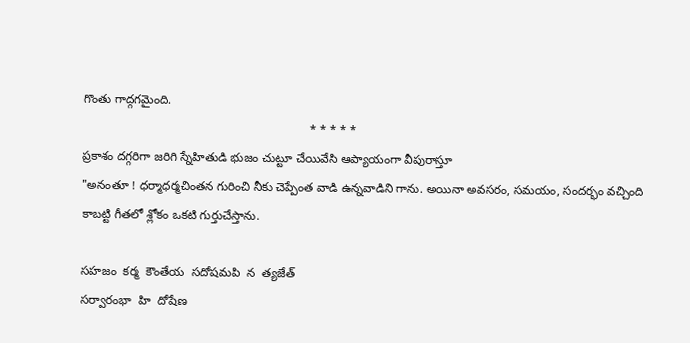గొంతు గాద్గగమైంది.
                                                                   * * * * *
ప్రకాశం దగ్గరిగా జరిగి స్నేహితుడి భుజం చుట్టూ చేయివేసి ఆప్యాయంగా వీపురాస్తూ
"అనంతూ ! ధర్మాధర్మచింతన గురించి నీకు చెప్పేంత వాడి ఉన్నవాడిని గాను. అయినా అవసరం, సమయం, సందర్భం వచ్చింది కాబట్టి గీతలో శ్లోకం ఒకటి గుర్తుచేస్తాను.

సహజం  కర్మ  కౌంతేయ  సదోషమపి  న  త్యజేత్
సర్వారంభా  హి  దోషేణ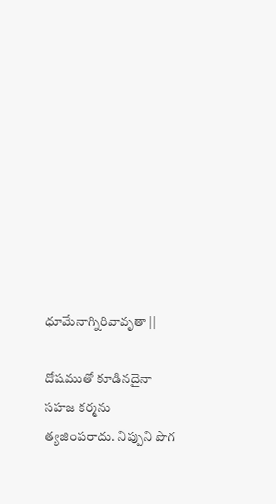ధూమేనాగ్నిరివావృతా ||

దోషముతో కూడినదైనా సహజ కర్మను త్యజింపరాదు. నిప్పుని పొగ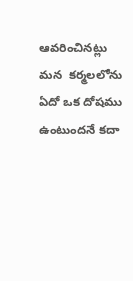ఆవరించినట్లు మన  కర్మలలోను ఏదో ఒక దోషము ఉంటుందనే కదా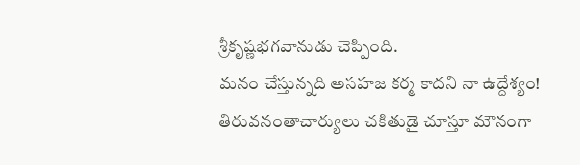శ్రీకృష్ణభగవానుడు చెప్పింది.
మనం చేస్తున్నది అసహజ కర్మ కాదని నా ఉద్దేశ్యం!
తిరువనంతాచార్యులు చకితుడై చూస్తూ మౌనంగా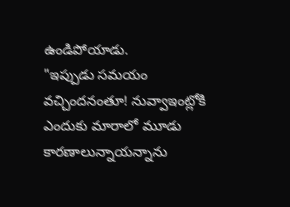ఉండిపోయాడు.
"ఇప్పుడు సమయం వచ్చిందనంతూ! నువ్వాఇంట్లోకి ఎందుకు మారాలో మూడు కారణాలున్నాయన్నాను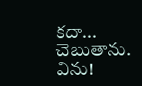కదా... చెబుతాను. విను!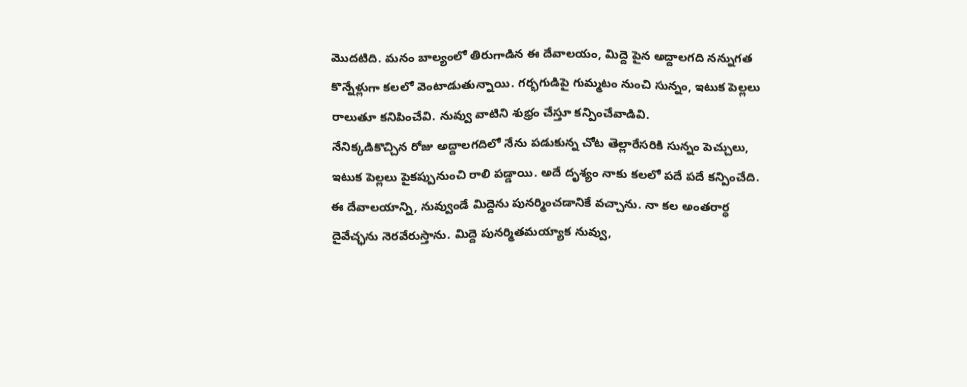మొదటిది. మనం బాల్యంలో తిరుగాడిన ఈ దేవాలయం, మిద్దె పైన అద్దాలగది నన్నుగత కొన్నేళ్లుగా కలలో వెంటాడుతున్నాయి. గర్భగుడిపై గుమ్మటం నుంచి సున్నం, ఇటుక పెల్లలు రాలుతూ కనిపించేవి. నువ్వు వాటిని శుభ్రం చేస్తూ కన్పించేవాడివి.
నేనిక్కడికొచ్చిన రోజు అద్దాలగదిలో నేను పడుకున్న చోట తెల్లారేసరికి సున్నం పెచ్చులు, ఇటుక పెల్లలు పైకప్పునుంచి రాలి పడ్డాయి. అదే దృశ్యం నాకు కలలో పదే పదే కన్పించేది.
ఈ దేవాలయాన్ని, నువ్వుండే మిద్దెను పునర్మించడానికే వచ్చాను. నా కల అంతరార్ధ దైవేచ్ఛను నెరవేరుస్తాను. మిద్దె పునర్మితమయ్యాక నువ్వు,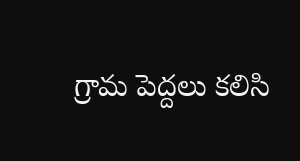గ్రామ పెద్దలు కలిసి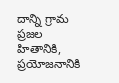దాన్ని గ్రామ ప్రజల హితానికి, ప్రయోజనానికి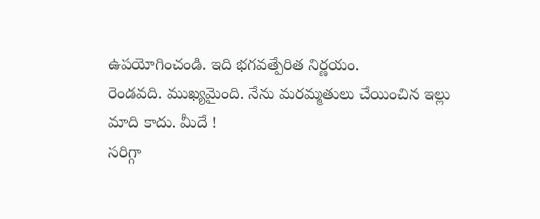ఉపయోగించండి. ఇది భగవత్పేరిత నిర్ణయం.
రెండవది. ముఖ్యమైంది. నేను మరమ్మతులు చేయించిన ఇల్లు మాది కాదు. మీదే !
సరిగ్గా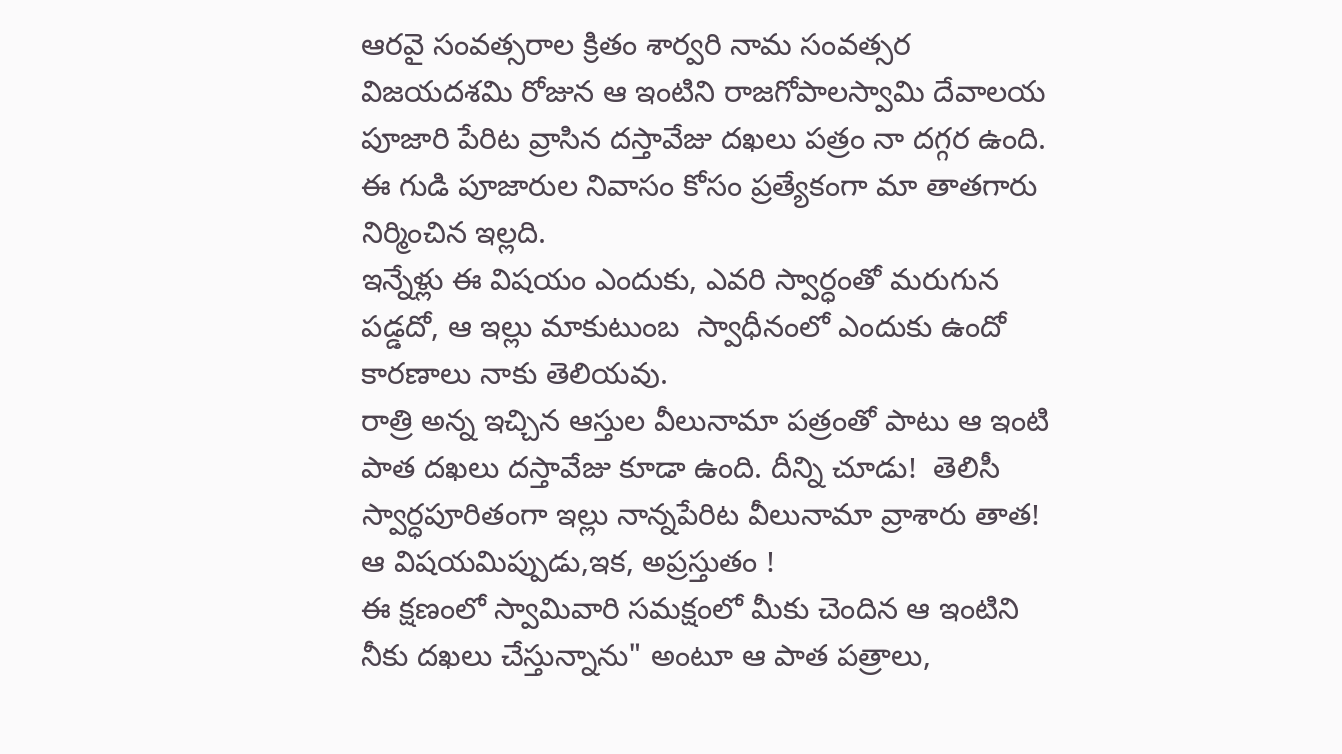ఆరవై సంవత్సరాల క్రితం శార్వరి నామ సంవత్సర విజయదశమి రోజున ఆ ఇంటిని రాజగోపాలస్వామి దేవాలయ పూజారి పేరిట వ్రాసిన దస్తావేజు దఖలు పత్రం నా దగ్గర ఉంది. ఈ గుడి పూజారుల నివాసం కోసం ప్రత్యేకంగా మా తాతగారు నిర్మించిన ఇల్లది.
ఇన్నేళ్లు ఈ విషయం ఎందుకు, ఎవరి స్వార్ధంతో మరుగున పడ్డదో, ఆ ఇల్లు మాకుటుంబ  స్వాధీనంలో ఎందుకు ఉందో కారణాలు నాకు తెలియవు.
రాత్రి అన్న ఇచ్చిన ఆస్తుల వీలునామా పత్రంతో పాటు ఆ ఇంటి పాత దఖలు దస్తావేజు కూడా ఉంది. దీన్ని చూడు!  తెలిసీ స్వార్ధపూరితంగా ఇల్లు నాన్నపేరిట వీలునామా వ్రాశారు తాత!
ఆ విషయమిప్పుడు,ఇక, అప్రస్తుతం !
ఈ క్షణంలో స్వామివారి సమక్షంలో మీకు చెందిన ఆ ఇంటిని నీకు దఖలు చేస్తున్నాను" అంటూ ఆ పాత పత్రాలు,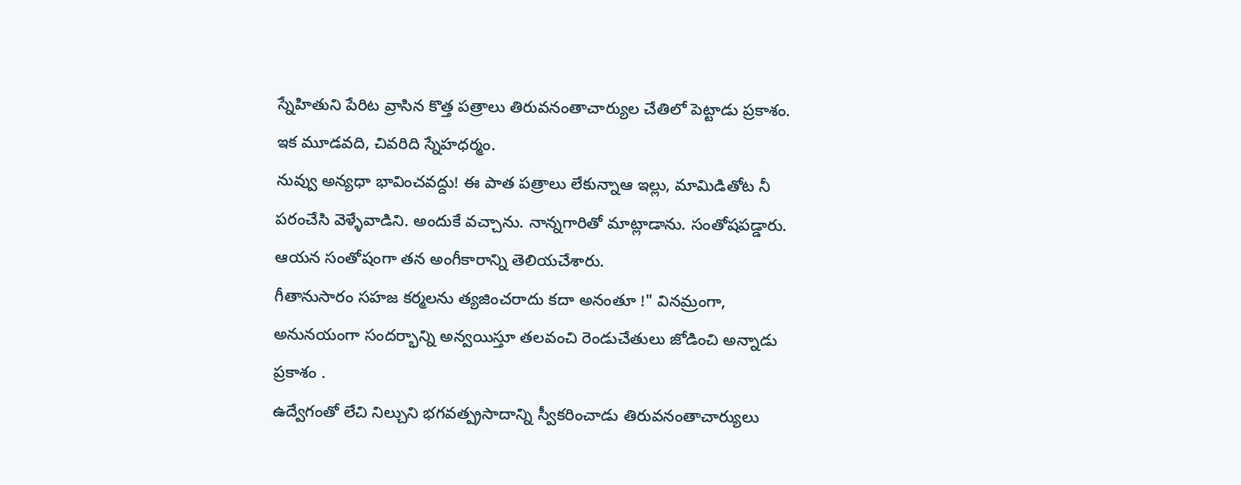స్నేహితుని పేరిట వ్రాసిన కొత్త పత్రాలు తిరువనంతాచార్యుల చేతిలో పెట్టాడు ప్రకాశం.
ఇక మూడవది, చివరిది స్నేహధర్మం.
నువ్వు అన్యధా భావించవద్దు! ఈ పాత పత్రాలు లేకున్నాఆ ఇల్లు, మామిడితోట నీ పరంచేసి వెళ్ళేవాడిని. అందుకే వచ్చాను. నాన్నగారితో మాట్లాడాను. సంతోషపడ్డారు. ఆయన సంతోషంగా తన అంగీకారాన్ని తెలియచేశారు.
గీతానుసారం సహజ కర్మలను త్యజించరాదు కదా అనంతూ !" వినమ్రంగా, అనునయంగా సందర్భాన్ని అన్వయిస్తూ తలవంచి రెండుచేతులు జోడించి అన్నాడు ప్రకాశం .
ఉద్వేగంతో లేచి నిల్చుని భగవత్ప్రసాదాన్ని స్వీకరించాడు తిరువనంతాచార్యులు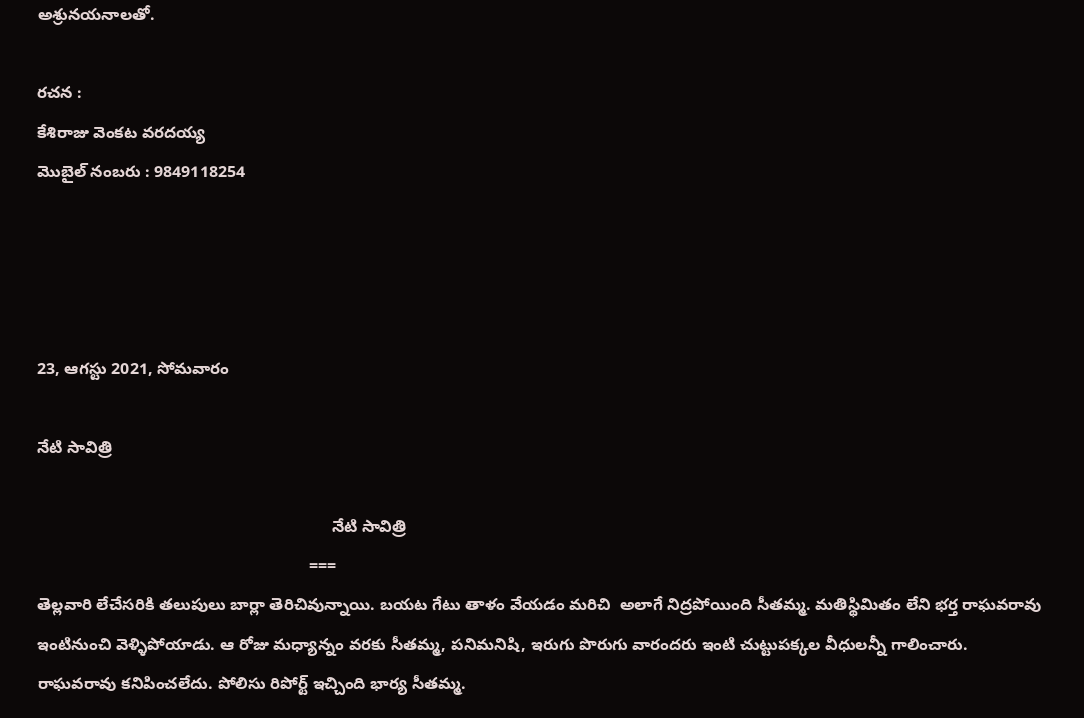అశ్రునయనాలతో.

రచన :
కేశిరాజు వెంకట వరదయ్య
మొబైల్ నంబరు : 9849118254




23, ఆగస్టు 2021, సోమవారం

నేటి సావిత్రి

                                                                 నేటి సావిత్రి
                                                            ===
తెల్లవారి లేచేసరికి తలుపులు బార్లా తెరిచివున్నాయి. బయట గేటు తాళం వేయడం మరిచి  అలాగే నిద్రపోయింది సీతమ్మ. మతిస్థిమితం లేని భర్త రాఘవరావు ఇంటినుంచి వెళ్ళిపోయాడు. ఆ రోజు మధ్యాన్నం వరకు సీతమ్మ, పనిమనిషి, ఇరుగు పొరుగు వారందరు ఇంటి చుట్టుపక్కల వీధులన్నీ గాలించారు. రాఘవరావు కనిపించలేదు. పోలిసు రిపోర్ట్ ఇచ్చింది భార్య సీతమ్మ.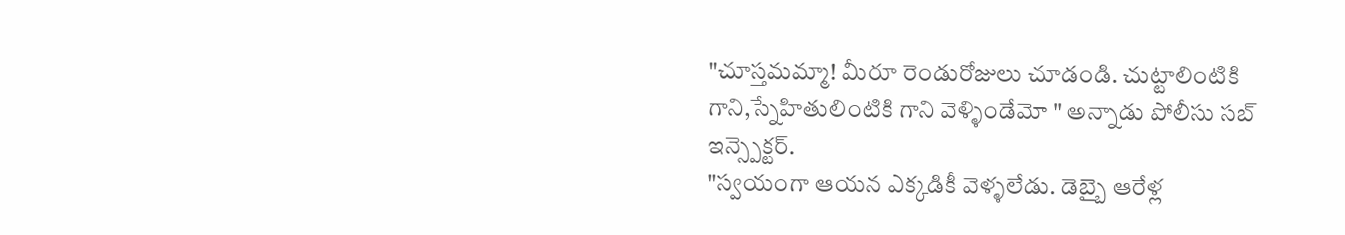"చూస్తమమ్మా! మీరూ రెండురోజులు చూడండి. చుట్టాలింటికి గాని,స్నేహితులింటికి గాని వెళ్ళిండేమో " అన్నాడు పోలీసు సబ్ ఇన్స్పెక్టర్.
"స్వయంగా ఆయన ఎక్కడికీ వెళ్ళలేడు. డెబ్బై ఆరేళ్ల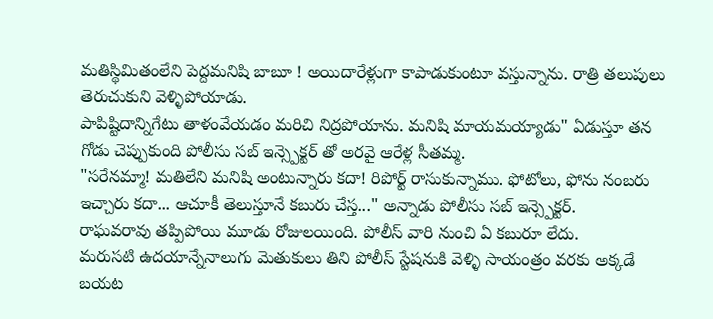మతిస్థిమితంలేని పెద్దమనిషి బాబూ ! అయిదారేళ్లుగా కాపాడుకుంటూ వస్తున్నాను. రాత్రి తలుపులు తెరుచుకుని వెళ్ళిపోయాడు.
పాపిష్టిదాన్నిగేటు తాళంవేయడం మరిచి నిద్రపోయాను. మనిషి మాయమయ్యాడు" ఏడుస్తూ తన గోడు చెప్పుకుంది పోలీసు సబ్ ఇన్స్పెక్టర్ తో అరవై ఆరేళ్ల సీతమ్మ.
"సరేనమ్మా! మతిలేని మనిషి అంటున్నారు కదా! రిపోర్ట్ రాసుకున్నాము. ఫోటోలు, ఫోను నంబరు ఇచ్చారు కదా... ఆచూకీ తెలుస్తూనే కబురు చేస్త..." అన్నాడు పోలీసు సబ్ ఇన్స్పెక్టర్.
రాఘవరావు తప్పిపోయి మూడు రోజులయింది. పోలీస్ వారి నుంచి ఏ కబురూ లేదు.
మరుసటి ఉదయాన్నేనాలుగు మెతుకులు తిని పోలీస్ స్టేషనుకి వెళ్ళి సాయంత్రం వరకు అక్కడే బయట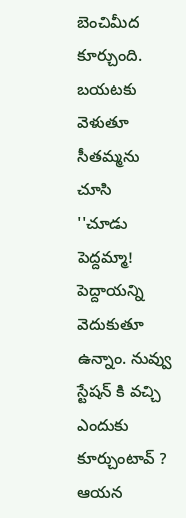బెంచిమీద కూర్చుంది. బయటకు వెళుతూ సీతమ్మను చూసి
''చూడు పెద్దమ్మా! పెద్దాయన్ని వెదుకుతూ ఉన్నాం. నువ్వు స్టేషన్ కి వచ్చి ఎందుకు కూర్చుంటావ్ ? ఆయన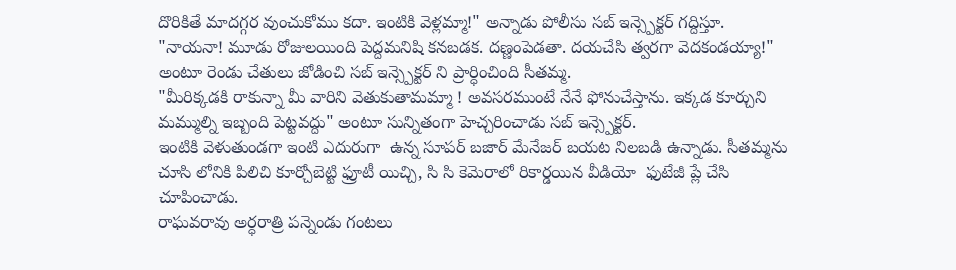దొరికితే మాదగ్గర వుంచుకోము కదా. ఇంటికి వెళ్లమ్మా!" అన్నాడు పోలీసు సబ్ ఇన్స్పెక్టర్ గద్దిస్తూ.
"నాయనా! మూడు రోజులయింది పెద్దమనిషి కనబడక. దణ్ణంపెడతా. దయచేసి త్వరగా వెదకండయ్యా!" అంటూ రెండు చేతులు జోడించి సబ్ ఇన్స్పెక్టర్ ని ప్రార్ధించింది సీతమ్మ.
"మీరిక్కడకి రాకున్నా మీ వారిని వెతుకుతామమ్మా ! అవసరముంటే నేనే ఫోనుచేస్తాను. ఇక్కడ కూర్చుని మమ్ముల్ని ఇబ్బంది పెట్టవద్దు" అంటూ సున్నితంగా హెచ్చరించాడు సబ్ ఇన్స్పెక్టర్.
ఇంటికి వెళుతుండగా ఇంటి ఎదురుగా  ఉన్న సూపర్ బజార్ మేనేజర్ బయట నిలబడి ఉన్నాడు. సీతమ్మను చూసి లోనికి పిలిచి కూర్చోబెట్టి ఫ్రూటీ యిచ్చి, సి సి కెమెరాలో రికార్డయిన వీడియో  ఫుటేజీ ప్లే చేసి చూపించాడు.
రాఘవరావు అర్ధరాత్రి పన్నెండు గంటలు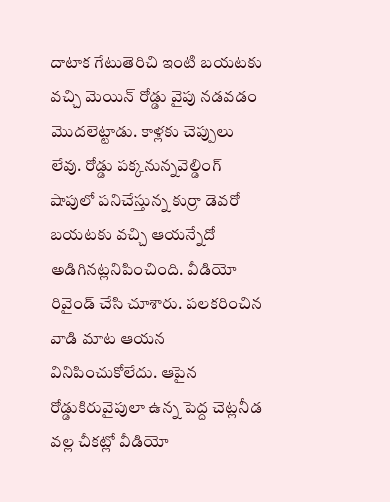దాటాక గేటుతెరిచి ఇంటి బయటకు వచ్చి మెయిన్ రోడ్డు వైపు నడవడం మొదలెట్టాడు. కాళ్లకు చెప్పులు లేవు. రోడ్డు పక్కనున్నవెల్డింగ్ షాపులో పనిచేస్తున్న కుర్రా డెవరో బయటకు వచ్చి ఆయన్నేదో అడిగినట్లనిపించింది. వీడియో రివైండ్ చేసి చూశారు. పలకరించిన వాడి మాట ఆయన వినిపించుకోలేదు. ఆపైన రోడ్డుకిరువైపులా ఉన్న పెద్ద చెట్లనీడ వల్ల చీకట్లో వీడియో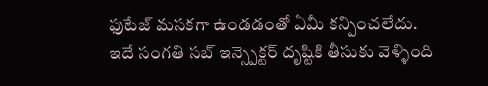ఫుటేజ్ మసకగా ఉండడంతో ఏమీ కన్పించలేదు.
ఇదే సంగతి సబ్ ఇన్స్పెక్టర్ దృష్టికి తీసుకు వెళ్ళింది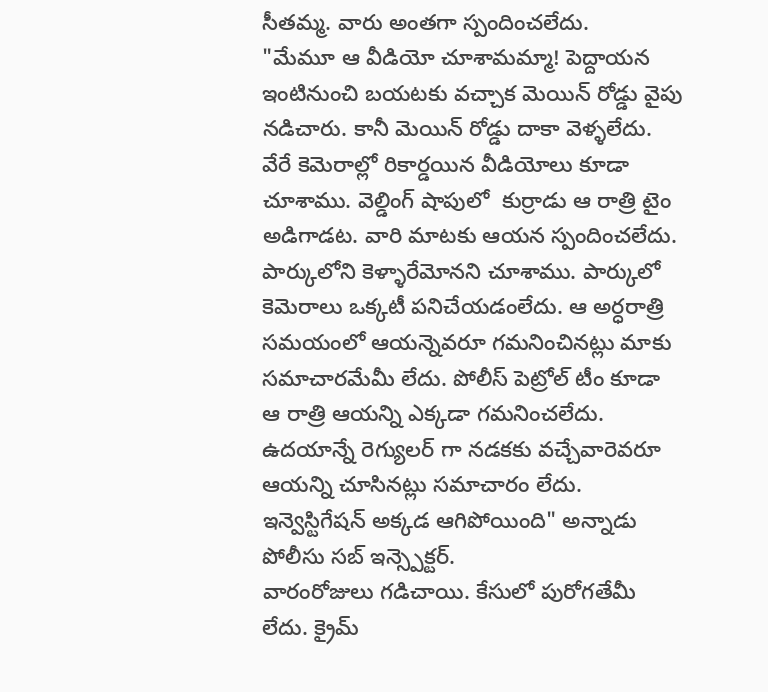సీతమ్మ. వారు అంతగా స్పందించలేదు.
"మేమూ ఆ వీడియో చూశామమ్మా! పెద్దాయన ఇంటినుంచి బయటకు వచ్చాక మెయిన్ రోడ్డు వైపు నడిచారు. కానీ మెయిన్ రోడ్డు దాకా వెళ్ళలేదు. వేరే కెమెరాల్లో రికార్డయిన వీడియోలు కూడా చూశాము. వెల్డింగ్ షాపులో  కుర్రాడు ఆ రాత్రి టైం అడిగాడట. వారి మాటకు ఆయన స్పందించలేదు. పార్కులోని కెళ్ళారేమోనని చూశాము. పార్కులో కెమెరాలు ఒక్కటీ పనిచేయడంలేదు. ఆ అర్ధరాత్రి సమయంలో ఆయన్నెవరూ గమనించినట్లు మాకు సమాచారమేమీ లేదు. పోలీస్ పెట్రోల్ టీం కూడా ఆ రాత్రి ఆయన్ని ఎక్కడా గమనించలేదు. ఉదయాన్నే రెగ్యులర్ గా నడకకు వచ్చేవారెవరూ ఆయన్ని చూసినట్లు సమాచారం లేదు. ఇన్వెస్టిగేషన్ అక్కడ ఆగిపోయింది" అన్నాడు పోలీసు సబ్ ఇన్స్పెక్టర్.
వారంరోజులు గడిచాయి. కేసులో పురోగతేమీ లేదు. క్రైమ్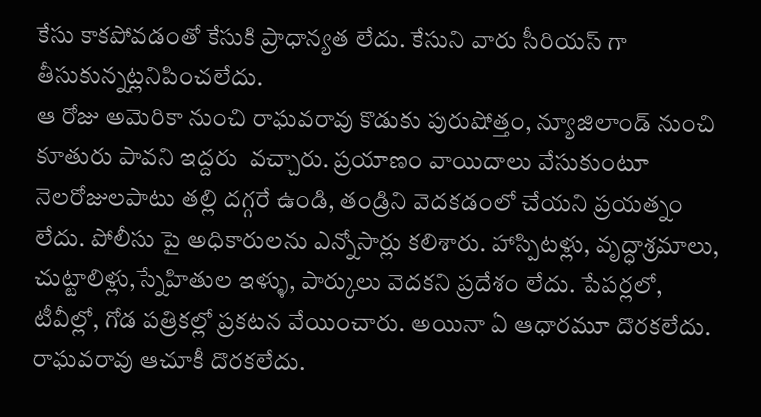కేసు కాకపోవడంతో కేసుకి ప్రాధాన్యత లేదు. కేసుని వారు సీరియస్ గా తీసుకున్నట్లనిపించలేదు.
ఆ రోజు అమెరికా నుంచి రాఘవరావు కొడుకు పురుషోత్తం, న్యూజిలాండ్ నుంచి కూతురు పావని ఇద్దరు  వచ్చారు. ప్రయాణం వాయిదాలు వేసుకుంటూ నెలరోజులపాటు తల్లి దగ్గరే ఉండి, తండ్రిని వెదకడంలో చేయని ప్రయత్నం లేదు. పోలీసు పై అధికారులను ఎన్నోసార్లు కలిశారు. హాస్పిటళ్లు, వృద్ధాశ్రమాలు, చుట్టాలిళ్లు,స్నేహితుల ఇళ్ళు, పార్కులు వెదకని ప్రదేశం లేదు. పేపర్లలో, టీవీల్లో, గోడ పత్రికల్లో ప్రకటన వేయించారు. అయినా ఏ ఆధారమూ దొరకలేదు. రాఘవరావు ఆచూకీ దొరకలేదు.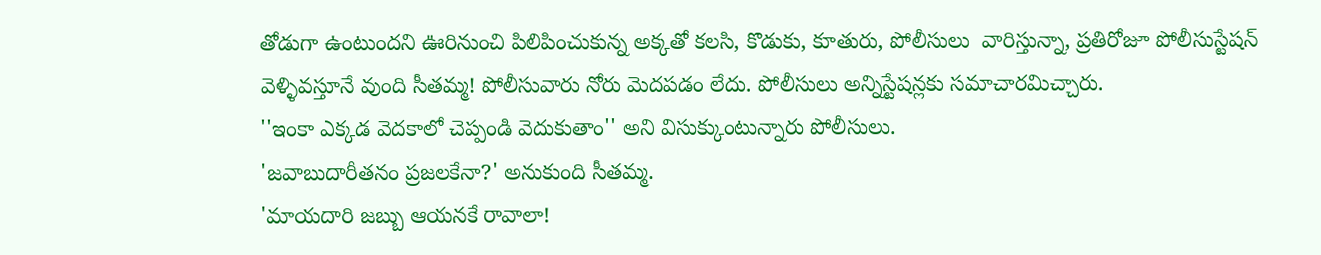తోడుగా ఉంటుందని ఊరినుంచి పిలిపించుకున్న అక్కతో కలసి, కొడుకు, కూతురు, పోలీసులు  వారిస్తున్నా, ప్రతిరోజూ పోలీసుస్టేషన్ వెళ్ళివస్తూనే వుంది సీతమ్మ! పోలీసువారు నోరు మెదపడం లేదు. పోలీసులు అన్నిస్టేషన్లకు సమాచారమిచ్చారు.
''ఇంకా ఎక్కడ వెదకాలో చెప్పండి వెదుకుతాం'' అని విసుక్కుంటున్నారు పోలీసులు.
'జవాబుదారీతనం ప్రజలకేనా?' అనుకుంది సీతమ్మ.
'మాయదారి జబ్బు ఆయనకే రావాలా!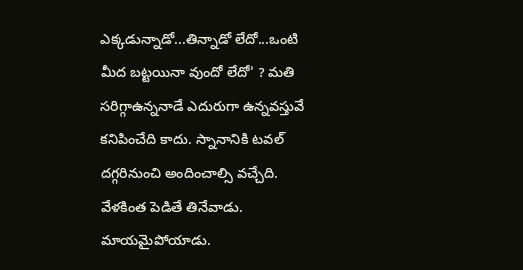ఎక్కడున్నాడో...తిన్నాడో లేదో...ఒంటి మీద బట్టయినా వుందో లేదో' ? మతి సరిగ్గాఉన్ననాడే ఎదురుగా ఉన్నవస్తువే కనిపించేది కాదు. స్నానానికి టవల్ దగ్గరినుంచి అందించాల్సి వచ్చేది. వేళకింత పెడితే తినేవాడు. మాయమైపోయాడు.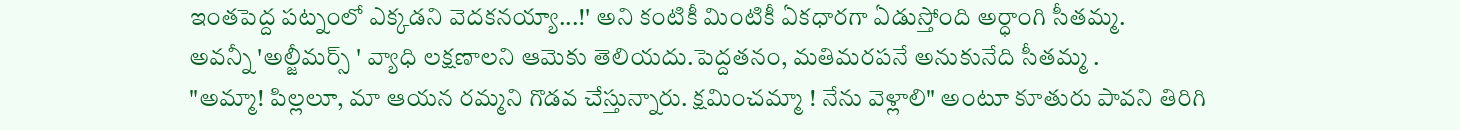ఇంతపెద్ద పట్నంలో ఎక్కడని వెదకనయ్యా...!' అని కంటికీ మింటికీ ఏకధారగా ఏడుస్తోంది అర్ధాంగి సీతమ్మ.
అవన్నీ 'అల్జీమర్స్ ' వ్యాధి లక్షణాలని ఆమెకు తెలియదు.పెద్దతనం, మతిమరపనే అనుకునేది సీతమ్మ .
"అమ్మా! పిల్లలూ, మా ఆయన రమ్మని గొడవ చేస్తున్నారు. క్షమించమ్మా ! నేను వెళ్లాలి" అంటూ కూతురు పావని తిరిగి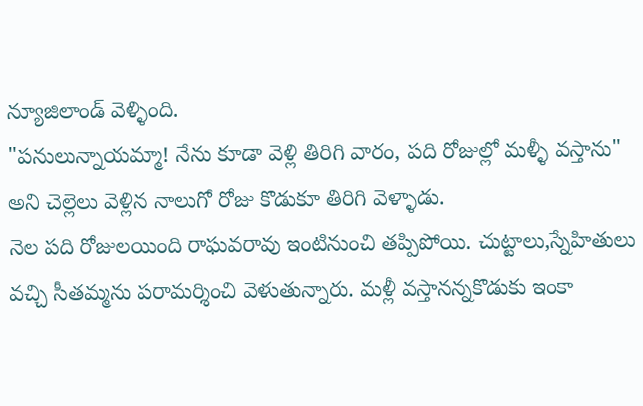న్యూజిలాండ్ వెళ్ళింది.
"పనులున్నాయమ్మా! నేను కూడా వెళ్లి తిరిగి వారం, పది రోజుల్లో మళ్ళీ వస్తాను" అని చెల్లెలు వెళ్లిన నాలుగో రోజు కొడుకూ తిరిగి వెళ్ళాడు.
నెల పది రోజులయింది రాఘవరావు ఇంటినుంచి తప్పిపోయి. చుట్టాలు,స్నేహితులు వచ్చి సీతమ్మను పరామర్శించి వెళుతున్నారు. మళ్లీ వస్తానన్నకొడుకు ఇంకా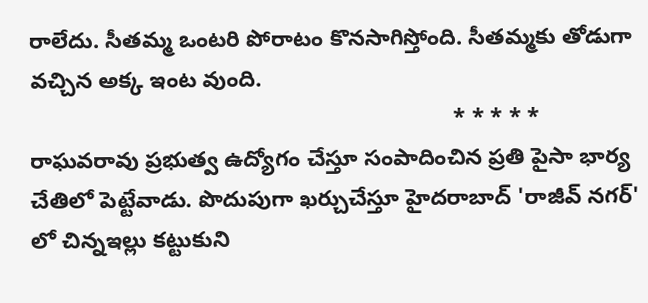రాలేదు. సీతమ్మ ఒంటరి పోరాటం కొనసాగిస్తోంది. సీతమ్మకు తోడుగా వచ్చిన అక్క ఇంట వుంది.
                                                                    * * * * *
రాఘవరావు ప్రభుత్వ ఉద్యోగం చేస్తూ సంపాదించిన ప్రతి పైసా భార్య చేతిలో పెట్టేవాడు. పొదుపుగా ఖర్చుచేస్తూ హైదరాబాద్ 'రాజీవ్ నగర్' లో చిన్నఇల్లు కట్టుకుని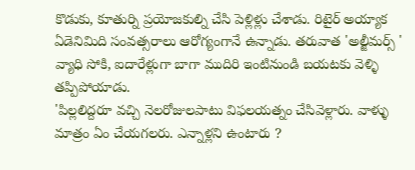కొడుకు, కూతుర్ని ప్రయోజకుల్ని చేసి పెళ్లిళ్లు చేశాడు. రిటైర్ అయ్యాక ఏడెనిమిది సంవత్సరాలు ఆరోగ్యంగానే ఉన్నాడు. తరువాత 'అల్జీమర్స్ ' వ్యాధి సోకి, ఐదారేళ్లుగా బాగా ముదిరి ఇంటినుండి బయటకు వెళ్ళి తప్పిపోయాడు.
'పిల్లలిద్దరూ వచ్చి నెలరోజులపాటు విఫలయత్నం చేసివెళ్లారు. వాళ్ళు మాత్రం ఏం చేయగలరు. ఎన్నాళ్లని ఉంటారు ?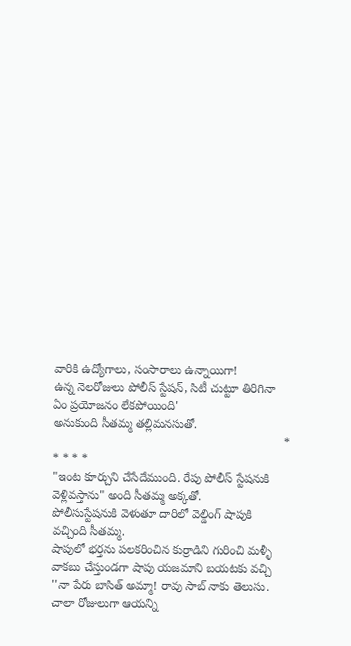వారికి ఉద్యోగాలు, సంసారాలు ఉన్నాయిగా!
ఉన్న నెలరోజులు పోలీస్ స్టేషన్, సిటీ చుట్టూ తిరిగినా ఏం ప్రయోజనం లేకపోయింది'
అనుకుంది సీతమ్మ తల్లిమనసుతో.
                                                                    * * * * *
"ఇంట కూర్చుని చేసేదేముంది. రేపు పోలీస్ స్టేషనుకి వెళ్లివస్తాను" అంది సీతమ్మ అక్కతో.
పోలీసుస్టేషనుకి వెళుతూ దారిలో వెల్డింగ్ షాపుకి వచ్చింది సీతమ్మ.
షాపులో భర్తను పలకరించిన కుర్రాడిని గురించి మళ్ళీ వాకబు చేస్తుండగా షాపు యజమాని బయటకు వచ్చి ''నా పేరు బాసిత్ అమ్మా! రావు సాబ్ నాకు తెలుసు. చాలా రోజులుగా ఆయన్ని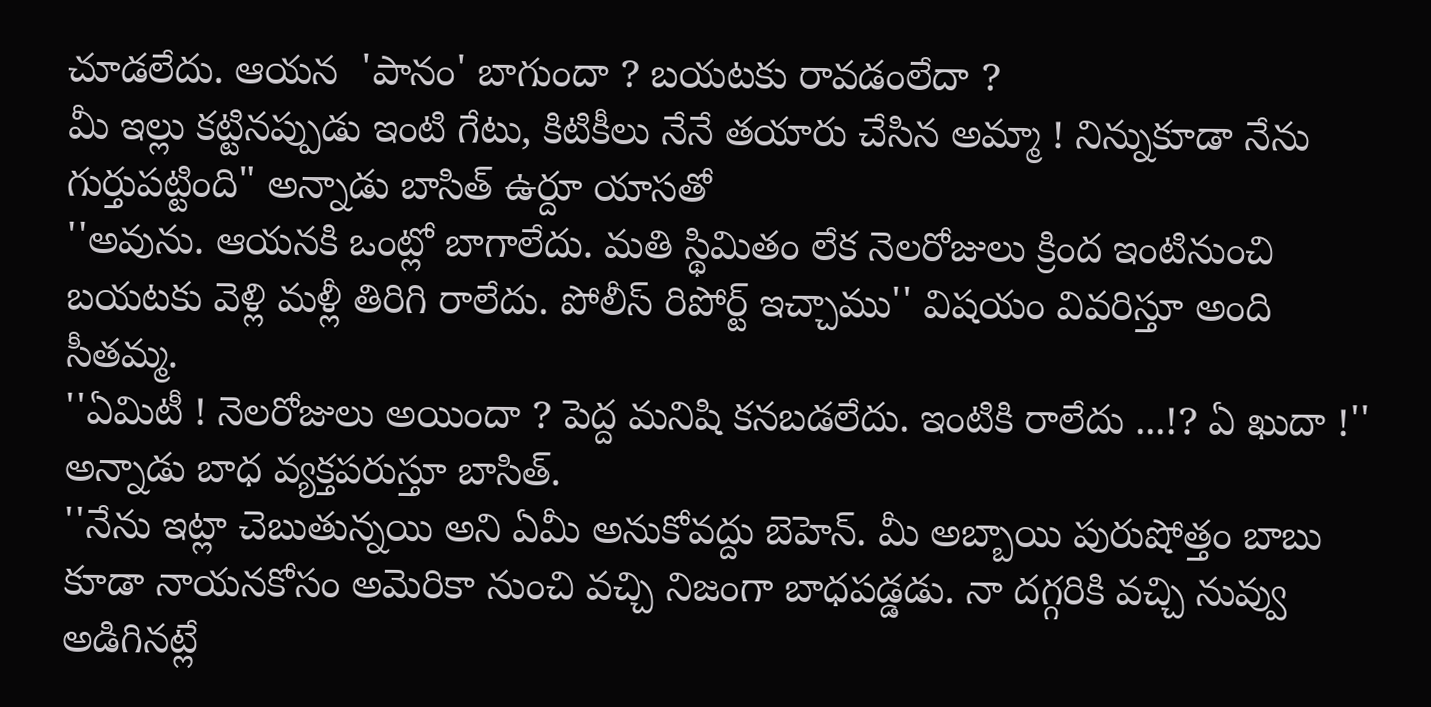చూడలేదు. ఆయన  'పానం' బాగుందా ? బయటకు రావడంలేదా ?
మీ ఇల్లు కట్టినప్పుడు ఇంటి గేటు, కిటికీలు నేనే తయారు చేసిన అమ్మా ! నిన్నుకూడా నేను గుర్తుపట్టింది" అన్నాడు బాసిత్ ఉర్దూ యాసతో
''అవును. ఆయనకి ఒంట్లో బాగాలేదు. మతి స్థిమితం లేక నెలరోజులు క్రింద ఇంటినుంచి బయటకు వెళ్లి మళ్లీ తిరిగి రాలేదు. పోలీస్ రిపోర్ట్ ఇచ్చాము'' విషయం వివరిస్తూ అంది సీతమ్మ.
''ఏమిటీ ! నెలరోజులు అయిందా ? పెద్ద మనిషి కనబడలేదు. ఇంటికి రాలేదు ...!? ఏ ఖుదా !'' అన్నాడు బాధ వ్యక్తపరుస్తూ బాసిత్.
''నేను ఇట్లా చెబుతున్నయి అని ఏమీ అనుకోవద్దు బెహెన్. మీ అబ్బాయి పురుషోత్తం బాబు కూడా నాయనకోసం అమెరికా నుంచి వచ్చి నిజంగా బాధపడ్డడు. నా దగ్గరికి వచ్చి నువ్వు అడిగినట్లే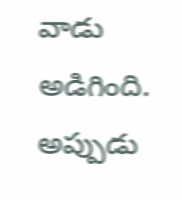వాడు అడిగింది. అప్పుడు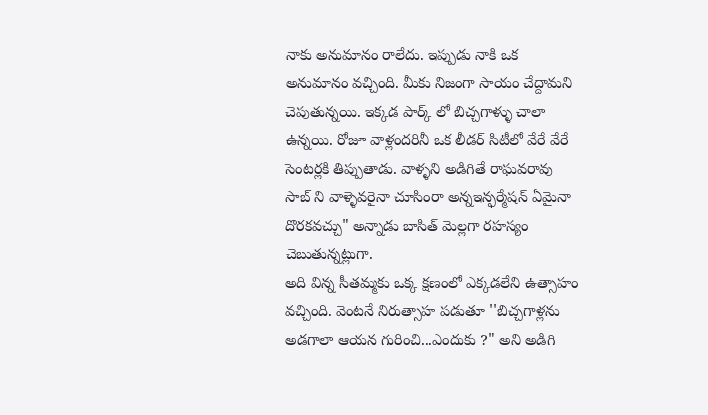నాకు అనుమానం రాలేదు. ఇప్పుడు నాకి ఒక అనుమానం వచ్చింది. మీకు నిజంగా సాయం చేద్దామని చెపుతున్నయి. ఇక్కడ పార్క్ లో బిచ్చగాళ్ళు చాలా ఉన్నయి. రోజూ వాళ్లందరినీ ఒక లీడర్ సిటీలో వేరే వేరే సెంటర్లకి తిప్పుతాడు. వాళ్ళని అడిగితే రాఘవరావు సాబ్ ని వాళ్ళెవరైనా చూసింరా అన్నఇన్ఫర్మేషన్ ఏమైనా దొరకవచ్చు" అన్నాడు బాసిత్ మెల్లగా రహస్యం చెబుతున్నట్లుగా.
అది విన్న సీతమ్మకు ఒక్క క్షణంలో ఎక్కడలేని ఉత్సాహం వచ్చింది. వెంటనే నిరుత్సాహ పడుతూ ''బిచ్చగాళ్లను అడగాలా ఆయన గురించి...ఎందుకు ?" అని అడిగి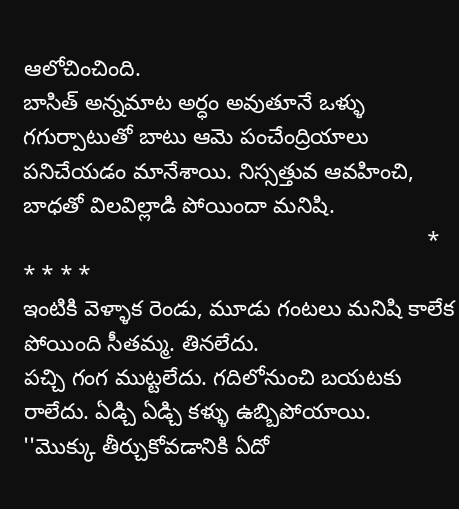ఆలోచించింది.
బాసిత్ అన్నమాట అర్ధం అవుతూనే ఒళ్ళు గగుర్పాటుతో బాటు ఆమె పంచేంద్రియాలు పనిచేయడం మానేశాయి. నిస్సత్తువ ఆవహించి, బాధతో విలవిల్లాడి పోయిందా మనిషి.
                                                                 * * * * *
ఇంటికి వెళ్ళాక రెండు, మూడు గంటలు మనిషి కాలేక పోయింది సీతమ్మ. తినలేదు.
పచ్చి గంగ ముట్టలేదు. గదిలోనుంచి బయటకు రాలేదు. ఏడ్చి ఏడ్చి కళ్ళు ఉబ్బిపోయాయి.
''మొక్కు తీర్చుకోవడానికి ఏదో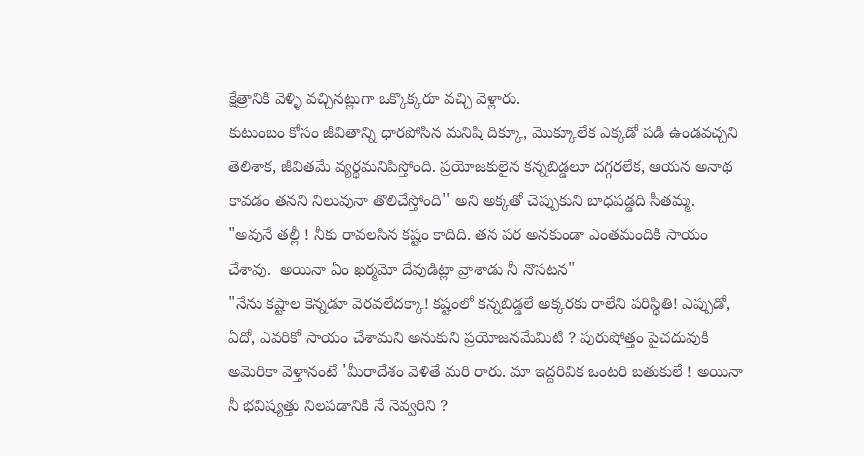క్షేత్రానికి వెళ్ళి వచ్చినట్లుగా ఒక్కొక్కరూ వచ్చి వెళ్లారు.
కుటుంబం కోసం జీవితాన్ని ధారపోసిన మనిషి దిక్కూ, మొక్కూలేక ఎక్కడో పడి ఉండవచ్చని తెలిశాక, జీవితమే వ్యర్థమనిపిస్తోంది. ప్రయోజకులైన కన్నబిడ్డలూ దగ్గరలేక, ఆయన అనాథ కావడం తనని నిలువునా తొలిచేస్తోంది'' అని అక్కతో చెప్పుకుని బాధపడ్డది సీతమ్మ.
"అవునే తల్లీ ! నీకు రావలసిన కష్టం కాదిది. తన పర అనకుండా ఎంతమందికి సాయం చేశావు.  అయినా ఏం ఖర్మమో దేవుడిట్లా వ్రాశాడు నీ నొసటన"
"నేను కష్టాల కెన్నడూ వెరవలేదక్కా! కష్టంలో కన్నబిడ్డలే అక్కరకు రాలేని పరిస్థితి! ఎప్పుడో, ఏదో, ఎవరికో సాయం చేశామని అనుకుని ప్రయోజనమేమిటి ? పురుషోత్తం పైచదువుకి అమెరికా వెళ్తానంటే 'మీరాదేశం వెళితే మరి రారు. మా ఇద్దరివిక ఒంటరి బతుకులే ! అయినా నీ భవిష్యత్తు నిలపడానికి నే నెవ్వరిని ?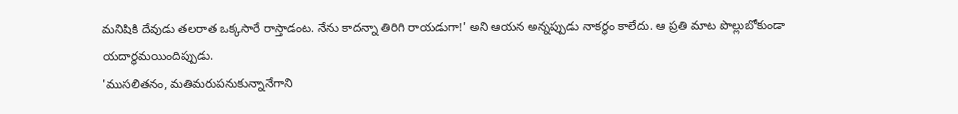మనిషికి దేవుడు తలరాత ఒక్కసారే రాస్తాడంట. నేను కాదన్నా తిరిగి రాయడుగా!' అని ఆయన అన్నప్పుడు నాకర్ధం కాలేదు. ఆ ప్రతి మాట పొల్లుబోకుండా యదార్ధమయిందిప్పుడు.
'ముసలితనం, మతిమరుపనుకున్నానేగాని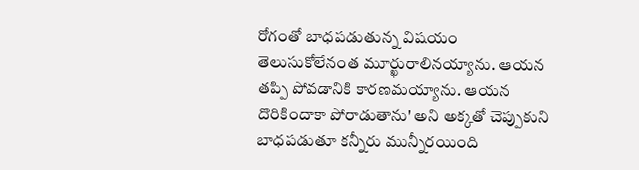రోగంతో బాధపడుతున్న విషయం తెలుసుకోలేనంత మూర్ఖురాలినయ్యాను. ఆయన తప్పి పోవడానికి కారణమయ్యాను. ఆయన దొరికిందాకా పోరాడుతాను' అని అక్కతో చెప్పుకుని బాధపడుతూ కన్నీరు మున్నీరయింది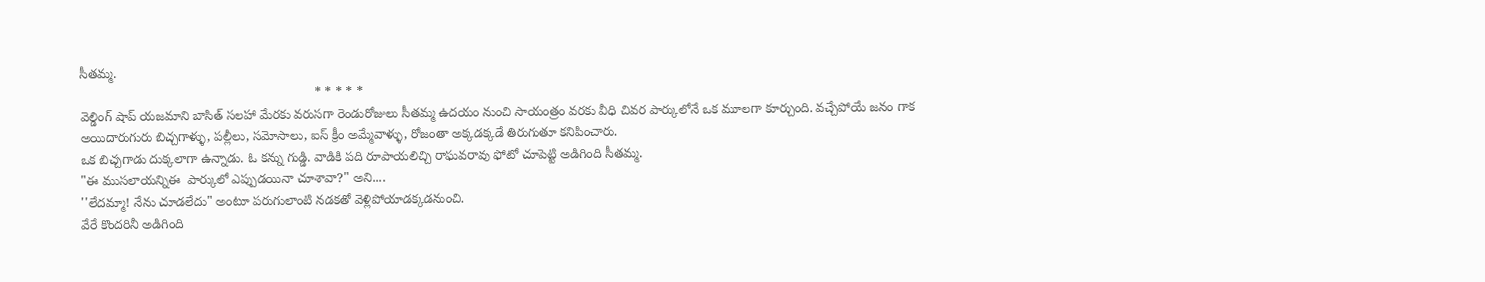సీతమ్మ.
                                                                * * * * *
వెల్డింగ్ షాప్ యజమాని బాసిత్ సలహా మేరకు వరుసగా రెండురోజులు సీతమ్మ ఉదయం నుంచి సాయంత్రం వరకు వీధి చివర పార్కులోనే ఒక మూలగా కూర్చుంది. వచ్చేపోయే జనం గాక అయిదారుగురు బిచ్చగాళ్ళు, పల్లీలు, సమోసాలు, ఐస్ క్రీం అమ్మేవాళ్ళు, రోజంతా అక్కడక్కడే తిరుగుతూ కనిపించారు.
ఒక బిచ్చగాడు దుక్కలాగా ఉన్నాడు. ఓ కన్ను గుడ్డి. వాడికి పది రూపాయలిచ్చి రాఘవరావు ఫోటో చూపెట్టి అడిగింది సీతమ్మ.
"ఈ ముసలాయన్నిఈ  పార్కులో ఎప్పుడయినా చూశావా?" అని....
''లేదమ్మా! నేను చూడలేదు" అంటూ పరుగులాంటి నడకతో వెళ్లిపోయాడక్కడనుంచి.
వేరే కొందరినీ అడిగింది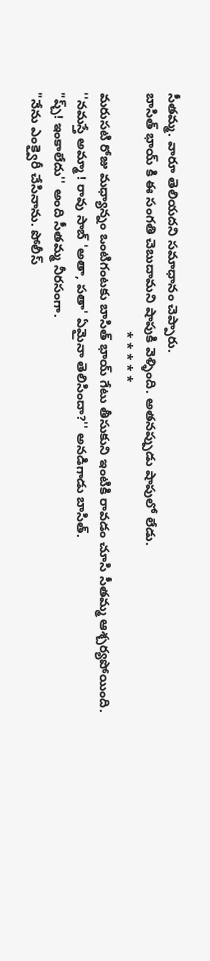సీతమ్మ. వారూ తెలియదని సమాధానం చెప్పారు.
బాసిత్ భాయ్ కి ఈ సంగతి చెబుదామని షాపుకి వెళ్ళింది. అతనప్పుడు షాపులో లేడు.
                                                                 * * * * *
మరుసటి రోజు మధ్యాన్నం ఒంటిగంటకు బాసిత్ భాయ్ గేటు తీసుకుని ఇంటికి రావడం చూసి సీతమ్మ ఆశ్చర్యపోయింది.
''నమస్తే అమ్మా ! రావు సాబ్ 'అతా, పతా' ఏమైనా తెలిసిందా?'' అనడిగాడు బాసిత్.
"ప్చ్! ఇంకాలేదు'' అంది సీతమ్మ నీరసంగా.
"నేను ఎంక్వైరీ చేసినాను. పోలీస్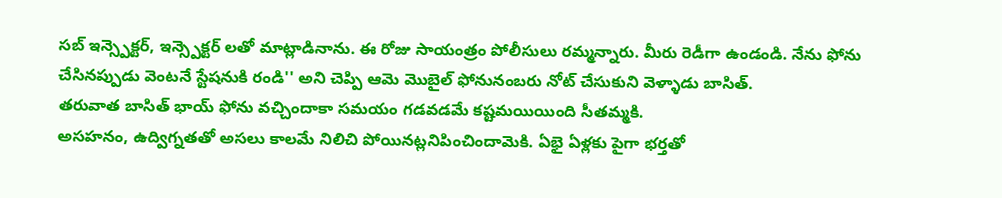సబ్ ఇన్స్పెక్టర్, ఇన్స్పెక్టర్ లతో మాట్లాడినాను. ఈ రోజు సాయంత్రం పోలీసులు రమ్మన్నారు. మీరు రెడీగా ఉండండి. నేను ఫోను చేసినప్పుడు వెంటనే స్టేషనుకి రండి'' అని చెప్పి ఆమె మొబైల్ ఫోనునంబరు నోట్ చేసుకుని వెళ్ళాడు బాసిత్.
తరువాత బాసిత్ భాయ్ ఫోను వచ్చిందాకా సమయం గడవడమే కష్టమయియింది సీతమ్మకి.
అసహనం, ఉద్విగ్నతతో అసలు కాలమే నిలిచి పోయినట్లనిపించిందామెకి. ఏభై ఏళ్లకు పైగా భర్తతో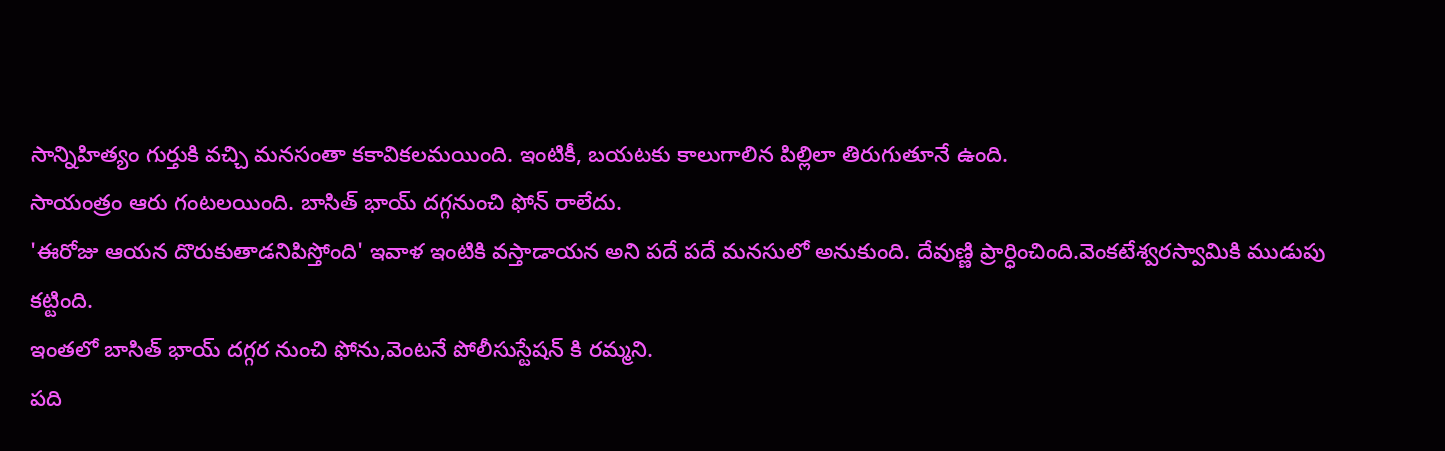సాన్నిహిత్యం గుర్తుకి వచ్చి మనసంతా కకావికలమయింది. ఇంటికీ, బయటకు కాలుగాలిన పిల్లిలా తిరుగుతూనే ఉంది.
సాయంత్రం ఆరు గంటలయింది. బాసిత్ భాయ్ దగ్గనుంచి ఫోన్ రాలేదు.
'ఈరోజు ఆయన దొరుకుతాడనిపిస్తోంది' ఇవాళ ఇంటికి వస్తాడాయన అని పదే పదే మనసులో అనుకుంది. దేవుణ్ణి ప్రార్ధించింది.వెంకటేశ్వరస్వామికి ముడుపు కట్టింది.
ఇంతలో బాసిత్ భాయ్ దగ్గర నుంచి ఫోను,వెంటనే పోలీసుస్టేషన్ కి రమ్మని.
పది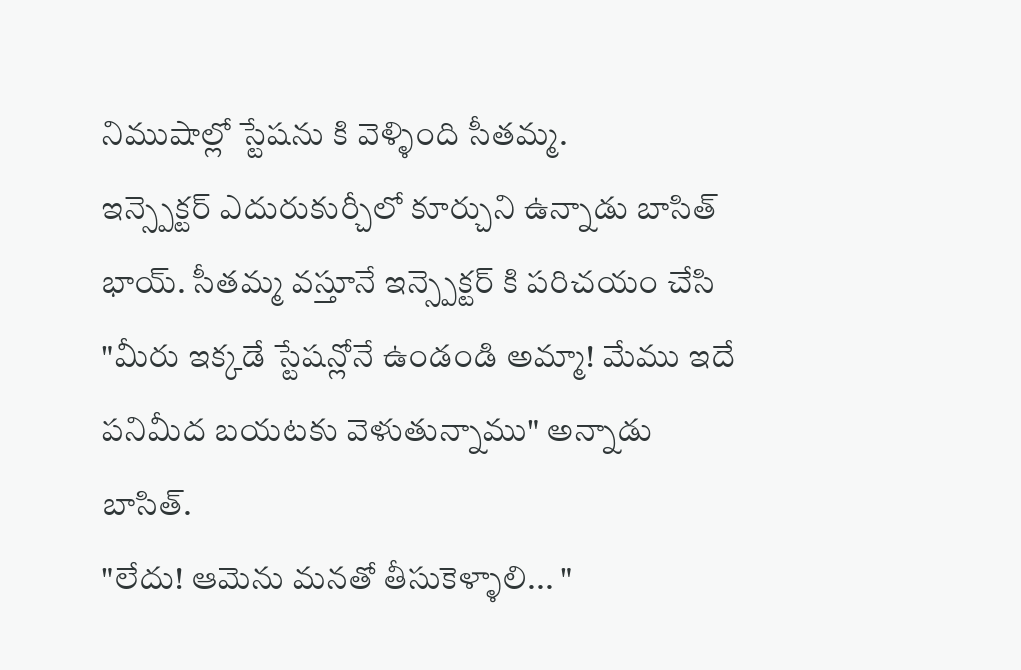నిముషాల్లో స్టేషను కి వెళ్ళింది సీతమ్మ.
ఇన్స్పెక్టర్ ఎదురుకుర్చీలో కూర్చుని ఉన్నాడు బాసిత్ భాయ్. సీతమ్మ వస్తూనే ఇన్స్పెక్టర్ కి పరిచయం చేసి "మీరు ఇక్కడే స్టేషన్లోనే ఉండండి అమ్మా! మేము ఇదే పనిమీద బయటకు వెళుతున్నాము" అన్నాడు బాసిత్.
"లేదు! ఆమెను మనతో తీసుకెళ్ళాలి... "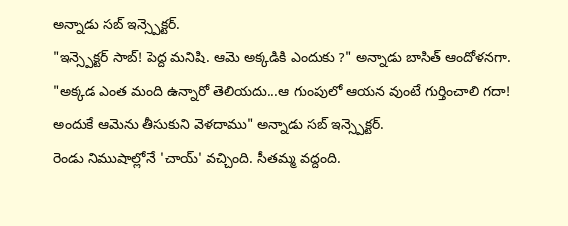అన్నాడు సబ్ ఇన్స్పెక్టర్.
"ఇన్స్పెక్టర్ సాబ్! పెద్ద మనిషి. ఆమె అక్కడికి ఎందుకు ?" అన్నాడు బాసిత్ ఆందోళనగా.
"అక్కడ ఎంత మంది ఉన్నారో తెలియదు...ఆ గుంపులో ఆయన వుంటే గుర్తించాలి గదా! అందుకే ఆమెను తీసుకుని వెళదాము" అన్నాడు సబ్ ఇన్స్పెక్టర్.
రెండు నిముషాల్లోనే 'చాయ్' వచ్చింది. సీతమ్మ వద్దంది.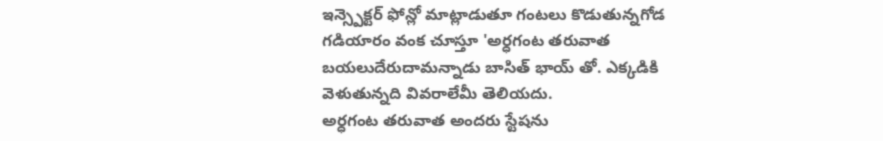ఇన్స్పెక్టర్ ఫోన్లో మాట్లాడుతూ గంటలు కొడుతున్నగోడ గడియారం వంక చూస్తూ 'అర్ధగంట తరువాత బయలుదేరుదామన్నాడు బాసిత్ భాయ్ తో. ఎక్కడికి వెళుతున్నది వివరాలేమీ తెలియదు.
అర్ధగంట తరువాత అందరు స్టేషను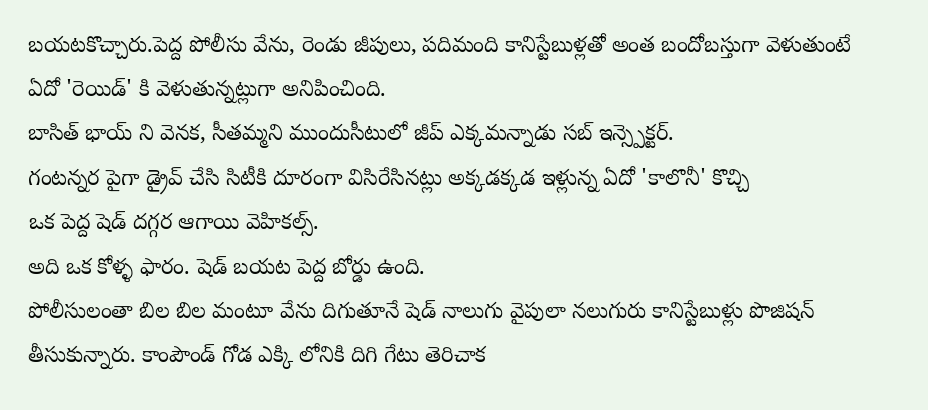బయటకొచ్చారు.పెద్ద పోలీసు వేను, రెండు జీపులు, పదిమంది కానిస్టేబుళ్లతో అంత బందోబస్తుగా వెళుతుంటే ఏదో 'రెయిడ్' కి వెళుతున్నట్లుగా అనిపించింది.
బాసిత్ భాయ్ ని వెనక, సీతమ్మని ముందుసీటులో జీప్ ఎక్కమన్నాడు సబ్ ఇన్స్పెక్టర్.
గంటన్నర పైగా డ్రైవ్ చేసి సిటీకి దూరంగా విసిరేసినట్లు అక్కడక్కడ ఇళ్లున్న ఏదో 'కాలొనీ' కొచ్చి
ఒక పెద్ద షెడ్ దగ్గర ఆగాయి వెహికల్స్.
అది ఒక కోళ్ళ ఫారం. షెడ్ బయట పెద్ద బోర్డు ఉంది.
పోలీసులంతా బిల బిల మంటూ వేను దిగుతూనే షెడ్ నాలుగు వైపులా నలుగురు కానిస్టేబుళ్లు పొజిషన్ తీసుకున్నారు. కాంపౌండ్ గోడ ఎక్కి లోనికి దిగి గేటు తెరిచాక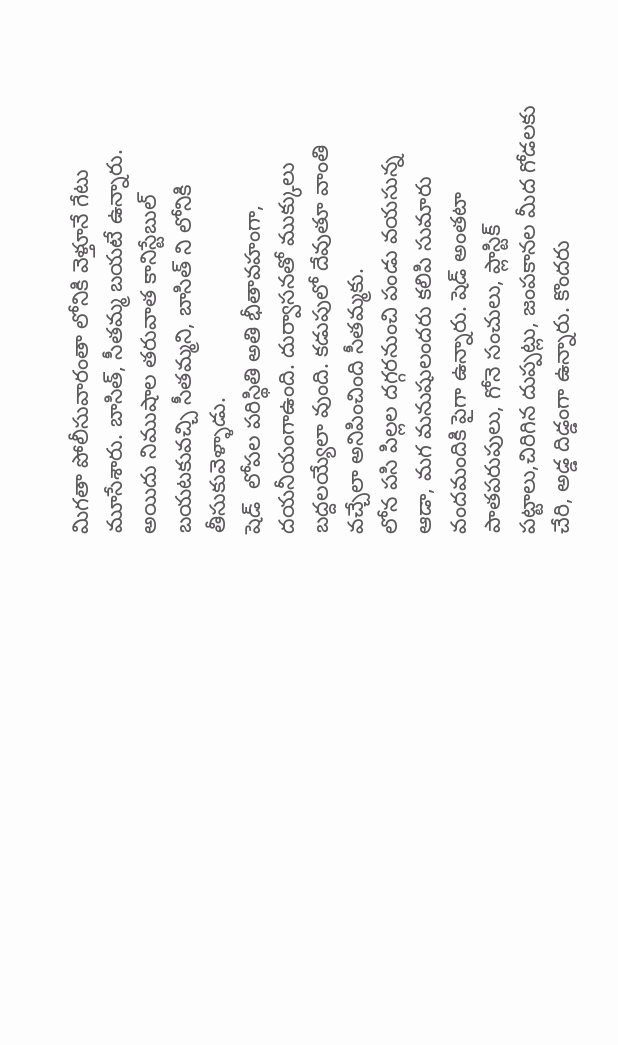మిగతా పోలీసువారంతా లోనికి వెళ్తూనే గేటు మూసేశారు. బాసిత్, సీతమ్మ బయటే ఉన్నారు.
అయిదు నిముషాల తరువాత కానిస్టేబుల్ బయటకువచ్చి సీతమ్మని, బాసిత్ ని లోనికి తీసుకువెళ్ళాడు.
షెడ్  లోపల పరిస్థితి అతి భీతావహంగా, దయనీయంగాఉంది. దుర్వాసనతో ముక్కులు బద్దలయ్యేలా వుంది. కడుపులో దేవుతూ వాంతి వచ్చేలా అనిపించింది సీతమ్మకు.
లోన పసి పిల్లల దగ్గరనుంచి పండు వయసున్న ఆడా, మగ మనుషులందరు కలిపి సుమారు వందమందికి పైగా ఉన్నారు. షెడ్ అంతటా పాతపరుపులు, గోనె సంచులు, ప్లాస్టిక్ పట్టాలు,చిరిగిన దుప్పట్లు, జంపకానల మీద గోడలకు చేరి, అడ్డ దిడ్డంగా ఉన్నారు. కొందరు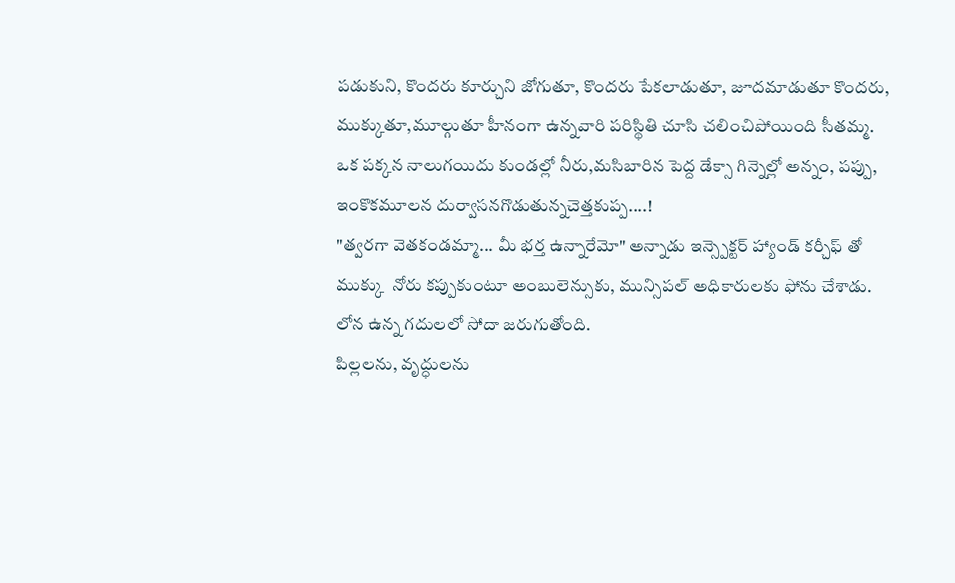పడుకుని, కొందరు కూర్చుని జోగుతూ, కొందరు పేకలాడుతూ, జూదమాడుతూ కొందరు, ముక్కుతూ,మూల్గుతూ హీనంగా ఉన్నవారి పరిస్థితి చూసి చలించిపోయింది సీతమ్మ.
ఒక పక్కన నాలుగయిదు కుండల్లో నీరు,మసిబారిన పెద్ద డేక్సా గిన్నెల్లో అన్నం, పప్పు,  ఇంకొకమూలన దుర్వాసనగొడుతున్నచెత్తకుప్ప....!
"త్వరగా వెతకండమ్మా... మీ భర్త ఉన్నారేమో" అన్నాడు ఇన్స్పెక్టర్ హ్యాండ్ కర్చీఫ్ తో ముక్కు  నోరు కప్పుకుంటూ అంబులెన్సుకు, మున్సిపల్ అధికారులకు ఫోను చేశాడు. లోన ఉన్న గదులలో సోదా జరుగుతోంది.
పిల్లలను, వృద్ధులను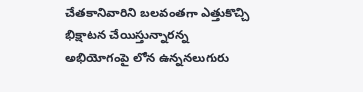చేతకానివారిని బలవంతగా ఎత్తుకొచ్చి భిక్షాటన చేయిస్తున్నారన్న అభియోగంపై లోన ఉన్ననలుగురు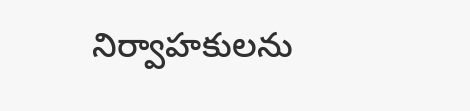నిర్వాహకులను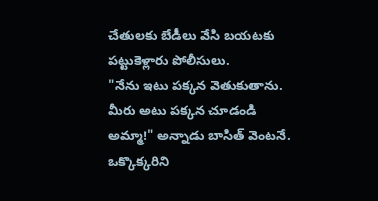చేతులకు బేడీలు వేసి బయటకు పట్టుకెళ్లారు పోలీసులు.
"నేను ఇటు పక్కన వెతుకుతాను. మీరు అటు పక్కన చూడండి అమ్మా!" అన్నాడు బాసిత్ వెంటనే.
ఒక్కొక్కరిని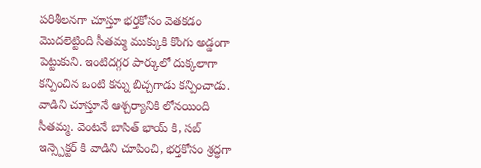పరిశీలనగా చూస్తూ భర్తకోసం వెతకడం మొదలెట్టింది సీతమ్మ ముక్కుకి కొంగు అడ్డంగా పెట్టుకుని. ఇంటిదగ్గర పార్కులో దుక్కలాగా కన్పించిన ఒంటి కన్ను బిచ్చగాడు కన్పించాడు. వాడిని చూస్తూనే ఆశ్చర్యానికి లోనయింది సీతమ్మ. వెంటనే బాసిత్ భాయ్ కి, సబ్ ఇన్స్పెక్టర్ కి వాడిని చూపించి, భర్తకోసం శ్రద్ధగా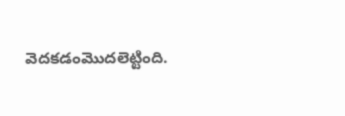వెదకడంమొదలెట్టింది.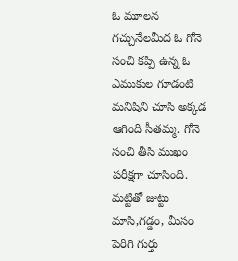ఓ మూలన గచ్చునేలమీద ఓ గోనె సంచి కప్పి ఉన్న ఓ ఎముకుల గూడంటి మనిషిని చూసి అక్కడ ఆగింది సీతమ్మ. గోనె సంచి తీసి ముఖం పరీక్షగా చూసింది. మట్టితో జుట్టు మాసి,గడ్డం, మీసం పెరిగి గుర్తు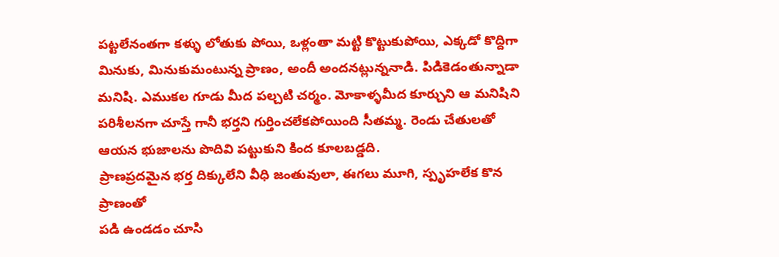పట్టలేనంతగా కళ్ళు లోతుకు పోయి, ఒళ్లంతా మట్టి కొట్టుకుపోయి, ఎక్కడో కొద్దిగా మినుకు, మినుకుమంటున్న ప్రాణం, అందీ అందనట్లున్ననాడి. పిడికెడంతున్నాడా మనిషి. ఎముకల గూడు మీద పల్చటి చర్మం. మోకాళ్ళమీద కూర్చుని ఆ మనిషిని పరిశీలనగా చూస్తే గానీ భర్తని గుర్తించలేకపోయింది సీతమ్మ. రెండు చేతులతో ఆయన భుజాలను పొదివి పట్టుకుని కింద కూలబడ్డది.
ప్రాణప్రదమైన భర్త దిక్కులేని వీధి జంతువులా, ఈగలు మూగి, స్పృహలేక కొన ప్రాణంతో
పడి ఉండడం చూసి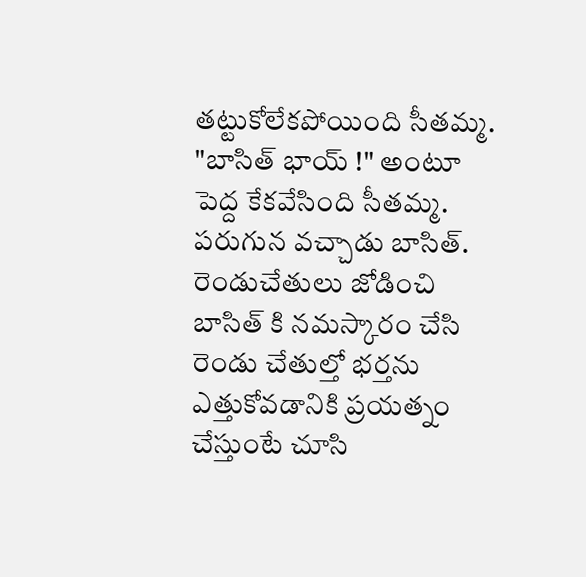తట్టుకోలేకపోయింది సీతమ్మ.
"బాసిత్ భాయ్ !" అంటూ పెద్ద కేకవేసింది సీతమ్మ.
పరుగున వచ్చాడు బాసిత్.
రెండుచేతులు జోడించి బాసిత్ కి నమస్కారం చేసి  రెండు చేతుల్తో భర్తను ఎత్తుకోవడానికి ప్రయత్నం చేస్తుంటే చూసి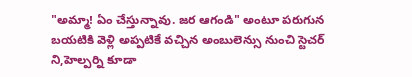"అమ్మా! ఏం చేస్తున్నావు. జర ఆగండి" అంటూ పరుగున బయటికి వెళ్లి అప్పటికే వచ్చిన అంబులెన్సు నుంచి స్టెచర్ ని,హెల్పర్ని కూడా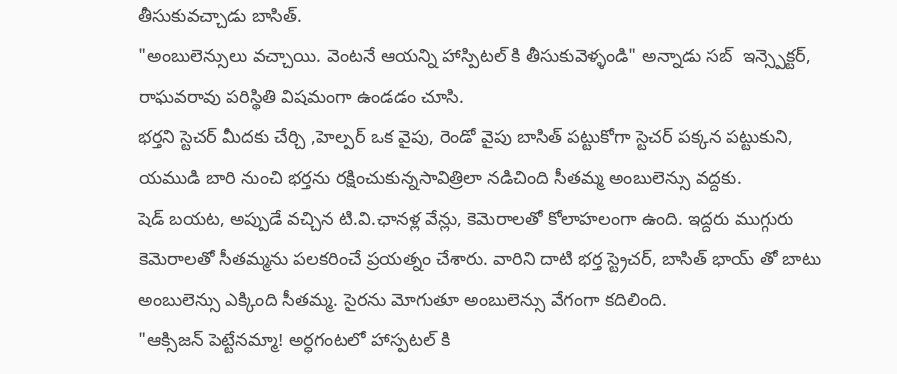తీసుకువచ్చాడు బాసిత్.
"అంబులెన్సులు వచ్చాయి. వెంటనే ఆయన్ని హాస్పిటల్ కి తీసుకువెళ్ళండి" అన్నాడు సబ్  ఇన్స్పెక్టర్, రాఘవరావు పరిస్థితి విషమంగా ఉండడం చూసి.
భర్తని స్టెచర్ మీదకు చేర్చి ,హెల్పర్ ఒక వైపు, రెండో వైపు బాసిత్ పట్టుకోగా స్టెచర్ పక్కన పట్టుకుని, యముడి బారి నుంచి భర్తను రక్షించుకున్నసావిత్రిలా నడిచింది సీతమ్మ అంబులెన్సు వద్దకు.
షెడ్ బయట, అప్పుడే వచ్చిన టి.వి.ఛానళ్ల వేన్లు, కెమెరాలతో కోలాహలంగా ఉంది. ఇద్దరు ముగ్గురు కెమెరాలతో సీతమ్మను పలకరించే ప్రయత్నం చేశారు. వారిని దాటి భర్త స్ట్రెచర్, బాసిత్ భాయ్ తో బాటు అంబులెన్సు ఎక్కింది సీతమ్మ. సైరను మోగుతూ అంబులెన్సు వేగంగా కదిలింది.
"ఆక్సిజన్ పెట్టేనమ్మా! అర్ధగంటలో హాస్పటల్ కి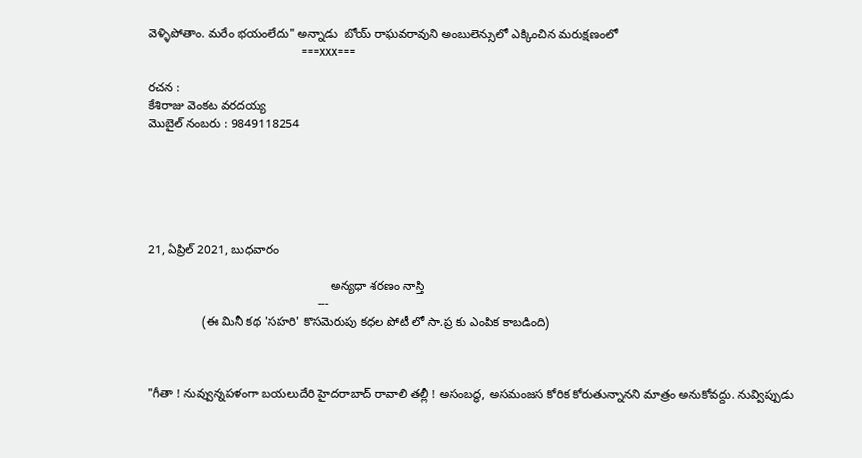వెళ్ళిపోతాం. మరేం భయంలేదు" అన్నాడు  బోయ్ రాఘవరావుని అంబులెన్సులో ఎక్కించిన మరుక్షణంలో
                                                   ===xxx===

రచన :
కేశిరాజు వెంకట వరదయ్య
మొబైల్ నంబరు : 9849118254






21, ఏప్రిల్ 2021, బుధవారం

                                                      అన్యధా శరణం నాస్తి
                                                  ---
                (ఈ మినీ కథ 'సహరి' కొసమెరుపు కధల పోటీ లో సా.ప్ర కు ఎంపిక కాబడింది)



"గీతా ! నువ్వున్నపళంగా బయలుదేరి హైదరాబాద్ రావాలి తల్లీ ! అసంబద్ధ, అసమంజస కోరిక కోరుతున్నానని మాత్రం అనుకోవద్దు. నువ్విప్పుడు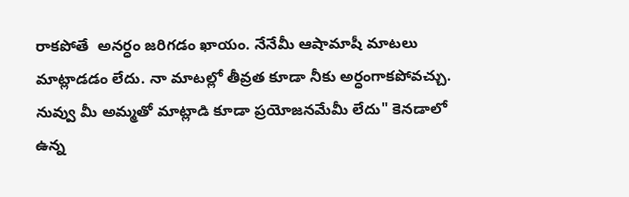రాకపోతే  అనర్ధం జరిగడం ఖాయం. నేనేమీ ఆషామాషీ మాటలు మాట్లాడడం లేదు. నా మాటల్లో తీవ్రత కూడా నీకు అర్ధంగాకపోవచ్చు. నువ్వు మీ అమ్మతో మాట్లాడి కూడా ప్రయోజనమేమీ లేదు" కెనడాలో ఉన్న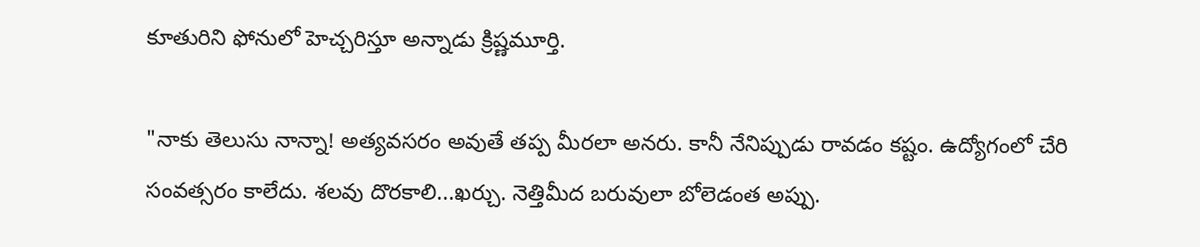కూతురిని ఫోనులో హెచ్చరిస్తూ అన్నాడు క్రిష్ణమూర్తి.

"నాకు తెలుసు నాన్నా! అత్యవసరం అవుతే తప్ప మీరలా అనరు. కానీ నేనిప్పుడు రావడం కష్టం. ఉద్యోగంలో చేరి సంవత్సరం కాలేదు. శలవు దొరకాలి...ఖర్చు. నెత్తిమీద బరువులా బోలెడంత అప్పు.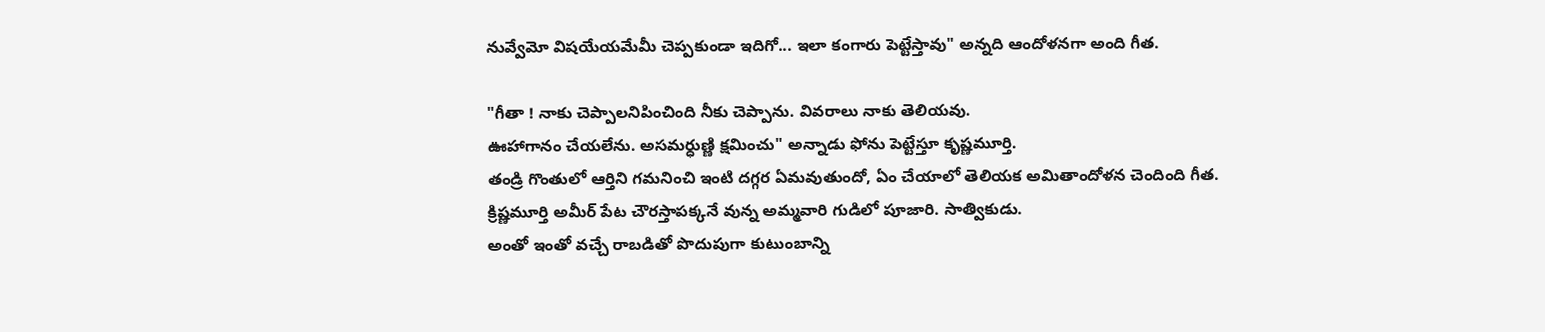నువ్వేమో విషయేయమేమీ చెప్పకుండా ఇదిగో... ఇలా కంగారు పెట్టేస్తావు" అన్నది ఆందోళనగా అంది గీత.

"గీతా ! నాకు చెప్పాలనిపించింది నీకు చెప్పాను. వివరాలు నాకు తెలియవు.
ఊహాగానం చేయలేను. అసమర్ధుణ్ణి క్షమించు" అన్నాడు ఫోను పెట్టేస్తూ కృష్ణమూర్తి.
తండ్రి గొంతులో ఆర్తిని గమనించి ఇంటి దగ్గర ఏమవుతుందో, ఏం చేయాలో తెలియక అమితాందోళన చెందింది గీత.
క్రిష్ణమూర్తి అమీర్ పేట చౌరస్తాపక్కనే వున్న అమ్మవారి గుడిలో పూజారి. సాత్వికుడు.
అంతో ఇంతో వచ్చే రాబడితో పొదుపుగా కుటుంబాన్ని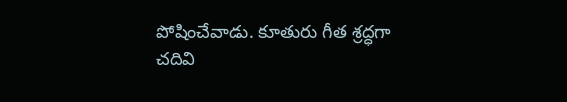పోషించేవాడు. కూతురు గీత శ్రద్ధగా
చదివి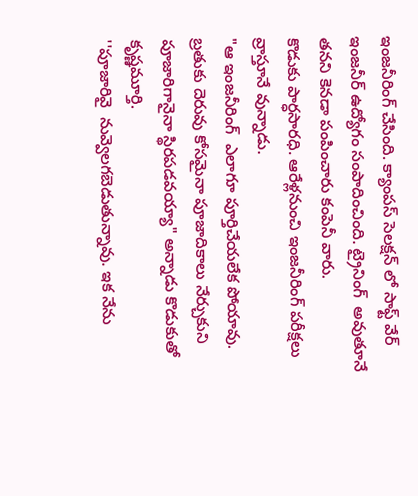ఇంజనీరింగ్ చేసింది. క్యాంపస్ సెలక్షన్ లో సాఫ్ట్ వేర్ ఇంజనీర్ ఉద్యోగం సంపాదించింది. ట్రైనింగ్  అవుతూనే  తనని కెనడా పంపించారు కంపెనీ వారు.
కొడుకు పార్ధసారధి. ఆరేళ్లనుంచి ఇంజనీరింగ్ పరీక్షలు వ్రాస్తూనే వున్నాడు.
"ఆ ఇంజనీరింగ్  ఎలాగూ పూర్తిచేయలేక పోయావు. బ్రతుకు దెరువు కోసమైనా పూజాదికాలు నేర్చుకుని పూజారిగానైనా స్థిరపడవయ్యా" అన్నాడు కొడుకుతో కృష్ణమూర్తి.
''పూజారివై  నువ్వెలగబెడుతున్నావు. ఇక నేను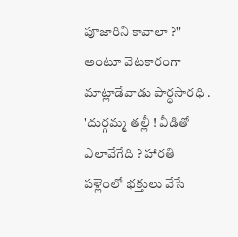పూజారిని కావాలా ?" అంటూ వెటకారంగా మాట్లాడేవాడు పార్ధసారధి .
'దుర్గమ్మ తల్లీ ! వీడితో ఎలావేగేది ? హారతి పళ్లెంలో భక్తులు వేసే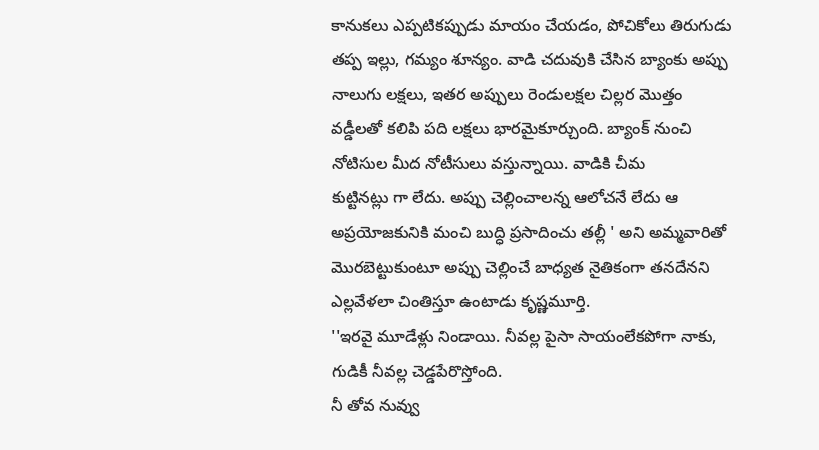కానుకలు ఎప్పటికప్పుడు మాయం చేయడం, పోచికోలు తిరుగుడు తప్ప ఇల్లు, గమ్యం శూన్యం. వాడి చదువుకి చేసిన బ్యాంకు అప్పు నాలుగు లక్షలు, ఇతర అప్పులు రెండులక్షల చిల్లర మొత్తం వడ్డీలతో కలిపి పది లక్షలు భారమైకూర్చుంది. బ్యాంక్ నుంచి నోటిసుల మీద నోటీసులు వస్తున్నాయి. వాడికి చీమ
కుట్టినట్లు గా లేదు. అప్పు చెల్లించాలన్న ఆలోచనే లేదు ఆ అప్రయోజకునికి మంచి బుద్ధి ప్రసాదించు తల్లీ ' అని అమ్మవారితో మొరబెట్టుకుంటూ అప్పు చెల్లించే బాధ్యత నైతికంగా తనదేనని ఎల్లవేళలా చింతిస్తూ ఉంటాడు కృష్ణమూర్తి.
''ఇరవై మూడేళ్లు నిండాయి. నీవల్ల పైసా సాయంలేకపోగా నాకు, గుడికీ నీవల్ల చెడ్డపేరొస్తోంది.
నీ తోవ నువ్వు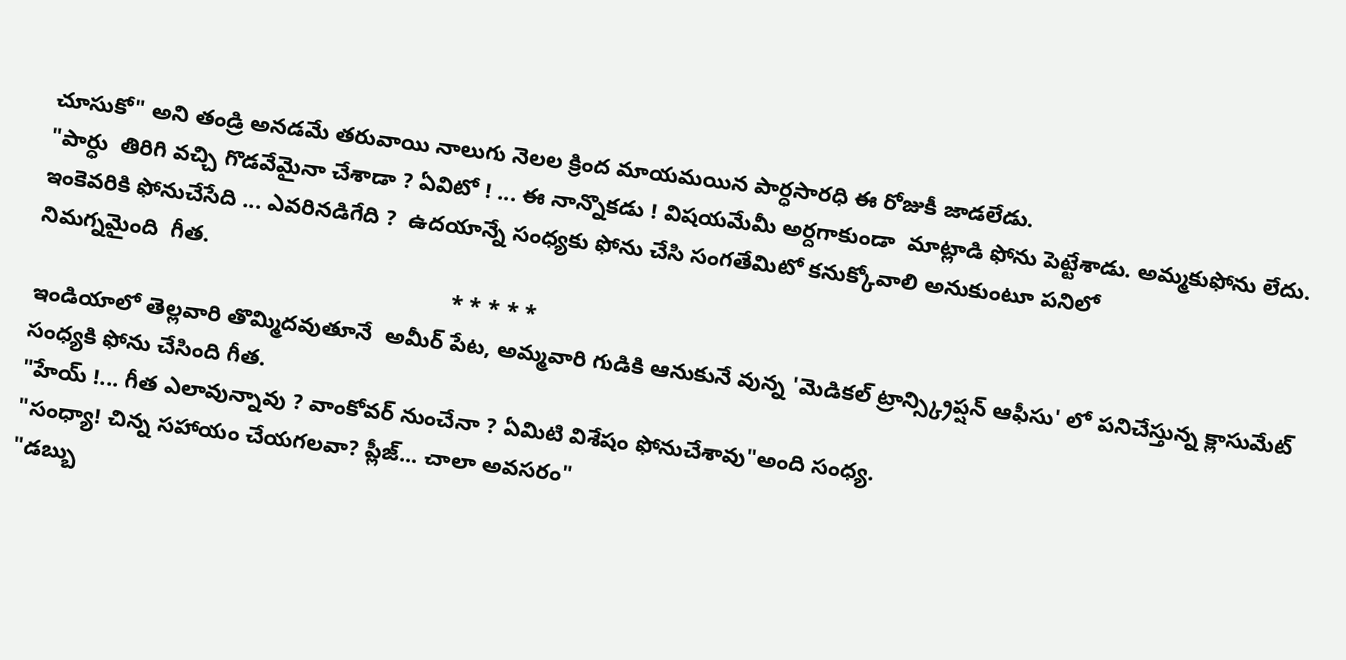చూసుకో" అని తండ్రి అనడమే తరువాయి నాలుగు నెలల క్రింద మాయమయిన పార్ధసారధి ఈ రోజుకీ జాడలేడు.
"పార్ధు  తిరిగి వచ్చి గొడవేమైనా చేశాడా ? ఏవిటో ! ... ఈ నాన్నొకడు ! విషయమేమీ అర్దగాకుండా  మాట్లాడి ఫోను పెట్టేశాడు. అమ్మకుఫోను లేదు. ఇంకెవరికి ఫోనుచేసేది ... ఎవరినడిగేది ?  ఉదయాన్నే సంధ్యకు ఫోను చేసి సంగతేమిటో కనుక్కోవాలి అనుకుంటూ పనిలో
నిమగ్నమైంది  గీత.
                                                                   * * * * *
ఇండియాలో తెల్లవారి తొమ్మిదవుతూనే  అమీర్ పేట, అమ్మవారి గుడికి ఆనుకునే వున్న 'మెడికల్ ట్రాన్స్క్రిప్షన్ ఆఫీసు' లో పనిచేస్తున్న క్లాసుమేట్ సంధ్యకి ఫోను చేసింది గీత.
"హేయ్ !... గీత ఎలావున్నావు ? వాంకోవర్ నుంచేనా ? ఏమిటి విశేషం ఫోనుచేశావు"అంది సంధ్య.
"సంధ్యా! చిన్న సహాయం చేయగలవా? ప్లీజ్... చాలా అవసరం"
"డబ్బు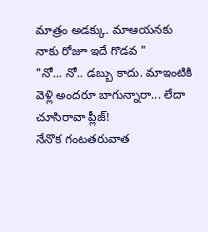మాత్రం అడక్కు. మాఆయనకు నాకు రోజూ ఇదే గొడవ "
"నో... నో.. డబ్బు కాదు. మాఇంటికి వెళ్లి అందరూ బాగున్నారా... లేదా చూసిరావా ప్లీజ్!
నేనొక గంటతరువాత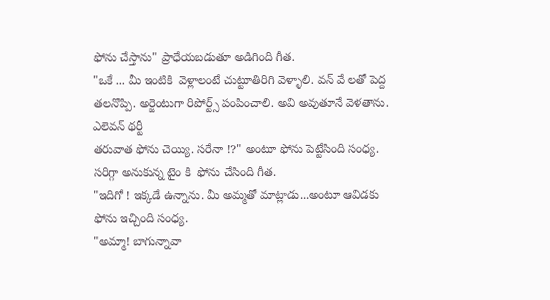ఫోను చేస్తాను" ప్రాధేయబడుతూ అడిగింది గీత.
"ఒకే ... మీ ఇంటికి  వెళ్లాలంటే చుట్టూతిరిగి వెళ్ళాలి. వన్ వే లతో పెద్ద తలనొప్పి. అర్జెంటుగా రిపోర్ట్స్ పంపించాలి. అవి అవుతూనే వెళతాను. ఎలెవన్ థర్టీ
తరువాత ఫోను చెయ్యి. సరేనా !?" అంటూ ఫోను పెట్టేసింది సంధ్య.
సరిగ్గా అనుకున్న టైం కి  ఫోను చేసింది గీత.
"ఇదిగో ! ఇక్కడే ఉన్నాను. మీ అమ్మతో మాట్లాడు...అంటూ ఆవిడకు ఫోను ఇచ్చింది సంధ్య.
"అమ్మా! బాగున్నావా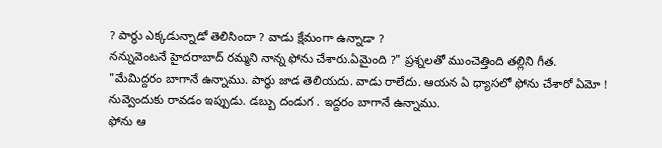? పార్ధు ఎక్కడున్నాడో తెలిసిందా ? వాడు క్షేమంగా ఉన్నాడా ?
నన్నువెంటనే హైదరాబాద్ రమ్మని నాన్న ఫోను చేశారు.ఏమైంది ?" ప్రశ్నలతో ముంచెత్తింది తల్లిని గీత.
"మేమిద్దరం బాగానే ఉన్నాము. పార్ధు జాడ తెలియదు. వాడు రాలేదు. ఆయన ఏ ధ్యాసలో ఫోను చేశారో ఏమో ! నువ్వెందుకు రావడం ఇప్పుడు. డబ్బు దండుగ . ఇద్దరం బాగానే ఉన్నాము.
ఫోను ఆ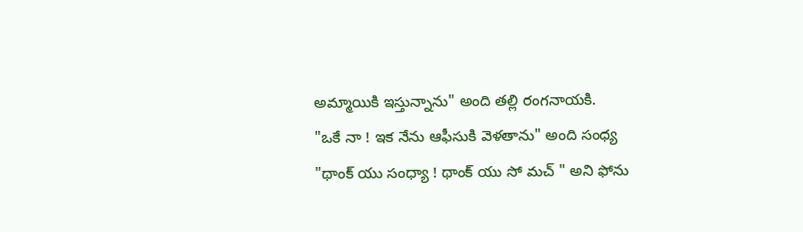అమ్మాయికి ఇస్తున్నాను" అంది తల్లి రంగనాయకి.
"ఒకే నా ! ఇక నేను ఆఫీసుకి వెళతాను" అంది సంధ్య
"థాంక్ యు సంధ్యా ! థాంక్ యు సో మచ్ " అని ఫోను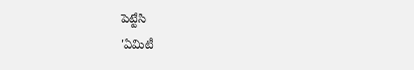పెట్టేసి
'ఏమిటీ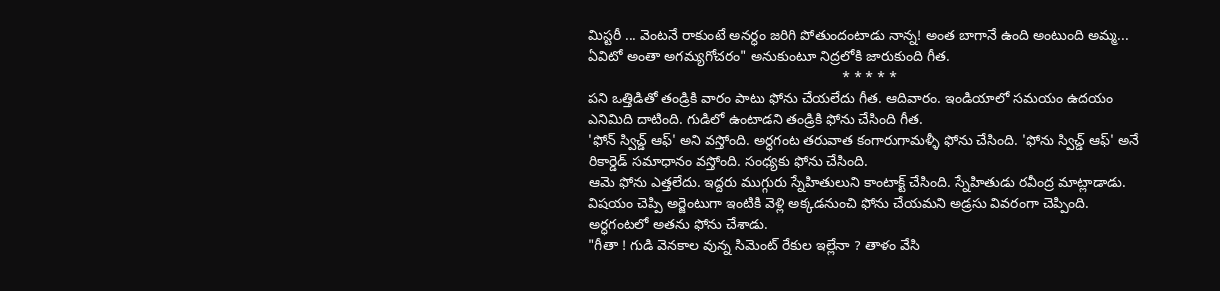మిస్టరీ ... వెంటనే రాకుంటే అనర్ధం జరిగి పోతుందంటాడు నాన్న! అంత బాగానే ఉంది అంటుంది అమ్మ... ఏవిటో అంతా అగమ్యగోచరం" అనుకుంటూ నిద్రలోకి జారుకుంది గీత.
                                                                * * * * *
పని ఒత్తిడితో తండ్రికి వారం పాటు ఫోను చేయలేదు గీత. ఆదివారం. ఇండియాలో సమయం ఉదయం ఎనిమిది దాటింది. గుడిలో ఉంటాడని తండ్రికి ఫోను చేసింది గీత.
'ఫోన్ స్విచ్డ్ ఆఫ్' అని వస్తోంది. అర్ధగంట తరువాత కంగారుగామళ్ళీ ఫోను చేసింది. 'ఫోను స్విచ్డ్ ఆఫ్' అనే రికార్డెడ్ సమాధానం వస్తోంది. సంధ్యకు ఫోను చేసింది.
ఆమె ఫోను ఎత్తలేదు. ఇద్దరు ముగ్గురు స్నేహితులుని కాంటాక్ట్ చేసింది. స్నేహితుడు రవీంద్ర మాట్లాడాడు. విషయం చెప్పి అర్జెంటుగా ఇంటికి వెళ్లి అక్కడనుంచి ఫోను చేయమని అడ్రసు వివరంగా చెప్పింది. అర్ధగంటలో అతను ఫోను చేశాడు.
"గీతా ! గుడి వెనకాల వున్న సిమెంట్ రేకుల ఇల్లేనా ? తాళం వేసి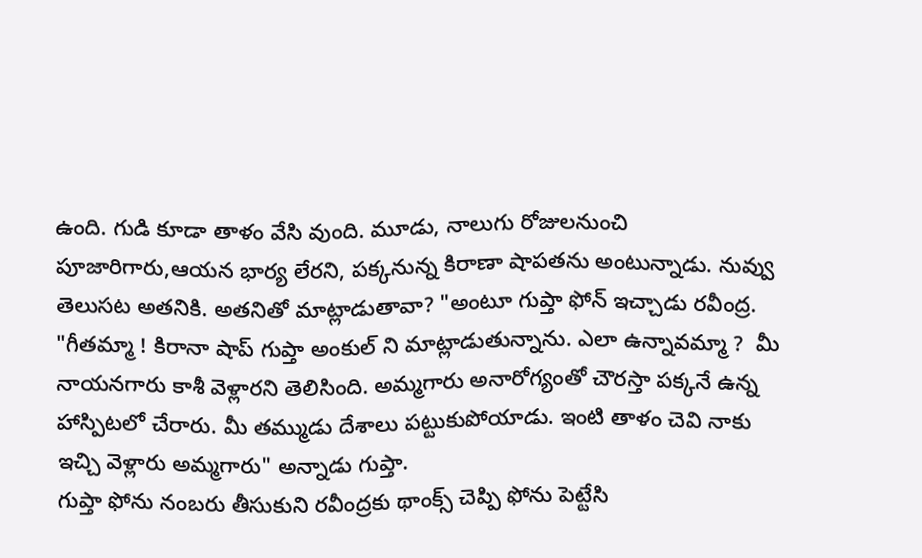ఉంది. గుడి కూడా తాళం వేసి వుంది. మూడు, నాలుగు రోజులనుంచి పూజారిగారు,ఆయన భార్య లేరని, పక్కనున్న కిరాణా షాపతను అంటున్నాడు. నువ్వు తెలుసట అతనికి. అతనితో మాట్లాడుతావా? "అంటూ గుప్తా ఫోన్ ఇచ్చాడు రవీంద్ర.
"గీతమ్మా ! కిరానా షాప్ గుప్తా అంకుల్ ని మాట్లాడుతున్నాను. ఎలా ఉన్నావమ్మా ?  మీ నాయనగారు కాశీ వెళ్లారని తెలిసింది. అమ్మగారు అనారోగ్యంతో చౌరస్తా పక్కనే ఉన్న హాస్పిటలో చేరారు. మీ తమ్ముడు దేశాలు పట్టుకుపోయాడు. ఇంటి తాళం చెవి నాకు ఇచ్చి వెళ్లారు అమ్మగారు" అన్నాడు గుప్తా.
గుప్తా ఫోను నంబరు తీసుకుని రవీంద్రకు థాంక్స్ చెప్పి ఫోను పెట్టేసి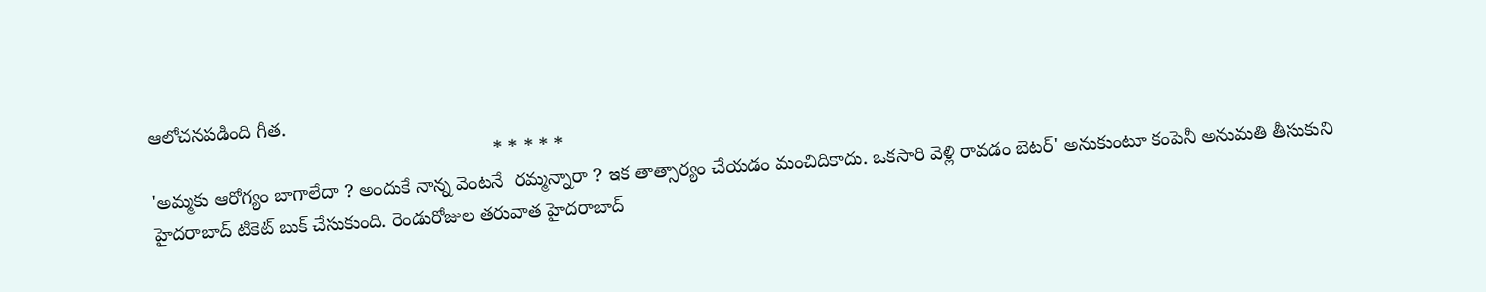ఆలోచనపడింది గీత.
                                                                * * * * *
'అమ్మకు ఆరోగ్యం బాగాలేదా ? అందుకే నాన్న వెంటనే  రమ్మన్నారా ? ఇక తాత్సార్యం చేయడం మంచిదికాదు. ఒకసారి వెళ్లి రావడం బెటర్' అనుకుంటూ కంపెనీ అనుమతి తీసుకుని
హైదరాబాద్ టికెట్ బుక్ చేసుకుంది. రెండురోజుల తరువాత హైదరాబాద్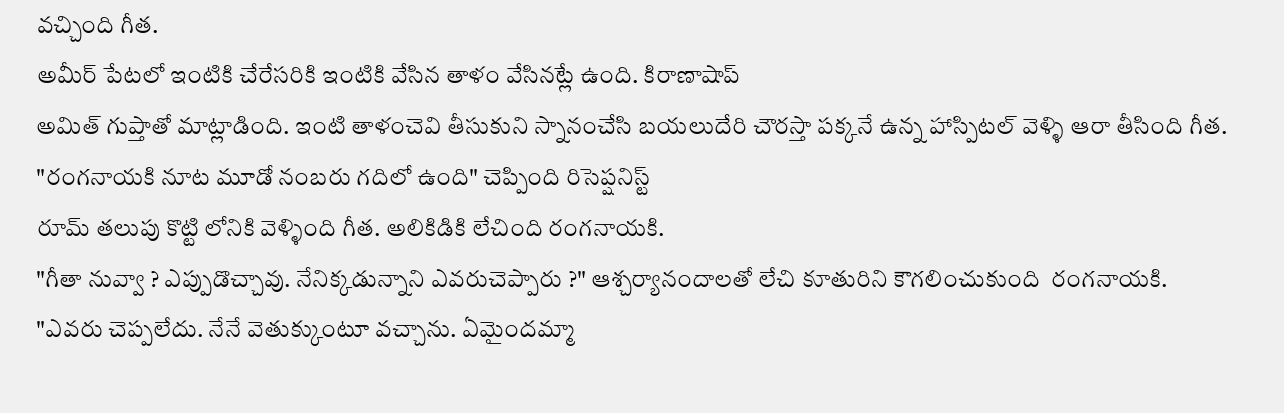వచ్చింది గీత.
అమీర్ పేటలో ఇంటికి చేరేసరికి ఇంటికి వేసిన తాళం వేసినట్లే ఉంది. కిరాణాషాప్
అమిత్ గుప్తాతో మాట్లాడింది. ఇంటి తాళంచెవి తీసుకుని స్నానంచేసి బయలుదేరి చౌరస్తా పక్కనే ఉన్న హాస్పిటల్ వెళ్ళి ఆరా తీసింది గీత.
"రంగనాయకి నూట మూడో నంబరు గదిలో ఉంది" చెప్పింది రిసెప్షనిస్ట్
రూమ్ తలుపు కొట్టి లోనికి వెళ్ళింది గీత. అలికిడికి లేచింది రంగనాయకి.
"గీతా నువ్వా ? ఎప్పుడొచ్చావు. నేనిక్కడున్నాని ఎవరుచెప్పారు ?" ఆశ్చర్యానందాలతో లేచి కూతురిని కౌగలించుకుంది  రంగనాయకి.
"ఎవరు చెప్పలేదు. నేనే వెతుక్కుంటూ వచ్చాను. ఏమైందమ్మా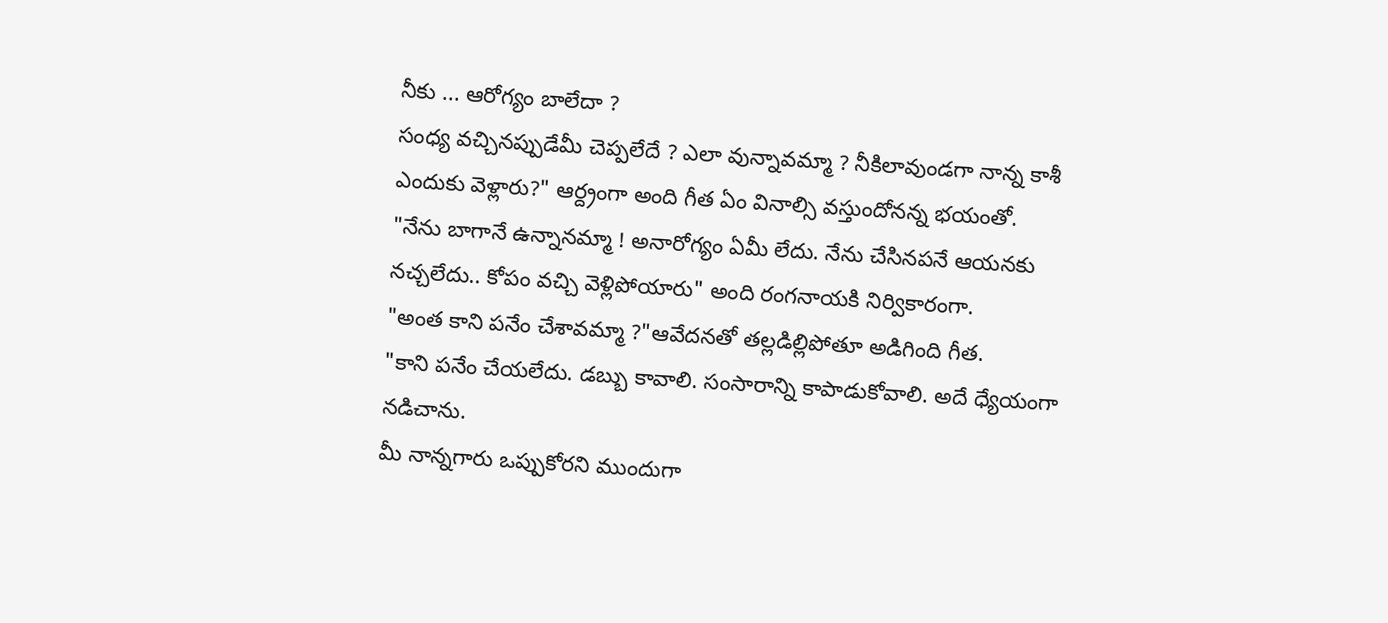నీకు ... ఆరోగ్యం బాలేదా ?
సంధ్య వచ్చినప్పుడేమీ చెప్పలేదే ? ఎలా వున్నావమ్మా ? నీకిలావుండగా నాన్న కాశీ ఎందుకు వెళ్లారు?" ఆర్ద్రంగా అంది గీత ఏం వినాల్సి వస్తుందోనన్న భయంతో.
"నేను బాగానే ఉన్నానమ్మా ! అనారోగ్యం ఏమీ లేదు. నేను చేసినపనే ఆయనకు నచ్చలేదు.. కోపం వచ్చి వెళ్లిపోయారు" అంది రంగనాయకి నిర్వికారంగా.
"అంత కాని పనేం చేశావమ్మా ?"ఆవేదనతో తల్లడిల్లిపోతూ అడిగింది గీత.
"కాని పనేం చేయలేదు. డబ్బు కావాలి. సంసారాన్ని కాపాడుకోవాలి. అదే ధ్యేయంగా నడిచాను.
మీ నాన్నగారు ఒప్పుకోరని ముందుగా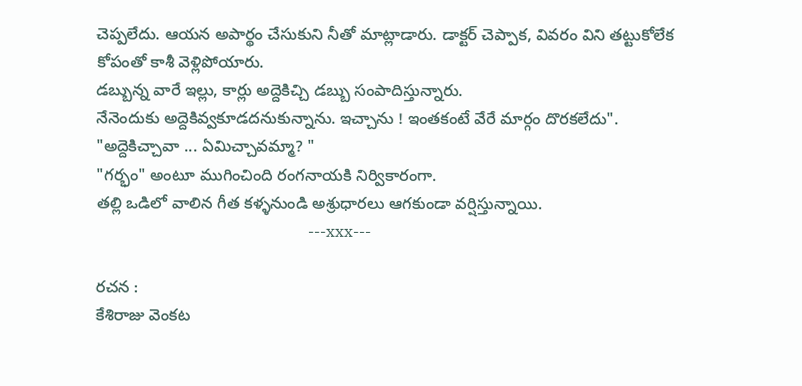చెప్పలేదు. ఆయన అపార్థం చేసుకుని నీతో మాట్లాడారు. డాక్టర్ చెప్పాక, వివరం విని తట్టుకోలేక  కోపంతో కాశీ వెళ్లిపోయారు.
డబ్బున్న వారే ఇల్లు, కార్లు అద్దెకిచ్చి డబ్బు సంపాదిస్తున్నారు.
నేనెందుకు అద్దెకివ్వకూడదనుకున్నాను. ఇచ్చాను ! ఇంతకంటే వేరే మార్గం దొరకలేదు".
"అద్దెకిచ్చావా ... ఏమిచ్చావమ్మా? "
"గర్భం" అంటూ ముగించింది రంగనాయకి నిర్వికారంగా.
తల్లి ఒడిలో వాలిన గీత కళ్ళనుండి అశ్రుధారలు ఆగకుండా వర్షిస్తున్నాయి.
                                                     ---xxx---

రచన :
కేశిరాజు వెంకట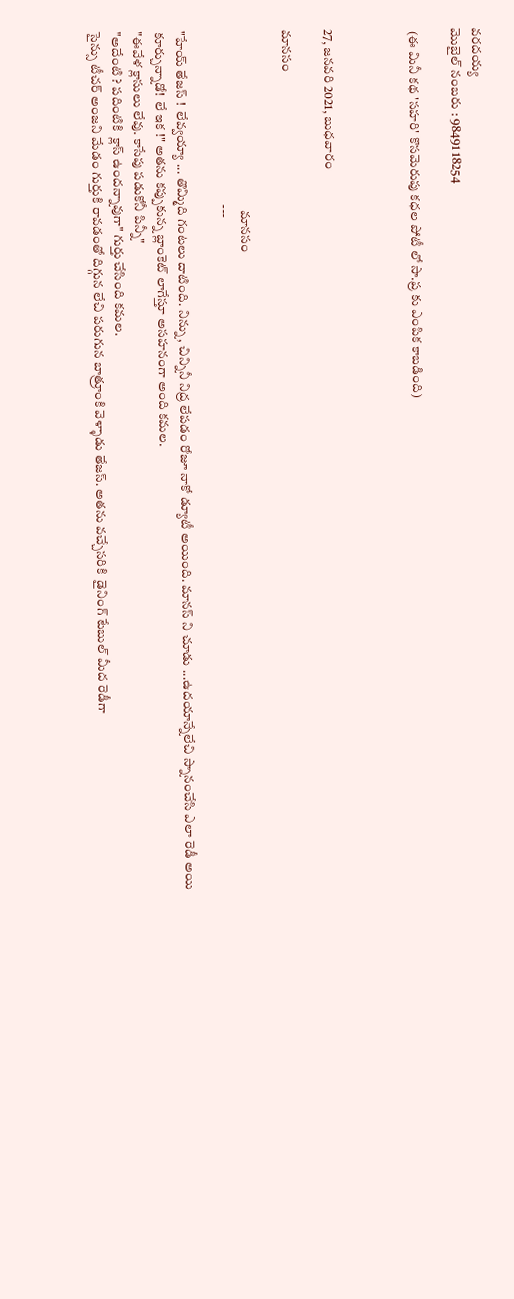వరదయ్య
మొబైల్ నంబరు : 98491 18254

 (ఈ మినీ కథ 'సహరి' కొసమెరుపు కధల పోటీ లో సా.ప్ర కు ఎంపిక కాబడింది)



27, జనవరి 2021, బుధవారం

మానసం

                                                                    మానసం
                                                                  ---

"హేయ్ తేజస్ !  లేవ్వయ్యా ... తొమ్మిది గంటలు దాటింది. నిన్ను, చిన్నినీ నిద్ర లేపడం రోజూ నాకో డ్యూటీ అయింది. మానస్ ని చూడు ...ఉదయాన్నేలేచి స్నానంచేసి ఎలా రెడీ అయి
కూర్చున్నాడో!  లే ఇక !" అతను కప్పుకున్న బ్లాంకెట్ లాగేస్తూ అసహనంగా అంది కమల.
"ఈవేళ క్లాసులు లేవు. కాసేపు పడుకోనీ పిన్నీ"
"అదేంటి ? పదింటికి  క్లాస్ ఉందన్నావుగా" గుర్తు చేసింది కమల.
సైన్సు టీచర్ అంజని మేడం గుర్తుకి రావడంతో దిగ్గున లేచి పరుగున బాత్రూంకి వెళ్ళాడు తేజస్. అతను వచ్చేసరికి  డైనింగ్ టేబుల్ మీద రెడీగా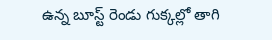ఉన్న బూస్ట్ రెండు గుక్కల్లో తాగి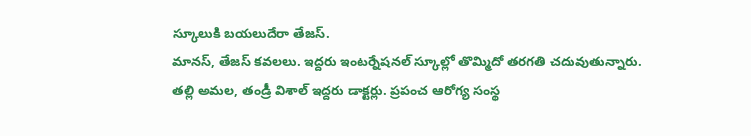స్కూలుకి బయలుదేరా తేజస్.
మానస్, తేజస్ కవలలు. ఇద్దరు ఇంటర్నేషనల్ స్కూల్లో తొమ్మిదో తరగతి చదువుతున్నారు.
తల్లి అమల, తండ్రీ విశాల్ ఇద్దరు డాక్టర్లు. ప్రపంచ ఆరోగ్య సంస్థ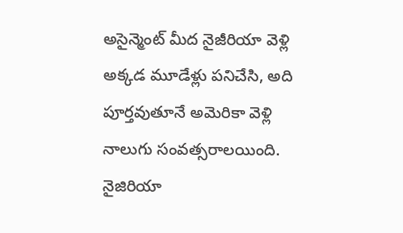అసైన్మెంట్ మీద నైజీరియా వెళ్లి అక్కడ మూడేళ్లు పనిచేసి, అది పూర్తవుతూనే అమెరికా వెళ్లి నాలుగు సంవత్సరాలయింది.
నైజిరియా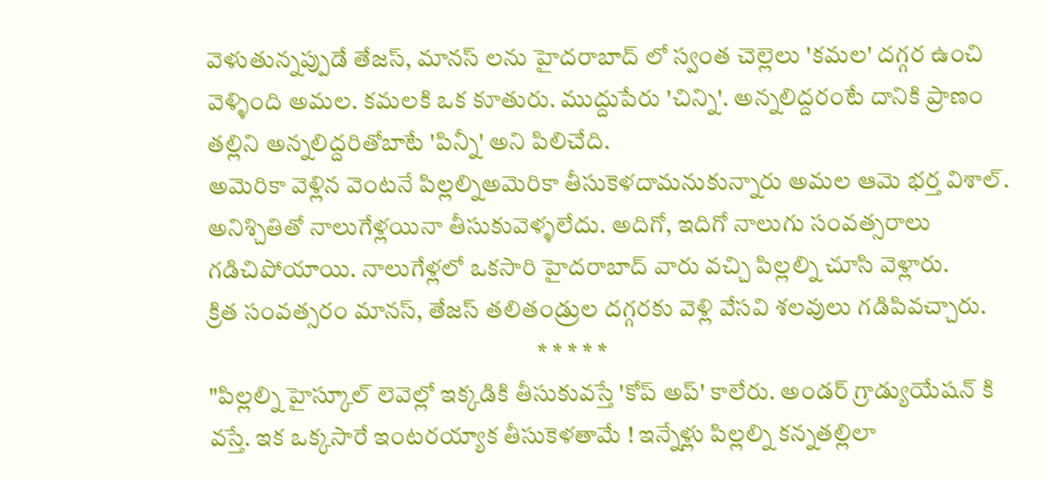వెళుతున్నప్పుడే తేజస్, మానస్ లను హైదరాబాద్ లో స్వంత చెల్లెలు 'కమల' దగ్గర ఉంచి వెళ్ళింది అమల. కమలకి ఒక కూతురు. ముద్దుపేరు 'చిన్ని'. అన్నలిద్దరంటే దానికి ప్రాణం  తల్లిని అన్నలిద్దరితోబాటే 'పిన్నీ' అని పిలిచేది.
అమెరికా వెళ్లిన వెంటనే పిల్లల్నిఅమెరికా తీసుకెళదామనుకున్నారు అమల ఆమె భర్త విశాల్. అనిశ్చితితో నాలుగేళ్లయినా తీసుకువెళ్ళలేదు. అదిగో, ఇదిగో నాలుగు సంవత్సరాలు గడిచిపోయాయి. నాలుగేళ్లలో ఒకసారి హైదరాబాద్ వారు వచ్చి పిల్లల్ని చూసి వెళ్లారు.
క్రిత సంవత్సరం మానస్, తేజస్ తలితండ్రుల దగ్గరకు వెళ్లి వేసవి శలవులు గడిపివచ్చారు.
                                                                    * * * * *
"పిల్లల్ని హైస్కూల్ లెవెల్లో ఇక్కడికి తీసుకువస్తే 'కోప్ అప్' కాలేరు. అండర్ గ్రాడ్యుయేషన్ కి వస్తే. ఇక ఒక్కసారే ఇంటరయ్యాక తీసుకెళతామే ! ఇన్నేళ్లు పిల్లల్ని కన్నతల్లిలా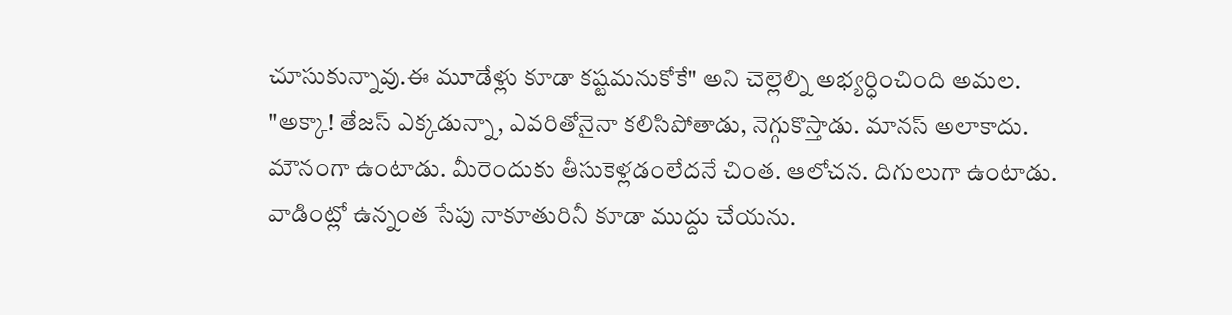చూసుకున్నావు.ఈ మూడేళ్లు కూడా కష్టమనుకోకే" అని చెల్లెల్ని అభ్యర్ధించింది అమల.
"అక్కా! తేజస్ ఎక్కడున్నా, ఎవరితోనైనా కలిసిపోతాడు, నెగ్గుకొస్తాడు. మానస్ అలాకాదు.
మౌనంగా ఉంటాడు. మీరెందుకు తీసుకెళ్లడంలేదనే చింత. ఆలోచన. దిగులుగా ఉంటాడు.
వాడింట్లో ఉన్నంత సేపు నాకూతురినీ కూడా ముద్దు చేయను.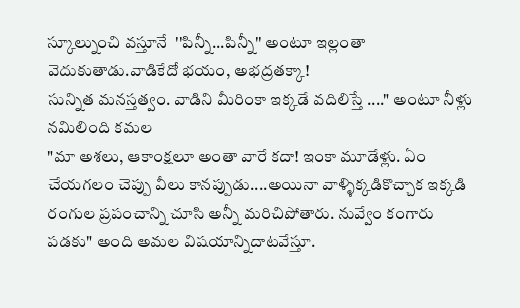స్కూల్నుంచి వస్తూనే  ''పిన్నీ...పిన్నీ'' అంటూ ఇల్లంతా వెదుకుతాడు.వాడికేదో భయం, అభద్రతక్కా!
సున్నిత మనస్తత్వం. వాడిని మీరింకా ఇక్కడే వదిలిస్తే ...." అంటూ నీళ్లు నమిలింది కమల
"మా అశలు, ఆకాంక్షలూ అంతా వారే కదా! ఇంకా మూడేళ్లు. ఏం చేయగలం చెప్పు వీలు కానప్పుడు....అయినా వాళ్ళిక్కడికొచ్చాక ఇక్కడి రంగుల ప్రపంచాన్ని చూసి అన్నీ మరిచిపోతారు. నువ్వేం కంగారు పడకు" అంది అమల విషయాన్నిదాటవేస్తూ.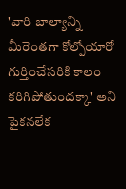'వారి బాల్యాన్ని మీరెంతగా కోల్పోయారో గుర్తించేసరికి కాలం కరిగిపోతుందక్కా' అని పైకనలేక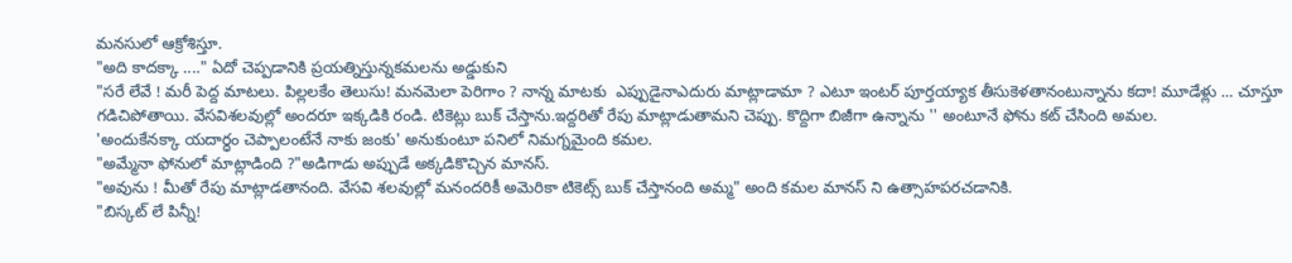మనసులో ఆక్రోశిస్తూ.
"అది కాదక్కా ...." ఏదో చెప్పడానికి ప్రయత్నిస్తున్నకమలను అడ్డుకుని
"సరే లేవే ! మరీ పెద్ద మాటలు. పిల్లలకేం తెలుసు! మనమెలా పెరిగాం ? నాన్న మాటకు  ఎప్పుడైనాఎదురు మాట్లాడామా ? ఎటూ ఇంటర్ పూర్తయ్యాక తీసుకెళతానంటున్నాను కదా! మూడేళ్లు ... చూస్తూ గడిచిపోతాయి. వేసవిశలవుల్లో అందరూ ఇక్కడికి రండి. టికెట్లు బుక్ చేస్తాను.ఇద్దరితో రేపు మాట్లాడుతామని చెప్పు. కొద్దిగా బిజీగా ఉన్నాను '' అంటూనే ఫోను కట్ చేసింది అమల.
'అందుకేనక్కా యదార్ధం చెప్పాలంటేనే నాకు జంకు' అనుకుంటూ పనిలో నిమగ్నమైంది కమల.
"అమ్మేనా ఫోనులో మాట్లాడింది ?"అడిగాడు అప్పుడే అక్కడికొచ్చిన మానస్.
"అవును ! మీతో రేపు మాట్లాడతానంది. వేసవి శలవుల్లో మనందరికీ అమెరికా టికెట్స్ బుక్ చేస్తానంది అమ్మ" అంది కమల మానస్ ని ఉత్సాహపరచడానికి.
"బిస్కట్ లే పిన్నీ!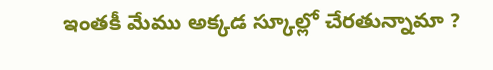ఇంతకీ మేము అక్కడ స్కూల్లో చేరతున్నామా ?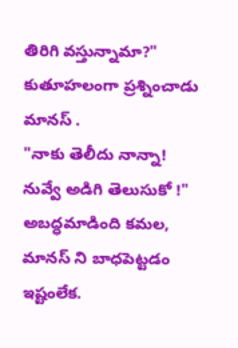తిరిగి వస్తున్నామా?" కుతూహలంగా ప్రశ్నించాడు మానస్ .
"నాకు తెలీదు నాన్నా! నువ్వే అడిగి తెలుసుకో !" అబద్ధమాడింది కమల, మానస్ ని బాధపెట్టడం ఇష్టంలేక.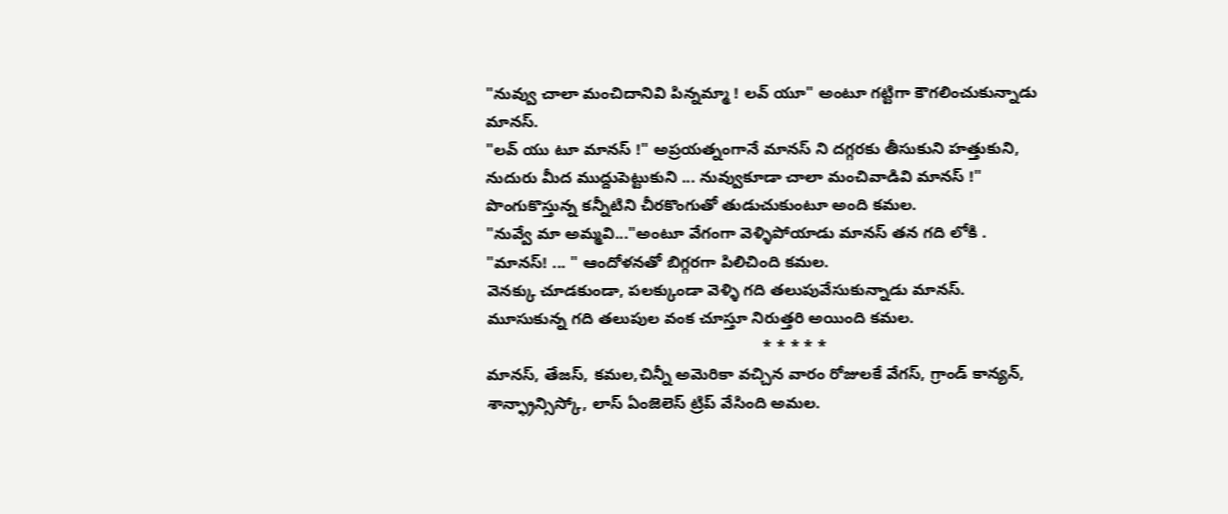"నువ్వు చాలా మంచిదానివి పిన్నమ్మా ! లవ్ యూ" అంటూ గట్టిగా కౌగలించుకున్నాడు మానస్.
"లవ్ యు టూ మానస్ !" అప్రయత్నంగానే మానస్ ని దగ్గరకు తీసుకుని హత్తుకుని, నుదురు మీద ముద్దుపెట్టుకుని ... నువ్వుకూడా చాలా మంచివాడివి మానస్ !" పొంగుకొస్తున్న కన్నీటిని చీరకొంగుతో తుడుచుకుంటూ అంది కమల.
"నువ్వే మా అమ్మవి..."అంటూ వేగంగా వెళ్ళిపోయాడు మానస్ తన గది లోకి .
"మానస్! ... " ఆందోళనతో బిగ్గరగా పిలిచింది కమల.
వెనక్కు చూడకుండా, పలక్కుండా వెళ్ళి గది తలుపువేసుకున్నాడు మానస్.
మూసుకున్న గది తలుపుల వంక చూస్తూ నిరుత్తరి అయింది కమల.
                                                             * * * * *
మానస్, తేజస్, కమల,చిన్నీ అమెరికా వచ్చిన వారం రోజులకే వేగస్, గ్రాండ్ కాన్యన్, శాన్ఫ్రాన్సిస్కో, లాస్ ఏంజెలెస్ ట్రిప్ వేసింది అమల.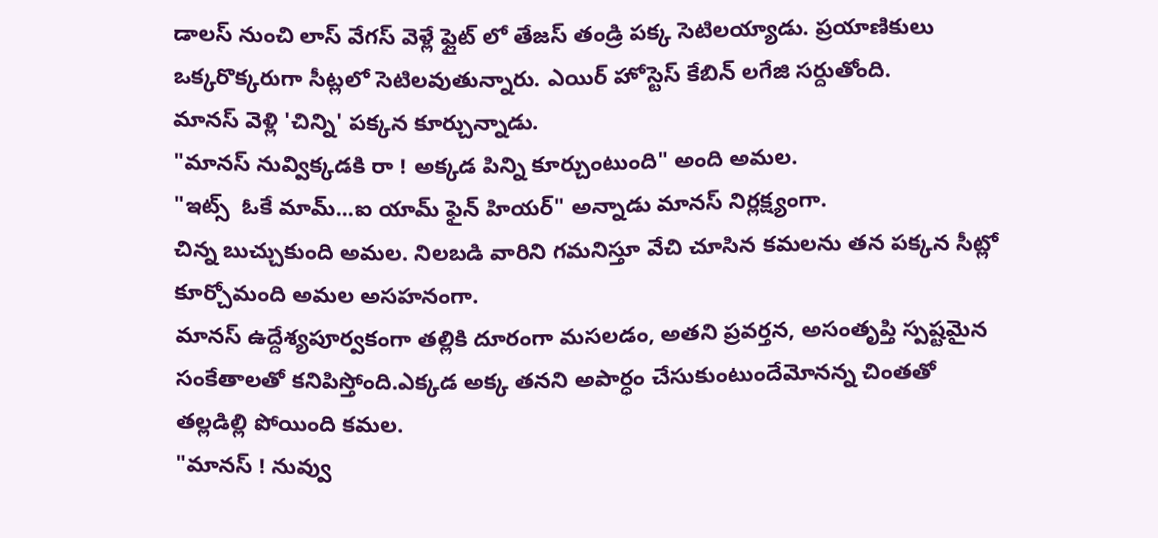డాలస్ నుంచి లాస్ వేగస్ వెళ్లే ఫ్లైట్ లో తేజస్ తండ్రి పక్క సెటిలయ్యాడు. ప్రయాణికులు ఒక్కరొక్కరుగా సీట్లలో సెటిలవుతున్నారు. ఎయిర్ హోస్టెస్ కేబిన్ లగేజి సర్దుతోంది.
మానస్ వెళ్లి 'చిన్ని' పక్కన కూర్చున్నాడు.
"మానస్ నువ్విక్కడకి రా ! అక్కడ పిన్ని కూర్చుంటుంది" అంది అమల.
"ఇట్స్  ఓకే మామ్...ఐ యామ్ ఫైన్ హియర్" అన్నాడు మానస్ నిర్లక్ష్యంగా.
చిన్న బుచ్చుకుంది అమల. నిలబడి వారిని గమనిస్తూ వేచి చూసిన కమలను తన పక్కన సీట్లో కూర్చోమంది అమల అసహనంగా.
మానస్ ఉద్దేశ్యపూర్వకంగా తల్లికి దూరంగా మసలడం, అతని ప్రవర్తన, అసంతృప్తి స్పష్టమైన సంకేతాలతో కనిపిస్తోంది.ఎక్కడ అక్క తనని అపార్ధం చేసుకుంటుందేమోనన్న చింతతో
తల్లడిల్లి పోయింది కమల.
"మానస్ ! నువ్వు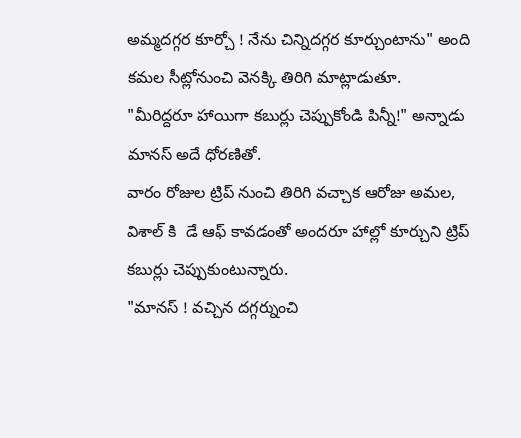అమ్మదగ్గర కూర్చో ! నేను చిన్నిదగ్గర కూర్చుంటాను" అంది కమల సీట్లోనుంచి వెనక్కి తిరిగి మాట్లాడుతూ.
"మీరిద్దరూ హాయిగా కబుర్లు చెప్పుకోండి పిన్నీ!" అన్నాడు మానస్ అదే ధోరణితో.
వారం రోజుల ట్రిప్ నుంచి తిరిగి వచ్చాక ఆరోజు అమల, విశాల్ కి  డే ఆఫ్ కావడంతో అందరూ హాల్లో కూర్చుని ట్రిప్ కబుర్లు చెప్పుకుంటున్నారు.
"మానస్ ! వచ్చిన దగ్గర్నుంచి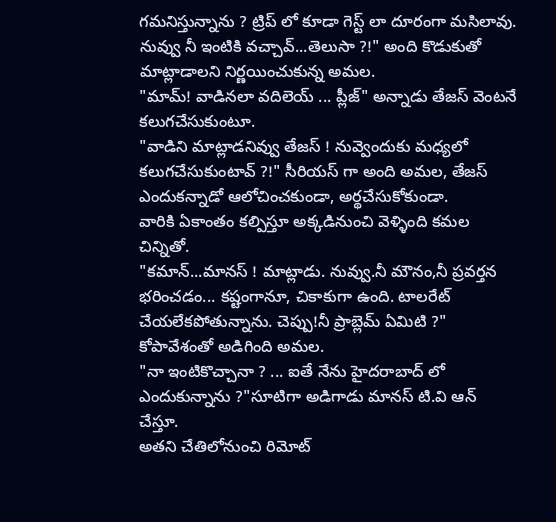గమనిస్తున్నాను ? ట్రిప్ లో కూడా గెస్ట్ లా దూరంగా మసిలావు.   నువ్వు నీ ఇంటికి వచ్చావ్...తెలుసా ?!" అంది కొడుకుతో మాట్లాడాలని నిర్ణయించుకున్న అమల.
"మామ్! వాడినలా వదిలెయ్ ... ప్లీజ్" అన్నాడు తేజస్ వెంటనే కలుగచేసుకుంటూ.
"వాడిని మాట్లాడనివ్వు తేజస్ ! నువ్వెందుకు మధ్యలో కలుగచేసుకుంటావ్ ?!" సీరియస్ గా అంది అమల, తేజస్ ఎందుకన్నాడో ఆలోచించకుండా, అర్థచేసుకోకుండా.
వారికి ఏకాంతం కల్పిస్తూ అక్కడినుంచి వెళ్ళింది కమల చిన్నితో.
"కమాన్...మానస్ ! మాట్లాడు. నువ్వు.నీ మౌనం,నీ ప్రవర్తన భరించడం... కష్టంగానూ, చికాకుగా ఉంది. టాలరేట్ చేయలేకపోతున్నాను. చెప్పు!నీ ప్రాబ్లెమ్ ఏమిటి ?" కోపావేశంతో అడిగింది అమల.
"నా ఇంటికొచ్చానా ? ... ఐతే నేను హైదరాబాద్ లో ఎందుకున్నాను ?"సూటిగా అడిగాడు మానస్ టి.వి ఆన్ చేస్తూ.
అతని చేతిలోనుంచి రిమోట్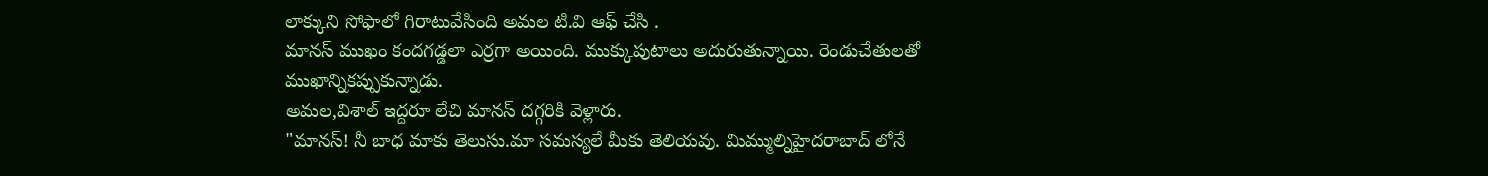లాక్కుని సోఫాలో గిరాటువేసింది అమల టి.వి ఆఫ్ చేసి .
మానస్ ముఖం కందగడ్డలా ఎర్రగా అయింది. ముక్కుపుటాలు అదురుతున్నాయి. రెండుచేతులతో ముఖాన్నికప్పుకున్నాడు.
అమల,విశాల్ ఇద్దరూ లేచి మానస్ దగ్గరికి వెళ్లారు.
"మానస్! నీ బాధ మాకు తెలుసు.మా సమస్యలే మీకు తెలియవు. మిమ్ముల్నిహైదరాబాద్ లోనే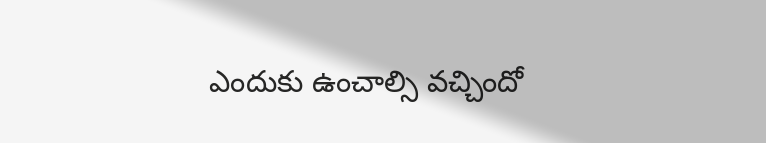ఎందుకు ఉంచాల్సి వచ్చిందో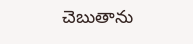చెబుతాను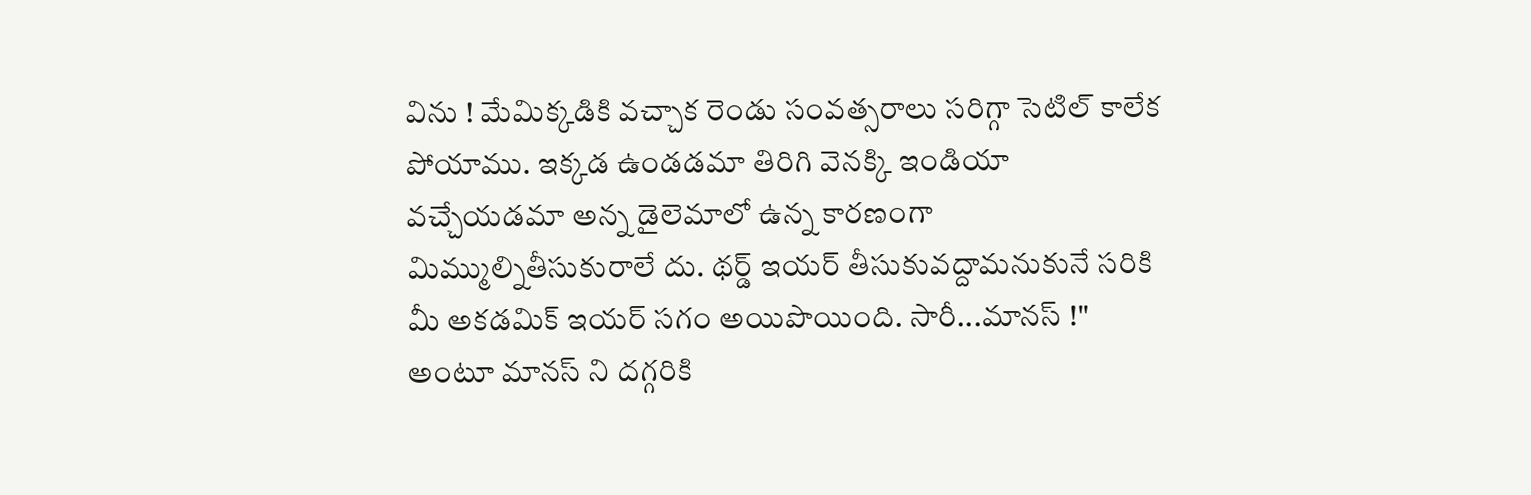విను ! మేమిక్కడికి వచ్చాక రెండు సంవత్సరాలు సరిగ్గా సెటిల్ కాలేక పోయాము. ఇక్కడ ఉండడమా తిరిగి వెనక్కి ఇండియా వచ్చేయడమా అన్న డైలెమాలో ఉన్న కారణంగా మిమ్ముల్నితీసుకురాలే దు. థర్డ్ ఇయర్ తీసుకువద్దామనుకునే సరికి మీ అకడమిక్ ఇయర్ సగం అయిపొయింది. సారీ...మానస్ !" అంటూ మానస్ ని దగ్గరికి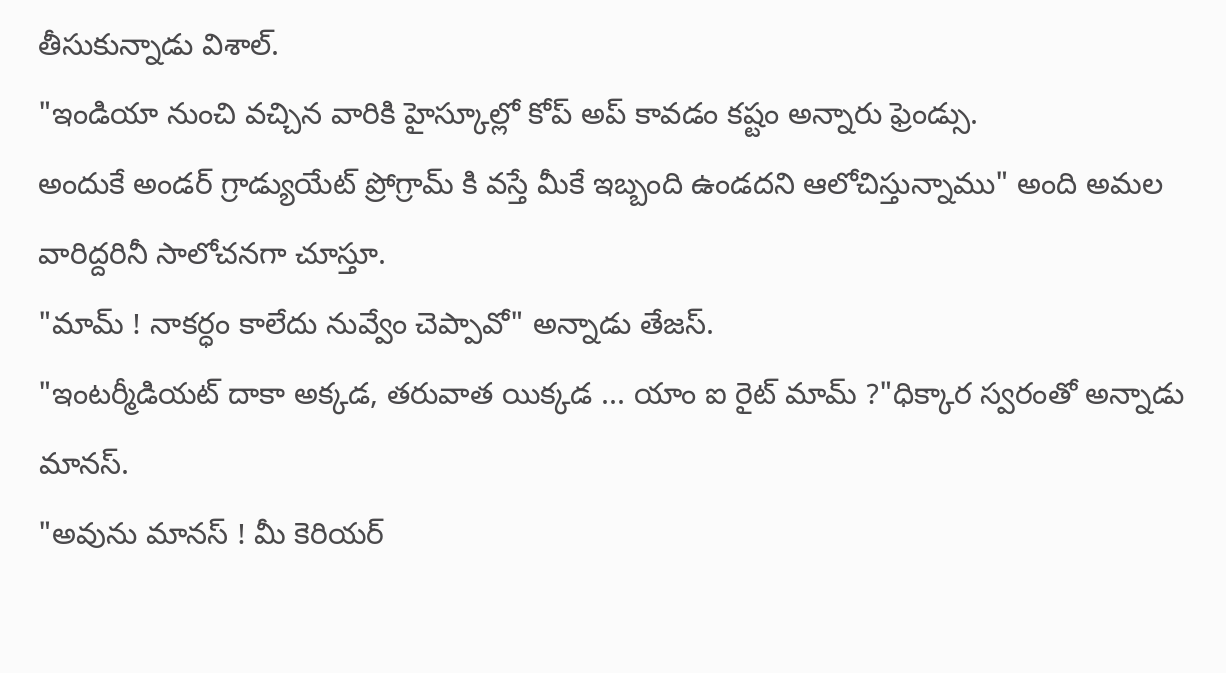తీసుకున్నాడు విశాల్.
"ఇండియా నుంచి వచ్చిన వారికి హైస్కూల్లో కోప్ అప్ కావడం కష్టం అన్నారు ఫ్రెండ్సు.
అందుకే అండర్ గ్రాడ్యుయేట్ ప్రోగ్రామ్ కి వస్తే మీకే ఇబ్బంది ఉండదని ఆలోచిస్తున్నాము" అంది అమల వారిద్దరినీ సాలోచనగా చూస్తూ.
"మామ్ ! నాకర్ధం కాలేదు నువ్వేం చెప్పావో" అన్నాడు తేజస్.
"ఇంటర్మీడియట్ దాకా అక్కడ, తరువాత యిక్కడ ... యాం ఐ రైట్ మామ్ ?"ధిక్కార స్వరంతో అన్నాడు మానస్.
"అవును మానస్ ! మీ కెరియర్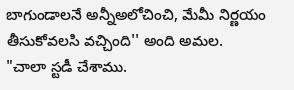బాగుండాలనే అన్నీఅలోచించి, మేమీ నిర్ణయం తీసుకోవలసి వచ్చింది'' అంది అమల.
"చాలా స్టడీ చేశాము.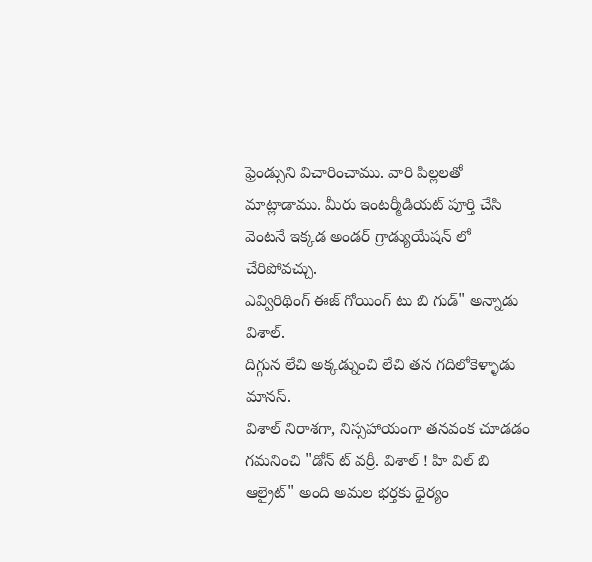ఫ్రెండ్సుని విచారించాము. వారి పిల్లలతో మాట్లాడాము. మీరు ఇంటర్మీడియట్ పూర్తి చేసి వెంటనే ఇక్కడ అండర్ గ్రాడ్యుయేషన్ లో చేరిపోవచ్చు.
ఎవ్విరిథింగ్ ఈజ్ గోయింగ్ టు బి గుడ్" అన్నాడు విశాల్.
దిగ్గున లేచి అక్కడ్నుంచి లేచి తన గదిలోకెళ్ళాడు మానస్.
విశాల్ నిరాశగా, నిస్సహాయంగా తనవంక చూడడం గమనించి "డోన్ ట్ వర్రీ. విశాల్ ! హి విల్ బి  ఆల్రైట్" అంది అమల భర్తకు ధైర్యం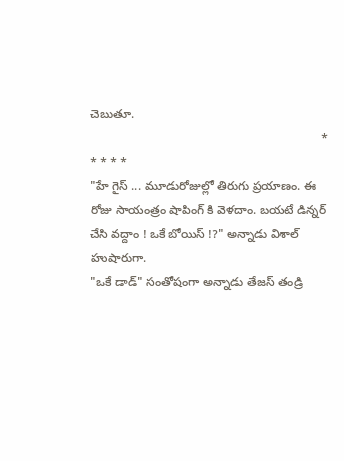చెబుతూ.
                                                                    * * * * *
"హే గైస్ ... మూడురోజుల్లో తిరుగు ప్రయాణం. ఈ రోజు సాయంత్రం షాపింగ్ కి వెళదాం. బయటే డిన్నర్ చేసి వద్దాం ! ఒకే బోయిస్ !?" అన్నాడు విశాల్ హుషారుగా.
"ఒకే డాడ్" సంతోషంగా అన్నాడు తేజస్ తండ్రి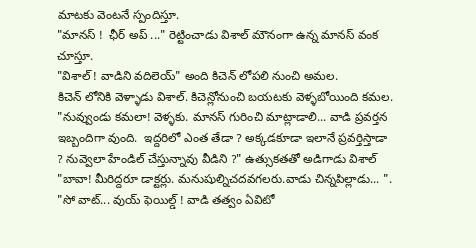మాటకు వెంటనే స్పందిస్తూ.
"మానస్ !  ఛీర్ అప్ ..." రెట్టించాడు విశాల్ మౌనంగా ఉన్న మానస్ వంక చూస్తూ.
"విశాల్ ! వాడిని వదిలెయ్" అంది కిచెన్ లోపలి నుంచి అమల.
కిచెన్ లోనికి వెళ్ళాడు విశాల్. కిచెన్లోనుంచి బయటకు వెళ్ళబోయింది కమల.
"నువ్వుండు కమలా! వెళ్ళకు. మానస్ గురించి మాట్లాడాలి... వాడి ప్రవర్తన ఇబ్బందిగా వుంది.  ఇద్దరిలో ఎంత తేడా ? అక్కడకూడా ఇలానే ప్రవర్తిస్తాడా ? నువ్వెలా హేండిల్ చేస్తున్నావు వీడిని ?" ఉత్సుకతతో అడిగాడు విశాల్
"బావా! మీరిద్దరూ డాక్టర్లు. మనుషుల్నిచదవగలరు.వాడు చిన్నపిల్లాడు... ".
"సో వాట్... వుయ్ ఫెయిల్డ్ ! వాడి తత్వం ఏవిటో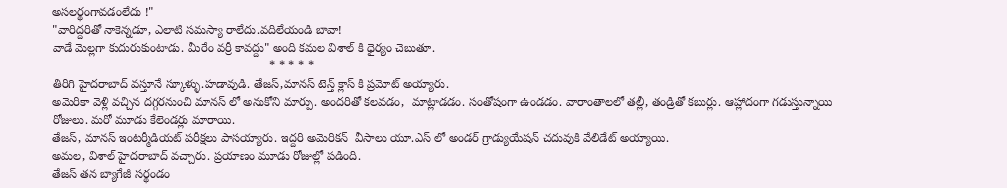అసలర్థంగావడంలేదు !"
"వారిద్దరితో నాకెన్నడూ, ఎలాటి సమస్యా రాలేదు.వదిలేయండి బావా!
వాడే మెల్లగా కుదురుకుంటాడు. మీరేం వర్రీ కావద్దు" అంది కమల విశాల్ కి ధైర్యం చెబుతూ.
                                                                * * * * *
తిరిగి హైదరాబాద్ వస్తూనే స్కూళ్ళు.హడావుడి. తేజస్,మానస్ టెన్త్ క్లాస్ కి ప్రమోట్ అయ్యారు.
అమెరికా వెళ్లి వచ్చిన దగ్గరనుంచి మానస్ లో అనుకోని మార్పు. అందరితో కలవడం,  మాట్లాడడం. సంతోషంగా ఉండడం. వారాంతాలలో తల్లీ, తండ్రితో కబుర్లు. ఆహ్లాదంగా గడుస్తున్నాయి రోజులు. మరో మూడు కేలెండర్లు మారాయి.
తేజస్, మానస్ ఇంటర్మీడియట్ పరీక్షలు పాసయ్యారు. ఇద్దరి అమెరికన్  వీసాలు యూ.ఎస్ లో అండర్ గ్రాడ్యుయేషన్ చదువుకి వేలిడేట్ అయ్యాయి.
అమల, విశాల్ హైదరాబాద్ వచ్చారు. ప్రయాణం మూడు రోజుల్లో పడింది.
తేజస్ తన బ్యాగేజీ సర్థండం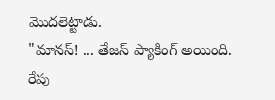మొదలెట్టాడు.
"మానస్! ... తేజస్ ప్యాకింగ్ అయింది. రేపు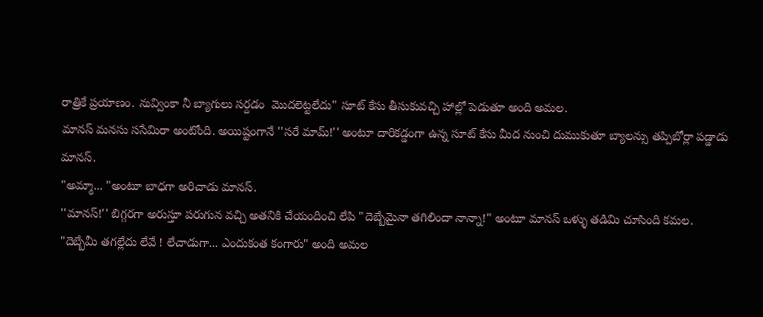రాత్రికే ప్రయాణం. నువ్వింకా నీ బ్యాగులు సర్దడం  మొదలెట్టలేదు" సూట్ కేసు తీసుకువచ్చి హాల్లో పెడుతూ అంది అమల.
మానస్ మనసు ససేమిరా అంటోంది. అయిష్టంగానే ''సరే మామ్!'' అంటూ దారికడ్డంగా ఉన్న సూట్ కేసు మీద నుంచి దుముకుతూ బ్యాలన్సు తప్పిబోర్లా పడ్డాడు మానస్.
"అమ్మా... "అంటూ బాధగా అరిచాడు మానస్.
''మానస్!'' బిగ్గరగా అరుస్తూ పరుగున వచ్చి అతనికి చేయందించి లేపి "దెబ్బేమైనా తగిలిందా నాన్నా!" అంటూ మానస్ ఒళ్ళు తడిమి చూసింది కమల.
"దెబ్బేమీ తగల్లేదు లేవే ! లేచాడుగా... ఎందుకంత కంగారు" అంది అమల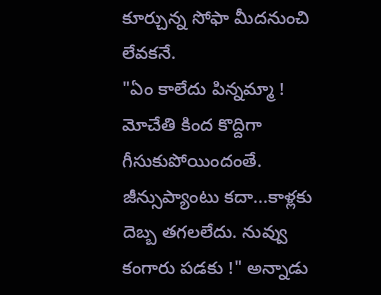కూర్చున్న సోఫా మీదనుంచి లేవకనే.
"ఏం కాలేదు పిన్నమ్మా ! మోచేతి కింద కొద్దిగా గీసుకుపోయిందంతే.  జీన్సుప్యాంటు కదా...కాళ్లకు  దెబ్బ తగలలేదు. నువ్వు కంగారు పడకు !" అన్నాడు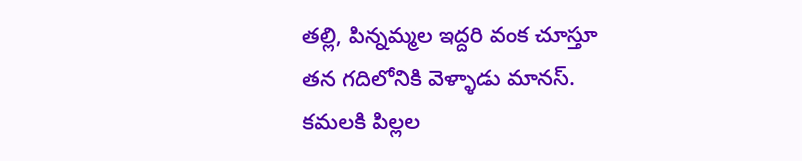తల్లి, పిన్నమ్మల ఇద్దరి వంక చూస్తూ
తన గదిలోనికి వెళ్ళాడు మానస్.
కమలకి పిల్లల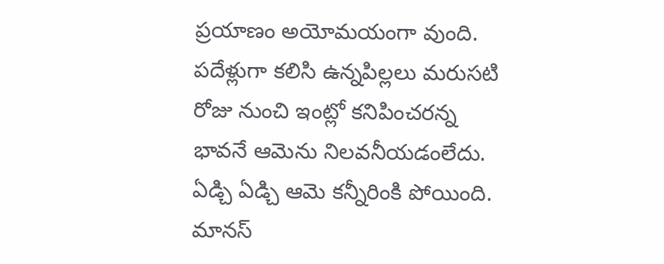ప్రయాణం అయోమయంగా వుంది. పదేళ్లుగా కలిసి ఉన్నపిల్లలు మరుసటి రోజు నుంచి ఇంట్లో కనిపించరన్న భావనే ఆమెను నిలవనీయడంలేదు. ఏడ్చి ఏడ్చి ఆమె కన్నీరింకి పోయింది.
మానస్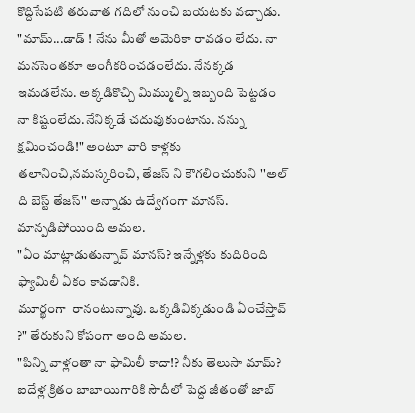కొద్దిసేపటి తరువాత గదిలో నుంచి బయటకు వచ్చాడు.
"మామ్...డాడ్ ! నేను మీతో అమెరికా రావడం లేదు. నా మనసెంతకూ అంగీకరించడంలేదు. నేనక్కడ ఇమడలేను. అక్కడికొచ్చి మిమ్ముల్ని ఇబ్బంది పెట్టడం నా కిష్టంలేదు.నేనిక్కడే చదువుకుంటాను. నన్ను క్షమించండి!" అంటూ వారి కాళ్లకు తలానించి,నమస్కరించి, తేజస్ ని కౌగలించుకుని ''అల్ ది బెస్ట్ తేజస్'' అన్నాడు ఉద్వేగంగా మానస్.
మాన్పడిపోయింది అమల.
"ఏం మాట్లాడుతున్నావ్ మానస్? ఇన్నేళ్లకు కుదిరింది ఫ్యామిలీ ఏకం కావడానికి.
మూర్ఖంగా  రానంటున్నావు. ఒక్కడివిక్కడుండి ఏంచేస్తావ్ ?" తేరుకుని కోపంగా అంది అమల.
"పిన్ని వాళ్లంతా నా ఫామిలీ కాదా!? నీకు తెలుసా మామ్? ఐదేళ్ల క్రితం బాబాయిగారికి సౌదీలో పెద్ద జీతంతో జాబ్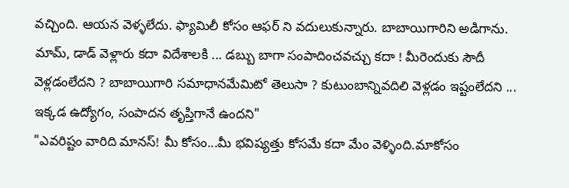వచ్చింది. ఆయన వెళ్ళలేదు. ఫ్యామిలీ కోసం ఆఫర్ ని వదులుకున్నారు. బాబాయిగారిని అడిగాను.
మామ్, డాడ్ వెళ్లారు కదా విదేశాలకి ... డబ్బు బాగా సంపాదించవచ్చు కదా ! మీరెందుకు సౌదీ వెళ్లడంలేదని ? బాబాయిగారి సమాధానమేమిటో తెలుసా ? కుటుంబాన్నివదిలి వెళ్లడం ఇష్టంలేదని ... ఇక్కడ ఉద్యోగం, సంపాదన తృప్తిగానే ఉందని"
"ఎవరిష్టం వారిది మానస్! మీ కోసం...మీ భవిష్యత్తు కోసమే కదా మేం వెళ్ళింది.మాకోసం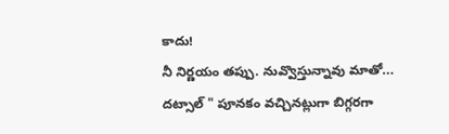కాదు!
నీ నిర్ణయం తప్పు. నువ్వొస్తున్నావు మాతో... దట్సాల్ " పూనకం వచ్చినట్లుగా బిగ్గరగా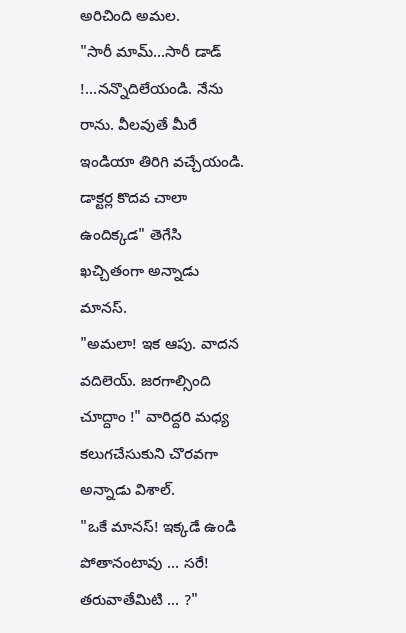అరిచింది అమల.
"సారీ మామ్...సారీ డాడ్ !...నన్నొదిలేయండి. నేను రాను. వీలవుతే మీరే ఇండియా తిరిగి వచ్చేయండి. డాక్టర్ల కొదవ చాలా ఉందిక్కడ" తెగేసి ఖచ్చితంగా అన్నాడు మానస్.
"అమలా! ఇక ఆపు. వాదన వదిలెయ్. జరగాల్సింది చూద్దాం !" వారిద్దరి మధ్య కలుగచేసుకుని చొరవగా అన్నాడు విశాల్.
"ఒకే మానస్! ఇక్కడే ఉండి పోతానంటావు ... సరే! తరువాతేమిటి ... ?"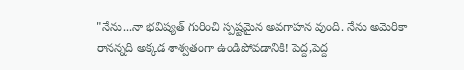"నేను...నా భవిష్యత్ గురించి స్పష్టమైన అవగాహన వుంది. నేను అమెరికా రానన్నది అక్కడ శాశ్వతంగా ఉండిపోవడానికి! పెద్ద,పెద్ద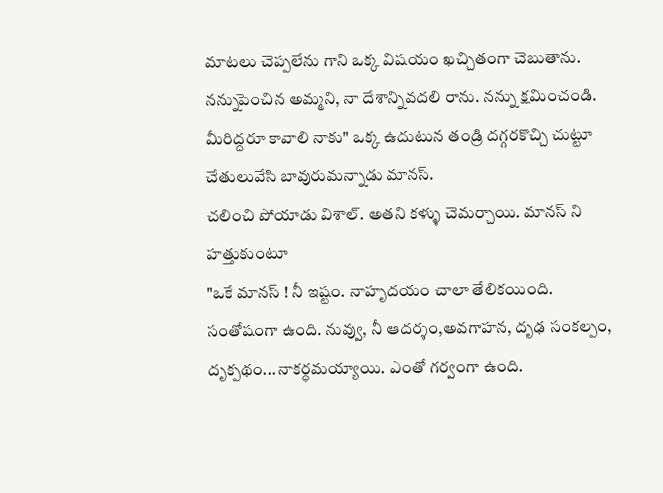మాటలు చెప్పలేను గాని ఒక్క విషయం ఖచ్చితంగా చెబుతాను. నన్నుపెంచిన అమ్మని, నా దేశాన్నివదలి రాను. నన్ను క్షమించండి. మీరిద్దరూ కావాలి నాకు" ఒక్క ఉదుటున తండ్రి దగ్గరకొచ్చి చుట్టూ చేతులువేసి బావురుమన్నాడు మానస్.
చలించి పోయాడు విశాల్. అతని కళ్ళు చెమర్చాయి. మానస్ ని హత్తుకుంటూ
"ఒకే మానస్ ! నీ ఇష్టం. నాహృదయం చాలా తేలికయింది. సంతోషంగా ఉంది. నువ్వు, నీ ఆదర్శం,అవగాహన, దృఢ సంకల్పం, దృక్పథం...నాకర్ధమయ్యాయి. ఎంతో గర్వంగా ఉంది.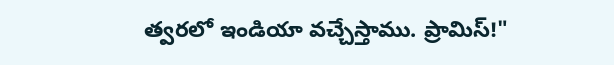త్వరలో ఇండియా వచ్చేస్తాము. ప్రామిస్!"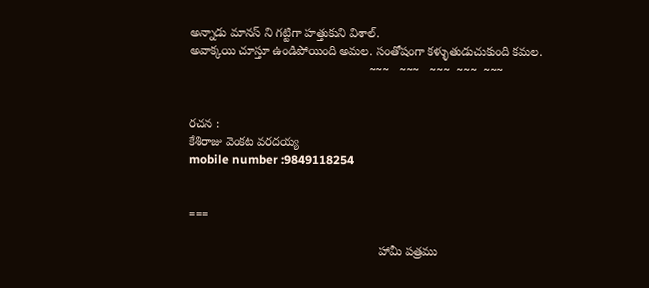అన్నాడు మానస్ ని గట్టిగా హత్తుకుని విశాల్.
అవాక్కయి చూస్తూ ఉండిపోయింది అమల. సంతోషంగా కళ్ళుతుడుచుకుంది కమల.
                                                     ~~~   ~~~   ~~~  ~~~  ~~~


రచన :
కేశిరాజు వెంకట వరదయ్య
mobile number :9849118254


===

                                                        హామీ పత్రము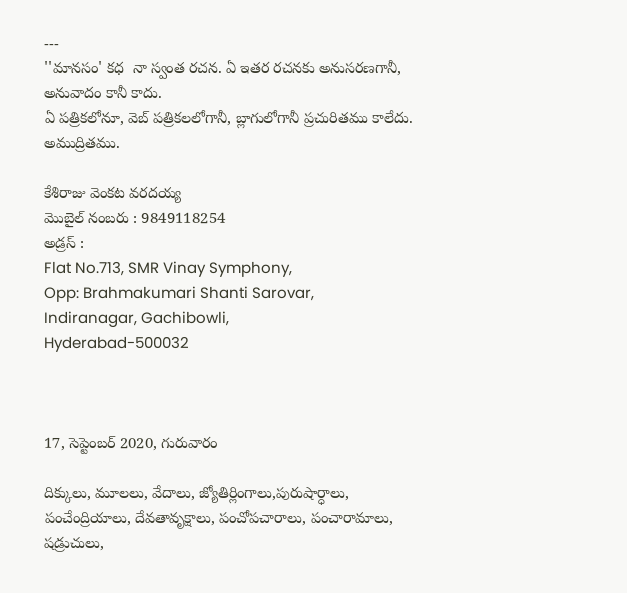---
''మానసం' కధ  నా స్వంత రచన. ఏ ఇతర రచనకు అనుసరణగానీ, అనువాదం కానీ కాదు.
ఏ పత్రికలోనూ, వెబ్ పత్రికలలోగానీ, బ్లాగులోగానీ ప్రచురితము కాలేదు. అముద్రితము.

కేశిరాజు వెంకట వరదయ్య
మొబైల్ నంబరు : 9849118254
అడ్రస్ :
Flat No.713, SMR Vinay Symphony,
Opp: Brahmakumari Shanti Sarovar,
Indiranagar, Gachibowli,
Hyderabad-500032



17, సెప్టెంబర్ 2020, గురువారం

దిక్కులు, మూలలు, వేదాలు, జ్యోతిర్లింగాలు,పురుషార్ధాలు, పంచేంద్రియాలు, దేవతావృక్షాలు, పంచోపచారాలు, పంచారామాలు, షడ్రుచులు,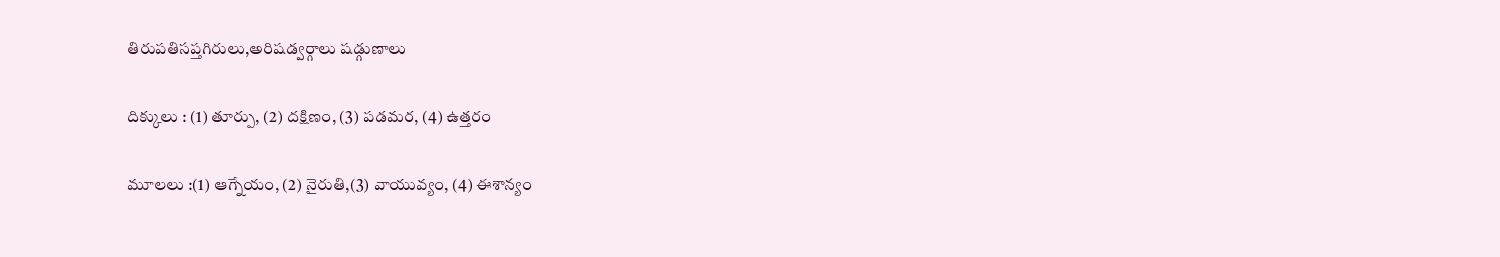తిరుపతిసప్తగిరులు,అరిషడ్వర్గాలు షడ్గుణాలు

దిక్కులు : (1) తూర్పు, (2) దక్షిణం, (3) పడమర, (4) ఉత్తరం

మూలలు :(1) ఆగ్నేయం, (2) నైరుతి,(3) వాయువ్యం, (4) ఈశాన్యం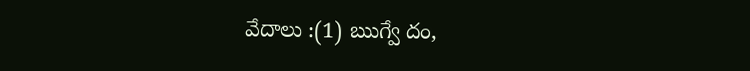వేదాలు :(1) ఋగ్వే దం,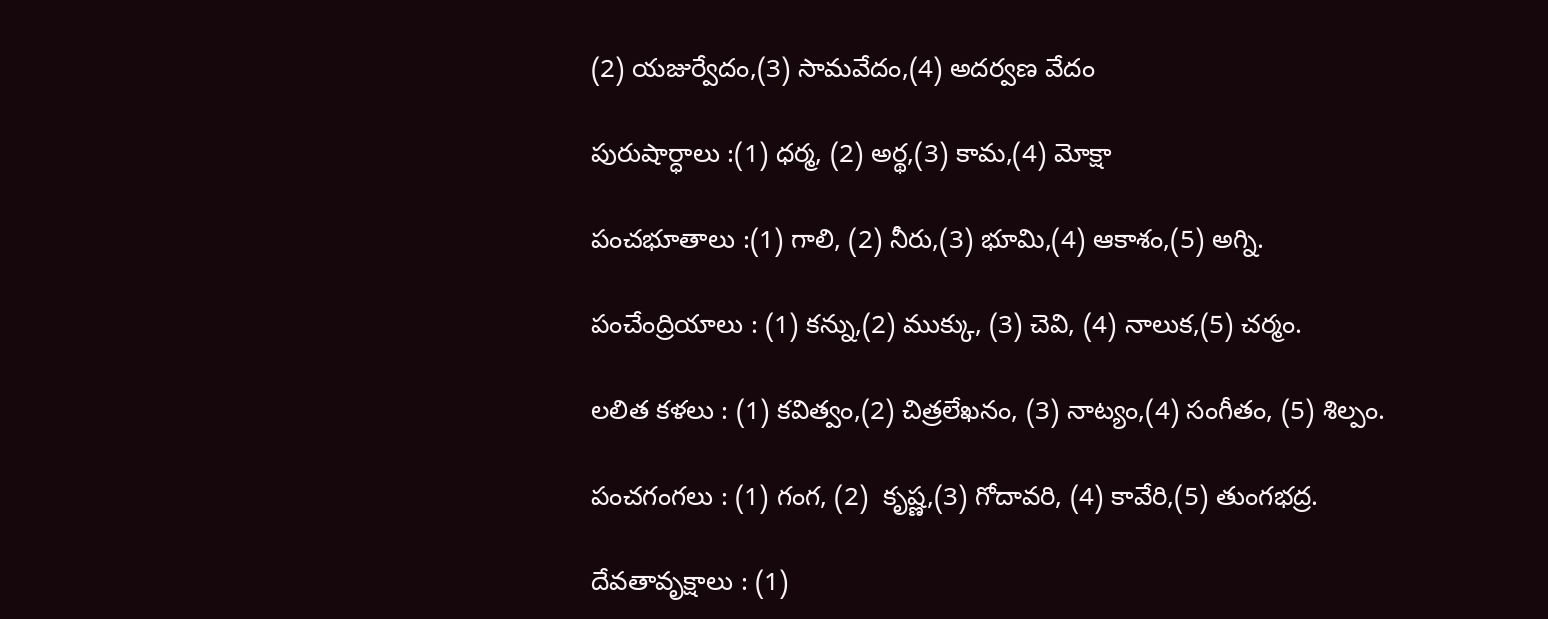(2) యజుర్వేదం,(3) సామవేదం,(4) అదర్వణ వేదం

పురుషార్ధాలు :(1) ధర్మ, (2) అర్థ,(3) కామ,(4) మోక్షా

పంచభూతాలు :(1) గాలి, (2) నీరు,(3) భూమి,(4) ఆకాశం,(5) అగ్ని.

పంచేంద్రియాలు : (1) కన్ను,(2) ముక్కు, (3) చెవి, (4) నాలుక,(5) చర్మం.

లలిత కళలు : (1) కవిత్వం,(2) చిత్రలేఖనం, (3) నాట్యం,(4) సంగీతం, (5) శిల్పం.

పంచగంగలు : (1) గంగ, (2)  కృష్ణ,(3) గోదావరి, (4) కావేరి,(5) తుంగభద్ర.

దేవతావృక్షాలు : (1)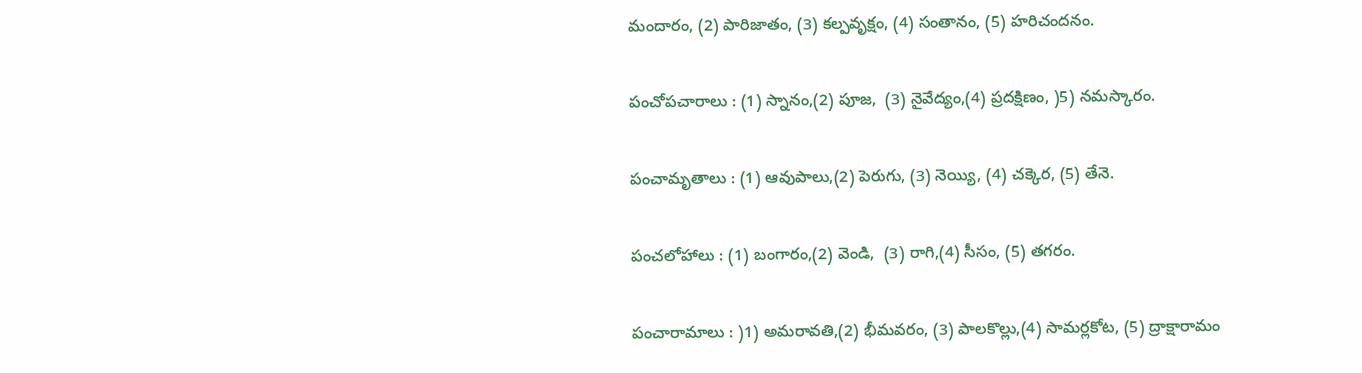మందారం, (2) పారిజాతం, (3) కల్పవృక్షం, (4) సంతానం, (5) హరిచందనం.

పంచోపచారాలు : (1) స్నానం,(2) పూజ,  (3) నైవేద్యం,(4) ప్రదక్షిణం, )5) నమస్కారం.

పంచామృతాలు : (1) ఆవుపాలు,(2) పెరుగు, (3) నెయ్యి, (4) చక్కెర, (5) తేనె.

పంచలోహాలు : (1) బంగారం,(2) వెండి,  (3) రాగి,(4) సీసం, (5) తగరం.

పంచారామాలు : )1) అమరావతి,(2) భీమవరం, (3) పాలకొల్లు,(4) సామర్లకోట, (5) ద్రాక్షారామం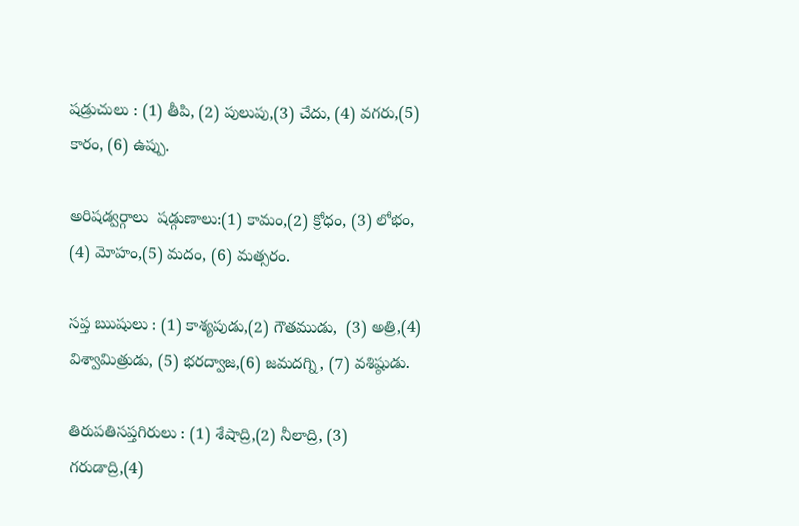షడ్రుచులు : (1) తీపి, (2) పులుపు,(3) చేదు, (4) వగరు,(5) కారం, (6) ఉప్పు.

అరిషడ్వర్గాలు  షడ్గుణాలు:(1) కామం,(2) క్రోధం, (3) లోభం, (4) మోహం,(5) మదం, (6) మత్సరం.

సప్త ఋషులు : (1) కాశ్యపుడు,(2) గౌతముడు,  (3) అత్రి,(4) విశ్వామిత్రుడు, (5) భరద్వాజ,(6) జమదగ్ని, (7) వశిష్ఠుడు.

తిరుపతిసప్తగిరులు : (1) శేషాద్రి,(2) నీలాద్రి, (3) గరుడాద్రి,(4)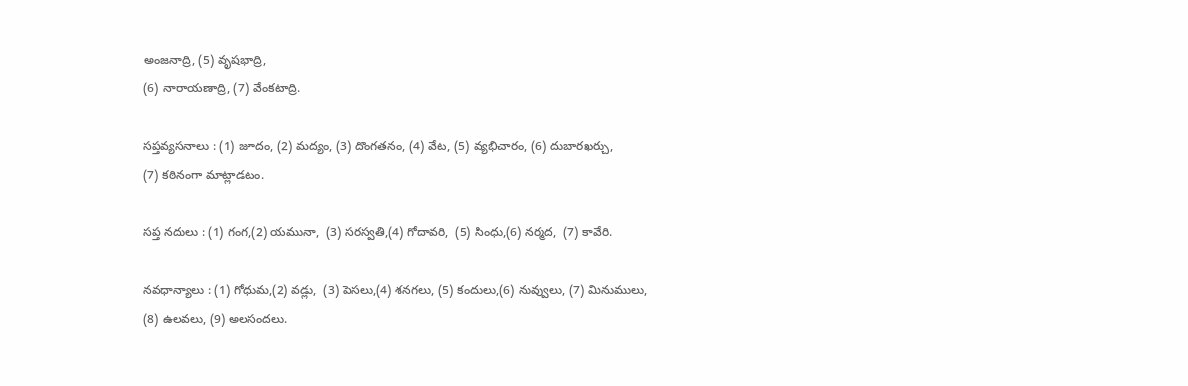అంజనాద్రి, (5) వృషభాద్రి,
(6) నారాయణాద్రి, (7) వేంకటాద్రి.

సప్తవ్యసనాలు : (1) జూదం, (2) మద్యం, (3) దొంగతనం, (4) వేట, (5) వ్యభిచారం, (6) దుబారఖర్చు,
(7) కఠినంగా మాట్లాడటం.

సప్త నదులు : (1) గంగ,(2) యమునా,  (3) సరస్వతి,(4) గోదావరి,  (5) సింధు,(6) నర్మద,  (7) కావేరి.

నవధాన్యాలు : (1) గోధుమ,(2) వడ్లు,  (3) పెసలు,(4) శనగలు, (5) కందులు,(6) నువ్వులు, (7) మినుములు,
(8) ఉలవలు, (9) అలసందలు.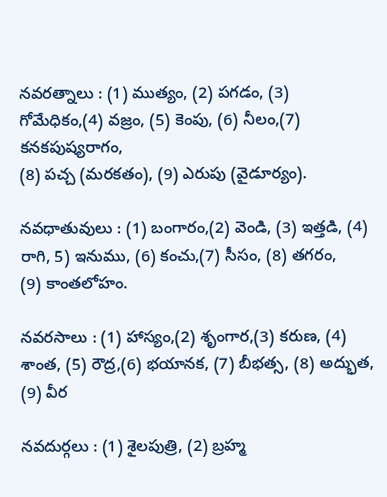నవరత్నాలు : (1) ముత్యం, (2) పగడం, (3) గోమేధికం,(4) వజ్రం, (5) కెంపు, (6) నీలం,(7) కనకపుష్యరాగం,
(8) పచ్చ (మరకతం), (9) ఎరుపు (వైడూర్యం).

నవధాతువులు : (1) బంగారం,(2) వెండి, (3) ఇత్తడి, (4) రాగి, 5) ఇనుము, (6) కంచు,(7) సీసం, (8) తగరం,
(9) కాంతలోహం.

నవరసాలు : (1) హాస్యం,(2) శృంగార,(3) కరుణ, (4) శాంత, (5) రౌద్ర,(6) భయానక, (7) బీభత్స, (8) అద్భుత, (9) వీర

నవదుర్గలు : (1) శైలపుత్రి, (2) బ్రహ్మ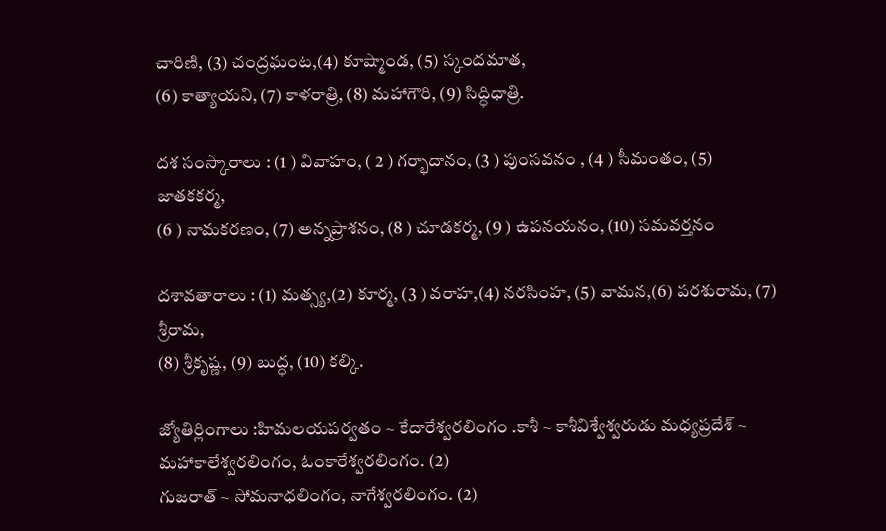చారిణి, (3) చంద్రఘంట,(4) కూష్మాండ, (5) స్కందమాత,
(6) కాత్యాయని, (7) కాళరాత్రి, (8) మహాగౌరి, (9) సిద్ధిధాత్రి.

దశ సంస్కారాలు : (1 ) వివాహం, ( 2 ) గర్భాదానం, (3 ) పుంసవనం , (4 ) సీమంతం, (5) జాతకకర్మ,
(6 ) నామకరణం, (7) అన్నప్రాశనం, (8 ) చూడకర్మ, (9 ) ఉపనయనం, (10) సమవర్తనం

దశావతారాలు : (1) మత్స్య,(2) కూర్మ, (3 ) వరాహ,(4) నరసింహ, (5) వామన,(6) పరశురామ, (7) శ్రీరామ,
(8) శ్రీకృష్ణ, (9) బుద్ధ, (10) కల్కి.

జ్యోతిర్లింగాలు :హిమలయపర్వతం ~ కేదారేశ్వరలింగం .కాశీ ~ కాశీవిశ్వేశ్వరుడు మధ్యప్రదేశ్ ~ మహాకాలేశ్వరలింగం, ఓంకారేశ్వరలింగం. (2)
గుజరాత్ ~ సోమనాధలింగం, నాగేశ్వరలింగం. (2)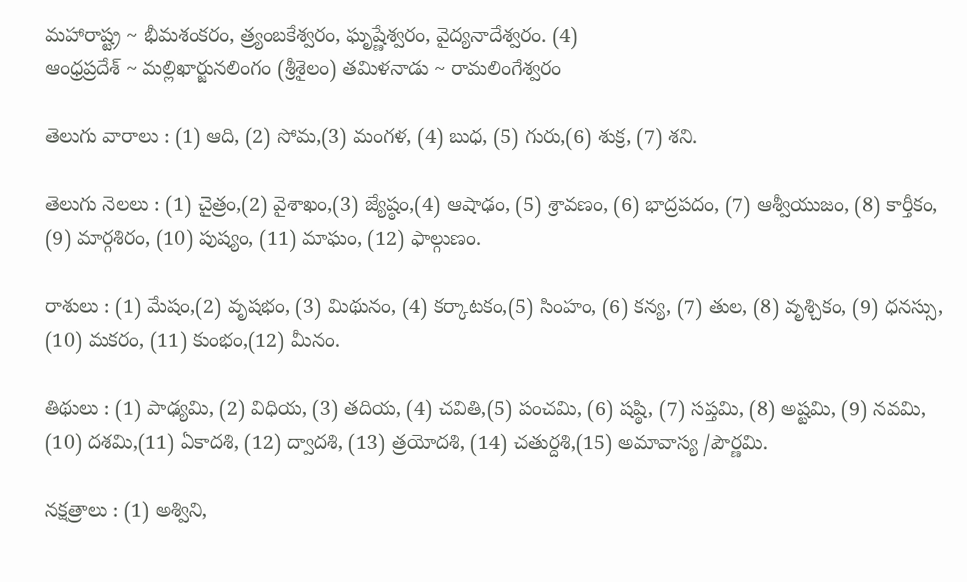మహారాష్ట్ర ~ భీమశంకరం, త్ర్యంబకేశ్వరం, ఘృష్ణేశ్వరం, వైద్యనాదేశ్వరం. (4)
ఆంధ్రప్రదేశ్ ~ మల్లిఖార్జునలింగం (శ్రీశైలం) తమిళనాడు ~ రామలింగేశ్వరం

తెలుగు వారాలు : (1) ఆది, (2) సోమ,(3) మంగళ, (4) బుధ, (5) గురు,(6) శుక్ర, (7) శని.

తెలుగు నెలలు : (1) చైత్రం,(2) వైశాఖం,(3) జ్యేష్ఠం,(4) ఆషాఢం, (5) శ్రావణం, (6) భాద్రపదం, (7) ఆశ్వీయుజం, (8) కార్తీకం,
(9) మార్గశిరం, (10) పుష్యం, (11) మాఘం, (12) ఫాల్గుణం.

రాశులు : (1) మేషం,(2) వృషభం, (3) మిథునం, (4) కర్కాటకం,(5) సింహం, (6) కన్య, (7) తుల, (8) వృశ్చికం, (9) ధనస్సు,
(10) మకరం, (11) కుంభం,(12) మీనం.

తిథులు : (1) పాఢ్యమి, (2) విధియ, (3) తదియ, (4) చవితి,(5) పంచమి, (6) షష్ఠి, (7) సప్తమి, (8) అష్టమి, (9) నవమి,
(10) దశమి,(11) ఏకాదశి, (12) ద్వాదశి, (13) త్రయోదశి, (14) చతుర్దశి,(15) అమావాస్య /పౌర్ణమి.

నక్షత్రాలు : (1) అశ్విని,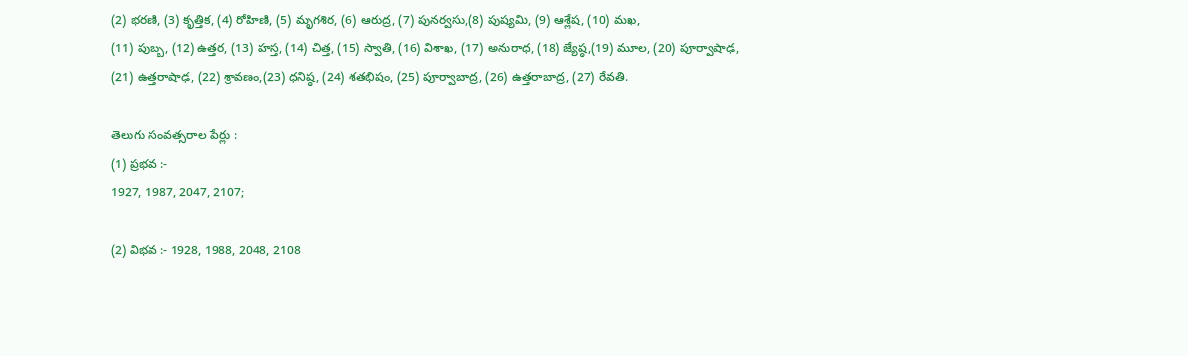(2) భరణి, (3) కృత్తిక, (4) రోహిణి, (5) మృగశిర, (6) ఆరుద్ర, (7) పునర్వసు,(8) పుష్యమి, (9) ఆశ్లేష, (10) మఖ,
(11) పుబ్బ, (12) ఉత్తర, (13) హస్త, (14) చిత్త, (15) స్వాతి, (16) విశాఖ, (17) అనురాధ, (18) జ్యేష్ఠ,(19) మూల, (20) పూర్వాషాఢ,
(21) ఉత్తరాషాఢ, (22) శ్రావణం,(23) ధనిష్ఠ, (24) శతభిషం, (25) పూర్వాబాద్ర, (26) ఉత్తరాబాద్ర, (27) రేవతి.

తెలుగు సంవత్సరాల పేర్లు :
(1) ప్రభవ :-
1927, 1987, 2047, 2107;

(2) విభవ :- 1928, 1988, 2048, 2108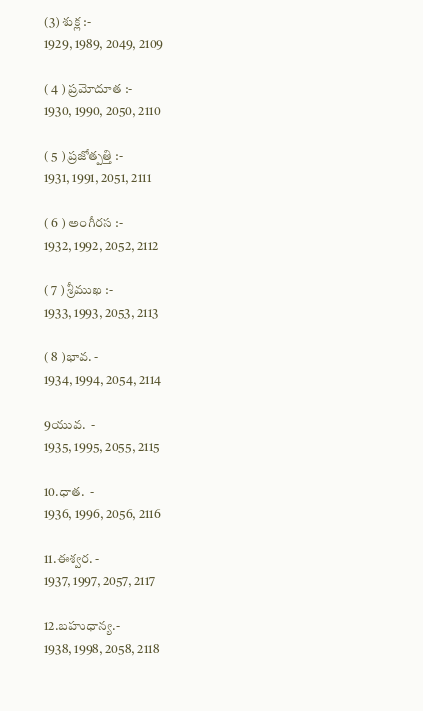(3) శుక్ల :-
1929, 1989, 2049, 2109

( 4 ) ప్రమోదూత :-
1930, 1990, 2050, 2110

( 5 ) ప్రజోత్పత్తి :-
1931, 1991, 2051, 2111

( 6 ) అంగీరస :-
1932, 1992, 2052, 2112

( 7 ) శ్రీముఖ :-
1933, 1993, 2053, 2113

( 8 )భావ. -
1934, 1994, 2054, 2114

9యువ.  -
1935, 1995, 2055, 2115

10.ధాత.  -
1936, 1996, 2056, 2116

11.ఈశ్వర. -
1937, 1997, 2057, 2117

12.బహుధాన్య.-
1938, 1998, 2058, 2118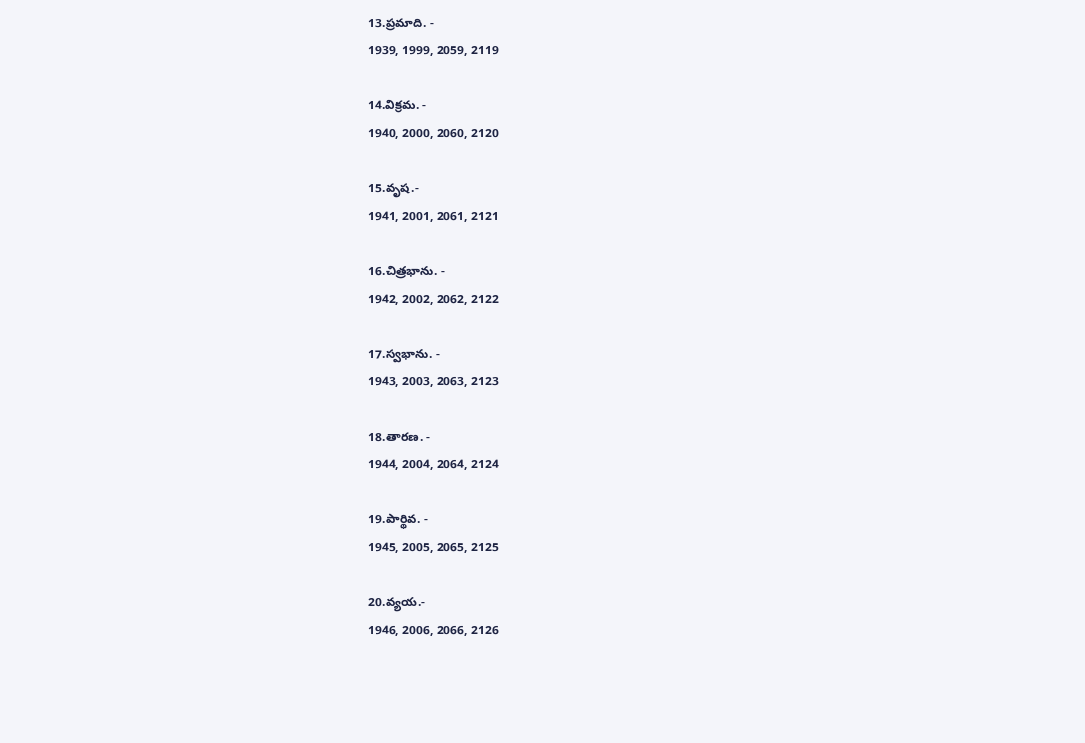13.ప్రమాది. -
1939, 1999, 2059, 2119

14.విక్రమ. -
1940, 2000, 2060, 2120

15.వృష.-
1941, 2001, 2061, 2121

16.చిత్రభాను. -
1942, 2002, 2062, 2122

17.స్వభాను. -
1943, 2003, 2063, 2123

18.తారణ. -
1944, 2004, 2064, 2124

19.పార్థివ. -
1945, 2005, 2065, 2125

20.వ్యయ.-
1946, 2006, 2066, 2126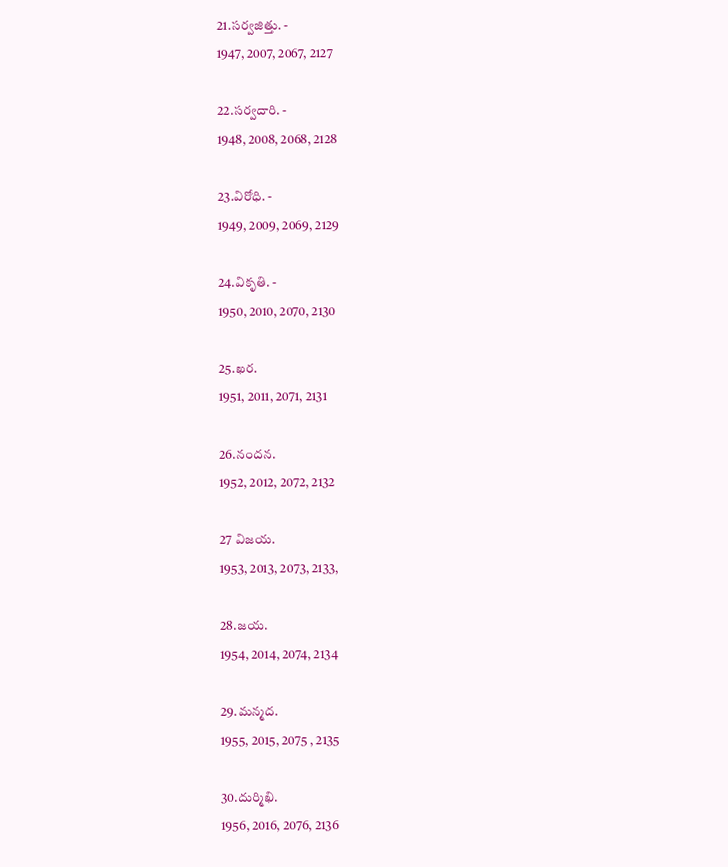21.సర్వజిత్తు. -
1947, 2007, 2067, 2127

22.సర్వదారి. -
1948, 2008, 2068, 2128

23.విరోధి. -
1949, 2009, 2069, 2129

24.వికృతి. -
1950, 2010, 2070, 2130

25.ఖర.
1951, 2011, 2071, 2131

26.నందన.
1952, 2012, 2072, 2132

27 విజయ.
1953, 2013, 2073, 2133,

28.జయ.
1954, 2014, 2074, 2134

29.మన్మద.
1955, 2015, 2075 , 2135

30.దుర్మిఖి.
1956, 2016, 2076, 2136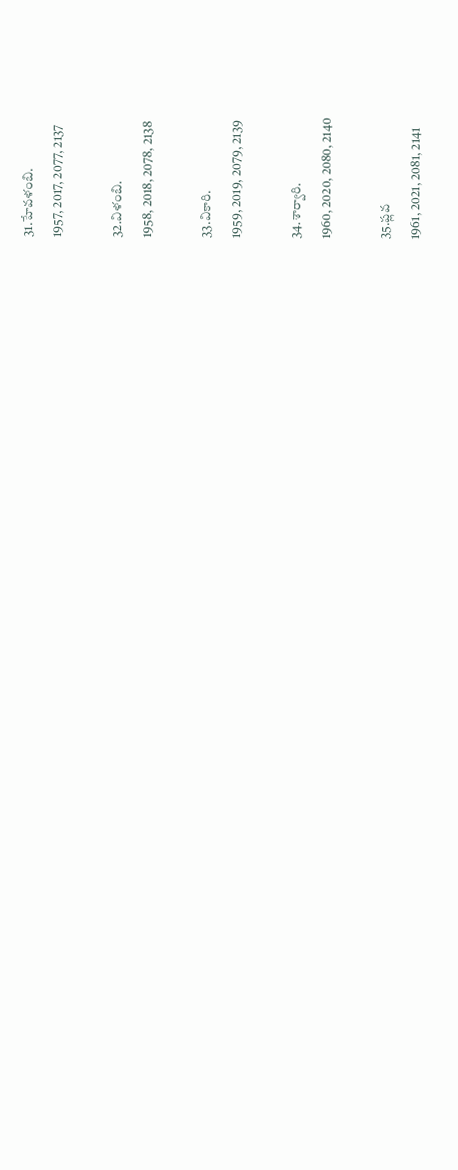31.హేవళంబి.
1957, 2017, 2077, 2137

32.విళంబి.
1958, 2018, 2078, 2138

33.వికారి.
1959, 2019, 2079, 2139

34.శార్వారి.
1960, 2020, 2080, 2140

35.ప్లవ
1961, 2021, 2081, 2141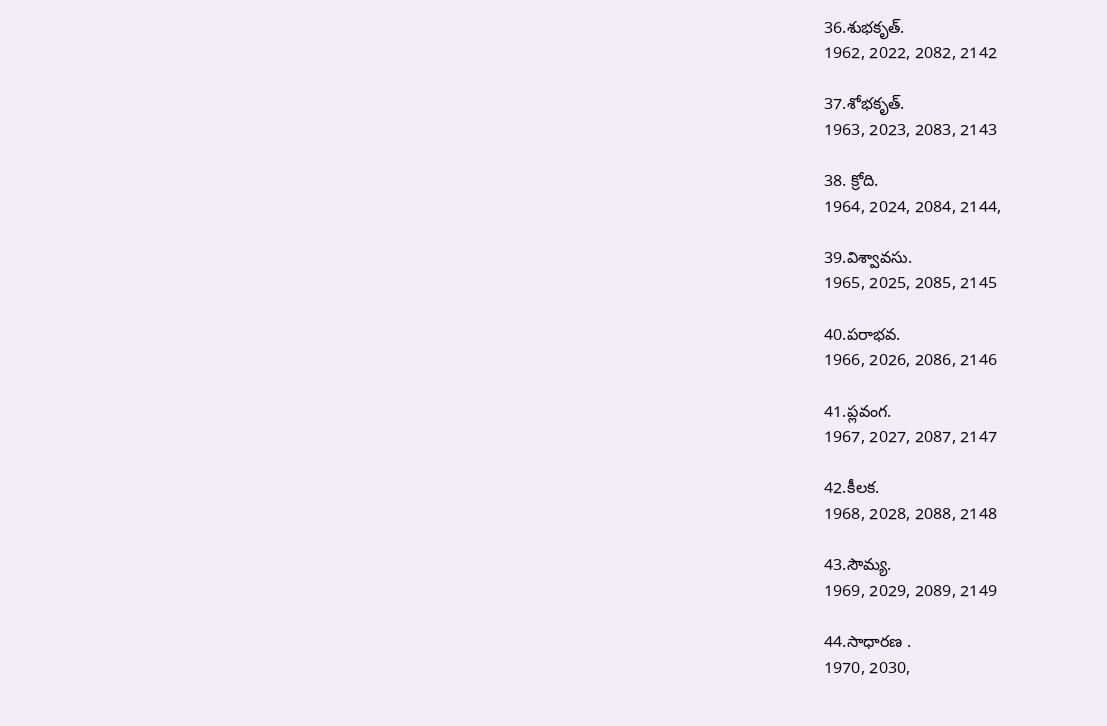36.శుభకృత్.
1962, 2022, 2082, 2142

37.శోభకృత్.
1963, 2023, 2083, 2143

38. క్రోది.
1964, 2024, 2084, 2144,

39.విశ్వావసు.
1965, 2025, 2085, 2145

40.పరాభవ.
1966, 2026, 2086, 2146

41.ప్లవంగ.
1967, 2027, 2087, 2147

42.కీలక.
1968, 2028, 2088, 2148

43.సౌమ్య.
1969, 2029, 2089, 2149

44.సాధారణ .
1970, 2030,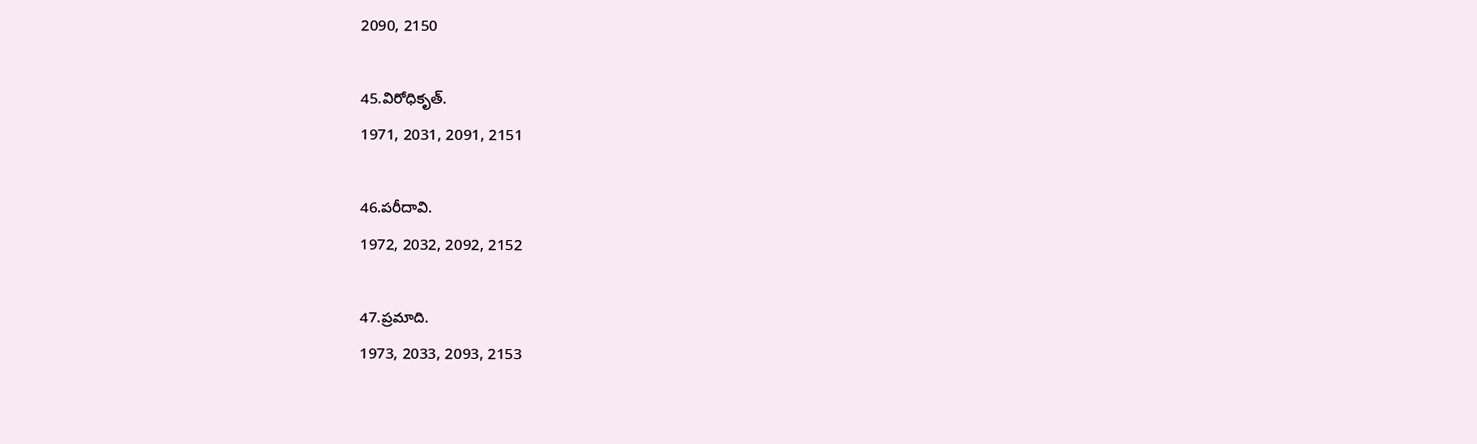2090, 2150

45.విరోధికృత్.
1971, 2031, 2091, 2151

46.పరీదావి.
1972, 2032, 2092, 2152

47.ప్రమాది.
1973, 2033, 2093, 2153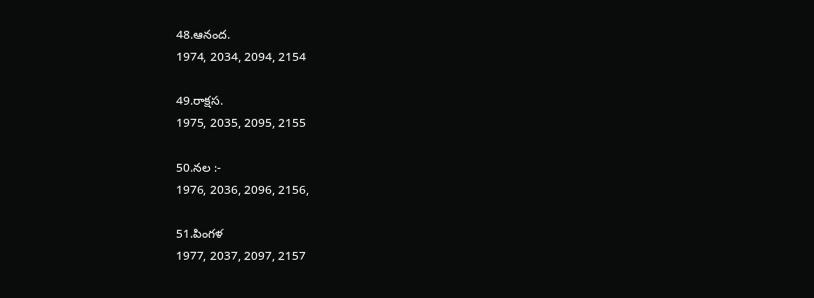48.ఆనంద.
1974, 2034, 2094, 2154

49.రాక్షస.
1975, 2035, 2095, 2155

50.నల :-
1976, 2036, 2096, 2156,

51.పింగళ
1977, 2037, 2097, 2157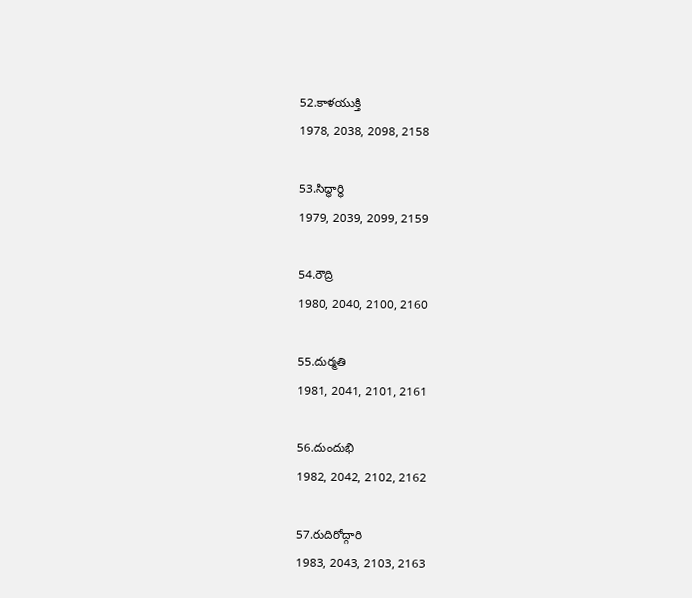52.కాళయుక్తి
1978, 2038, 2098, 2158

53.సిద్ధార్ధి
1979, 2039, 2099, 2159

54.రౌద్రి
1980, 2040, 2100, 2160

55.దుర్మతి
1981, 2041, 2101, 2161

56.దుందుభి
1982, 2042, 2102, 2162

57.రుదిరోద్గారి
1983, 2043, 2103, 2163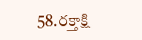58.రక్తాక్షి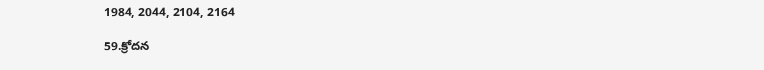1984, 2044, 2104, 2164

59.క్రోదన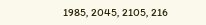1985, 2045, 2105, 216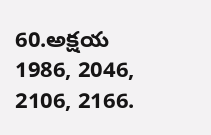60.అక్షయ
1986, 2046, 2106, 2166.